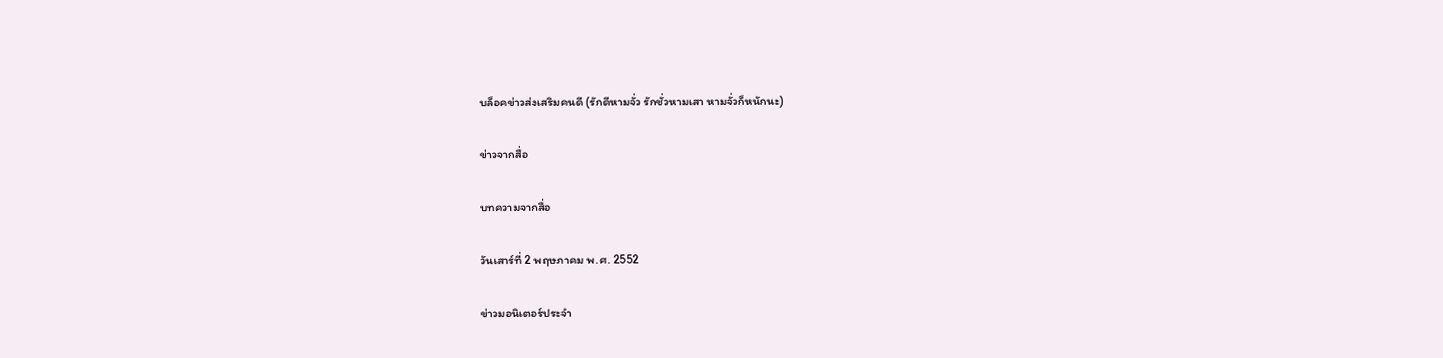บล็อคข่าวส่งเสริมคนดี (รักดีหามจั่ว รักชั่วหามเสา หามจั่วก็หนักนะ)

ข่าวจากสื่อ

บทความจากสื่อ

วันเสาร์ที่ 2 พฤษภาคม พ.ศ. 2552

ข่าวมอนิเตอร์ประจำ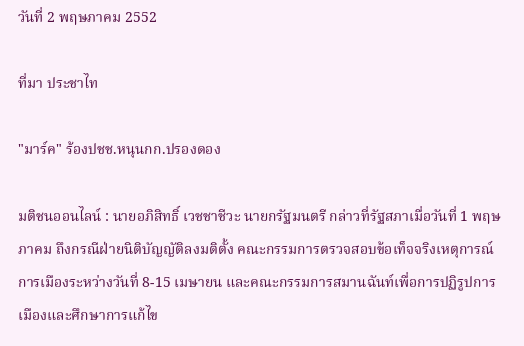วันที่ 2 พฤษภาคม 2552

ที่มา ประชาไท

"มาร์ค" ร้องปชช.หนุนกก.ปรองดอง

มติชนออนไลน์ : นายอภิสิทธิ์ เวชชาชีวะ นายกรัฐมนตรี กล่าวที่รัฐสภาเมื่อวันที่ 1 พฤษภาคม ถึงกรณีฝ่ายนิติบัญญัติลงมติตั้ง คณะกรรมการตรวจสอบข้อเท็จจริงเหตุการณ์การเมืองระหว่างวันที่ 8-15 เมษายน และคณะกรรมการสมานฉันท์เพื่อการปฏิรูปการเมืองและศึกษาการแก้ไข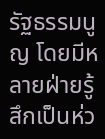รัฐธรรมนูญ โดยมีหลายฝ่ายรู้สึกเป็นห่ว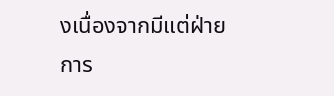งเนื่องจากมีแต่ฝ่ายการ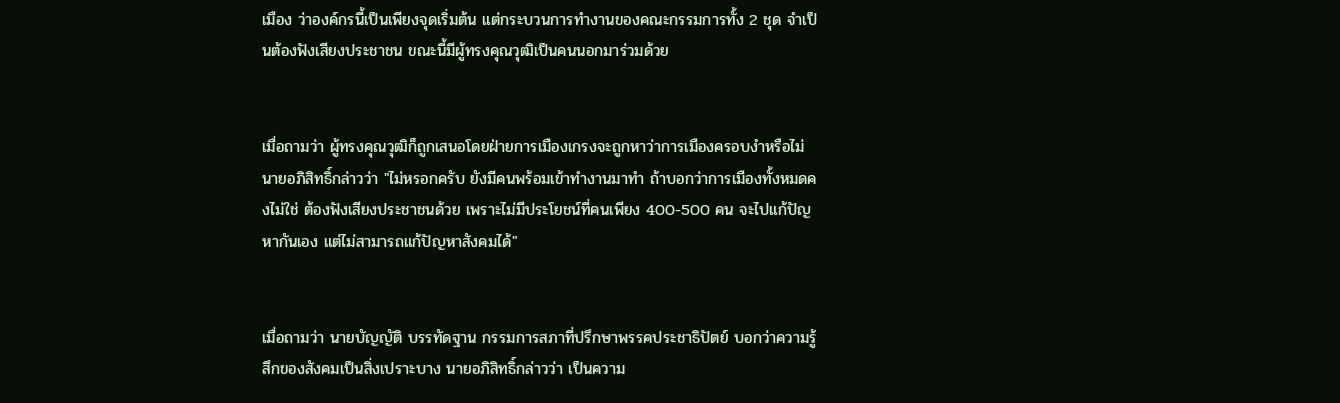เมือง ว่าองค์กรนี้เป็นเพียงจุดเริ่มต้น แต่กระบวนการทำงานของคณะกรรมการทั้ง 2 ชุด จำเป็นต้องฟังเสียงประชาชน ขณะนี้มีผู้ทรงคุณวุฒิเป็นคนนอกมาร่วมด้วย


เมื่อถามว่า ผู้ทรงคุณวุฒิก็ถูกเสนอโดยฝ่ายการเมืองเกรงจะถูกหาว่าการเมืองครอบงำหรือไม่ นายอภิสิทธิ์กล่าวว่า "ไม่หรอกครับ ยังมีคนพร้อมเข้าทำงานมาทำ ถ้าบอกว่าการเมืองทั้งหมดคงไม่ใช่ ต้องฟังเสียงประชาชนด้วย เพราะไม่มีประโยชน์ที่คนเพียง 400-500 คน จะไปแก้ปัญหากันเอง แต่ไม่สามารถแก้ปัญหาสังคมได้"


เมื่อถามว่า นายบัญญัติ บรรทัดฐาน กรรมการสภาที่ปรึกษาพรรคประชาธิปัตย์ บอกว่าความรู้สึกของสังคมเป็นสิ่งเปราะบาง นายอภิสิทธิ์กล่าวว่า เป็นความ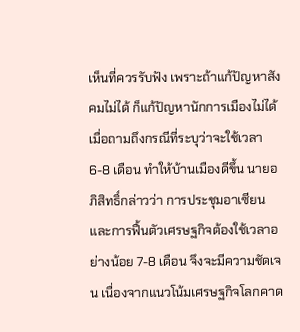เห็นที่ควรรับฟัง เพราะถ้าแก้ปัญหาสังคมไม่ได้ ก็แก้ปัญหานักการเมืองไม่ได้ เมื่อถามถึงกรณีที่ระบุว่าจะใช้เวลา 6-8 เดือน ทำให้บ้านเมืองดีขึ้น นายอภิสิทธิ์กล่าวว่า การประชุมอาเซียนและการฟื้นตัวเศรษฐกิจต้องใช้เวลาอย่างน้อย 7-8 เดือน จึงจะมีความชัดเจน เนื่องจากแนวโน้มเศรษฐกิจโลกคาด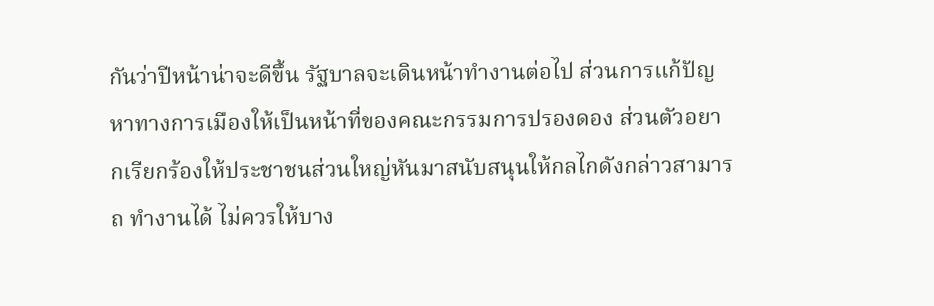กันว่าปีหน้าน่าจะดีขึ้น รัฐบาลจะเดินหน้าทำงานต่อไป ส่วนการแก้ปัญหาทางการเมืองให้เป็นหน้าที่ของคณะกรรมการปรองดอง ส่วนตัวอยากเรียกร้องให้ประชาชนส่วนใหญ่หันมาสนับสนุนให้กลไกดังกล่าวสามารถ ทำงานได้ ไม่ควรให้บาง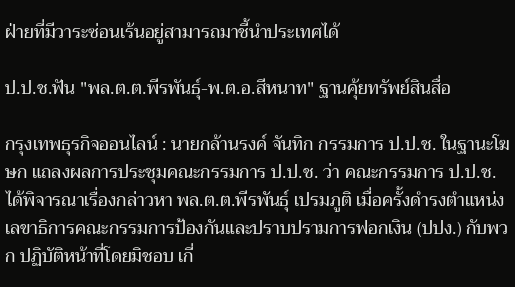ฝ่ายที่มีวาระซ่อนเร้นอยู่สามารถมาชี้นำประเทศได้

ป.ป.ช.ฟัน "พล.ต.ต.พีรพันธุ์-พ.ต.อ.สีหนาท" ฐานคุ้ยทรัพย์สินสื่อ

กรุงเทพธุรกิจออนไลน์ : นายกล้านรงค์ จันทิก กรรมการ ป.ป.ช. ในฐานะโฆษก แถลงผลการประชุมคณะกรรมการ ป.ป.ช. ว่า คณะกรรมการ ป.ป.ช. ได้พิจารณาเรื่องกล่าวหา พล.ต.ต.พีรพันธุ์ เปรมภูติ เมื่อครั้งดำรงตำแหน่งเลขาธิการคณะกรรมการป้องกันและปราบปรามการฟอกเงิน (ปปง.) กับพวก ปฏิบัติหน้าที่โดยมิชอบ เกี่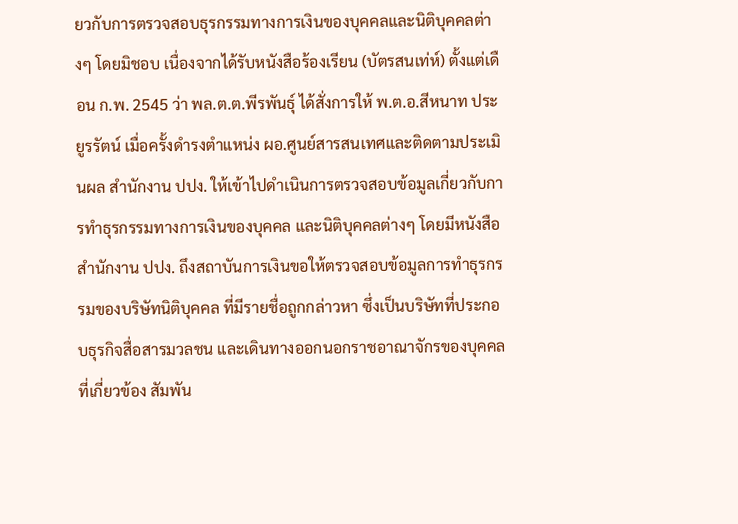ยวกับการตรวจสอบธุรกรรมทางการเงินของบุคคลและนิติบุคคลต่างๆ โดยมิชอบ เนื่องจากได้รับหนังสือร้องเรียน (บัตรสนเท่ห์) ตั้งแต่เดือน ก.พ. 2545 ว่า พล.ต.ต.พีรพันธุ์ ได้สั่งการให้ พ.ต.อ.สีหนาท ประยูรรัตน์ เมื่อครั้งดำรงตำแหน่ง ผอ.ศูนย์สารสนเทศและติดตามประเมินผล สำนักงาน ปปง. ให้เข้าไปดำเนินการตรวจสอบข้อมูลเกี่ยวกับการทำธุรกรรมทางการเงินของบุคคล และนิติบุคคลต่างๆ โดยมีหนังสือสำนักงาน ปปง. ถึงสถาบันการเงินขอให้ตรวจสอบข้อมูลการทำธุรกรรมของบริษัทนิติบุคคล ที่มีรายชื่อถูกกล่าวหา ซึ่งเป็นบริษัทที่ประกอบธุรกิจสื่อสารมวลชน และเดินทางออกนอกราชอาณาจักรของบุคคลที่เกี่ยวข้อง สัมพัน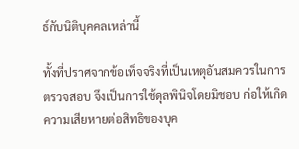ธ์กับนิติบุคคลเหล่านี้

ทั้งที่ปราศจากข้อเท็จจริงที่เป็นเหตุอันสมควรในการตรวจสอบ จึงเป็นการใช้ดุลพินิจโดยมิชอบ ก่อให้เกิดความเสียหายต่อสิทธิของบุค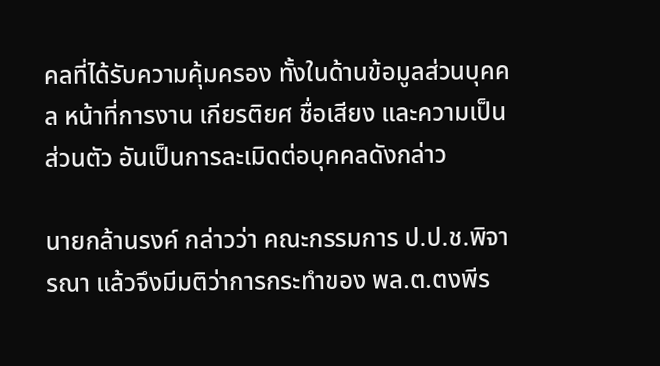คลที่ได้รับความคุ้มครอง ทั้งในด้านข้อมูลส่วนบุคคล หน้าที่การงาน เกียรติยศ ชื่อเสียง และความเป็นส่วนตัว อันเป็นการละเมิดต่อบุคคลดังกล่าว

นายกล้านรงค์ กล่าวว่า คณะกรรมการ ป.ป.ช.พิจารณา แล้วจึงมีมติว่าการกระทำของ พล.ต.ตงพีร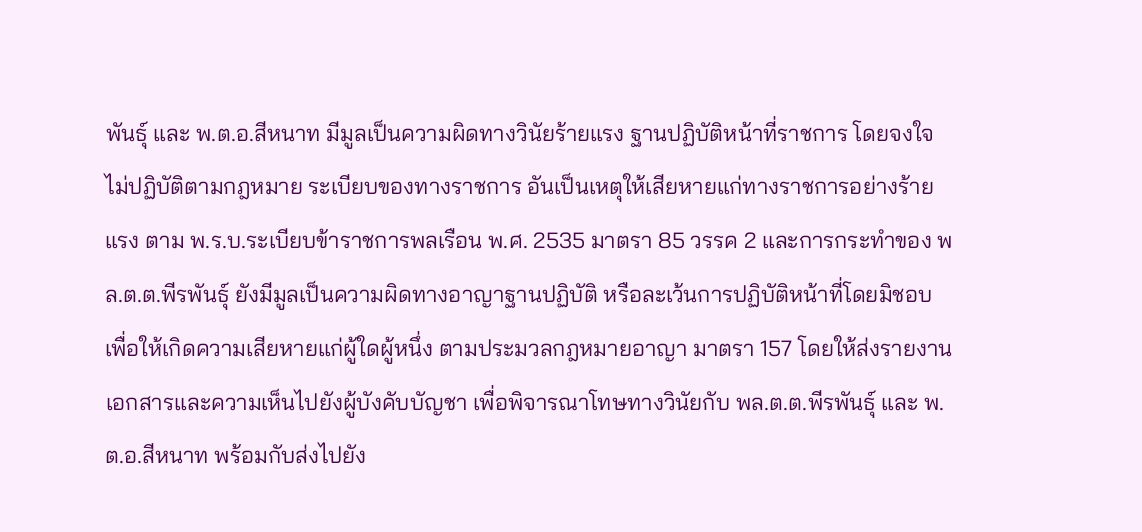พันธุ์ และ พ.ต.อ.สีหนาท มีมูลเป็นความผิดทางวินัยร้ายแรง ฐานปฏิบัติหน้าที่ราชการ โดยจงใจไม่ปฏิบัติตามกฎหมาย ระเบียบของทางราชการ อันเป็นเหตุให้เสียหายแก่ทางราชการอย่างร้ายแรง ตาม พ.ร.บ.ระเบียบข้าราชการพลเรือน พ.ศ. 2535 มาตรา 85 วรรค 2 และการกระทำของ พล.ต.ต.พีรพันธุ์ ยังมีมูลเป็นความผิดทางอาญาฐานปฏิบัติ หรือละเว้นการปฏิบัติหน้าที่โดยมิชอบ เพื่อให้เกิดความเสียหายแก่ผู้ใดผู้หนึ่ง ตามประมวลกฎหมายอาญา มาตรา 157 โดยให้ส่งรายงานเอกสารและความเห็นไปยังผู้บังคับบัญชา เพื่อพิจารณาโทษทางวินัยกับ พล.ต.ต.พีรพันธุ์ และ พ.ต.อ.สีหนาท พร้อมกับส่งไปยัง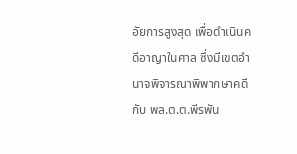อัยการสูงสุด เพื่อดำเนินคดีอาญาในศาล ซึ่งมีเขตอำนาจพิจารณาพิพากษาคดีกับ พล.ต.ต.พีรพัน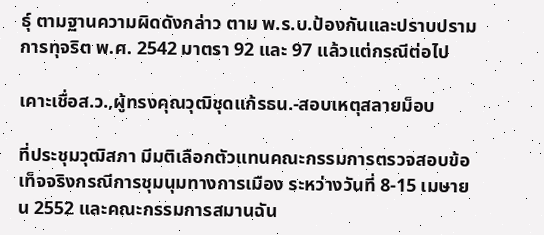ธุ์ ตามฐานความผิดดังกล่าว ตาม พ.ร.บ.ป้องกันและปราบปรามการทุจริต พ.ศ. 2542 มาตรา 92 และ 97 แล้วแต่กรณีต่อไป

เคาะเชื่อส.ว.,ผู้ทรงคุณวุฒิชุดแก้รธน.-สอบเหตุสลายม็อบ

ที่ประชุมวุฒิสภา มีมติเลือกตัวแทนคณะกรรมการตรวจสอบข้อเท็จจริงกรณีการชุมนุมทางการเมือง ระหว่างวันที่ 8-15 เมษายน 2552 และคณะกรรมการสมานฉัน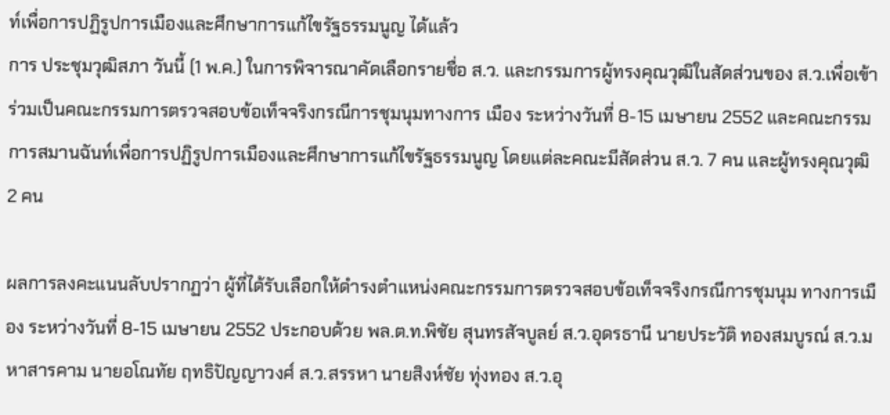ท์เพื่อการปฏิรูปการเมืองและศึกษาการแก้ไขรัฐธรรมนูญ ได้แล้ว
การ ประชุมวุฒิสภา วันนี้ (1 พ.ค.) ในการพิจารณาคัดเลือกรายชื่อ ส.ว. และกรรมการผู้ทรงคุณวุฒิในสัดส่วนของ ส.ว.เพื่อเข้าร่วมเป็นคณะกรรมการตรวจสอบข้อเท็จจริงกรณีการชุมนุมทางการ เมือง ระหว่างวันที่ 8-15 เมษายน 2552 และคณะกรรมการสมานฉันท์เพื่อการปฏิรูปการเมืองและศึกษาการแก้ไขรัฐธรรมนูญ โดยแต่ละคณะมีสัดส่วน ส.ว. 7 คน และผู้ทรงคุณวุฒิ 2 คน

ผลการลงคะแนนลับปรากฏว่า ผู้ที่ได้รับเลือกให้ดำรงตำแหน่งคณะกรรมการตรวจสอบข้อเท็จจริงกรณีการชุมนุม ทางการเมือง ระหว่างวันที่ 8-15 เมษายน 2552 ประกอบด้วย พล.ต.ท.พิชัย สุนทรสัจบูลย์ ส.ว.อุดรธานี นายประวัติ ทองสมบูรณ์ ส.ว.มหาสารคาม นายอโณทัย ฤทธิปัญญาวงศ์ ส.ว.สรรหา นายสิงห์ชัย ทุ่งทอง ส.ว.อุ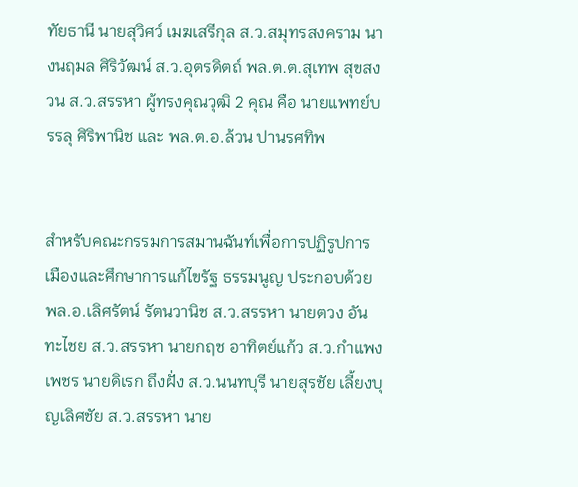ทัยธานี นายสุวิศว์ เมฆเสรีกุล ส.ว.สมุทรสงคราม นางนฤมล ศิริวัฒน์ ส.ว.อุตรดิตถ์ พล.ต.ต.สุเทพ สุขสงวน ส.ว.สรรหา ผู้ทรงคุณวุฒิ 2 คุณ คือ นายแพทย์บรรลุ ศิริพานิช และ พล.ต.อ.ล้วน ปานรศทิพ


สำหรับคณะกรรมการสมานฉันท์เพื่อการปฏิรูปการเมืองและศึกษาการแก้ไขรัฐ ธรรมนูญ ประกอบด้วย พล.อ.เลิศรัตน์ รัตนวานิช ส.ว.สรรหา นายตวง อันทะไชย ส.ว.สรรหา นายกฤช อาทิตย์แก้ว ส.ว.กำแพงเพชร นายดิเรก ถึงฝั่ง ส.ว.นนทบุรี นายสุรชัย เลี้ยงบุญเลิศชัย ส.ว.สรรหา นาย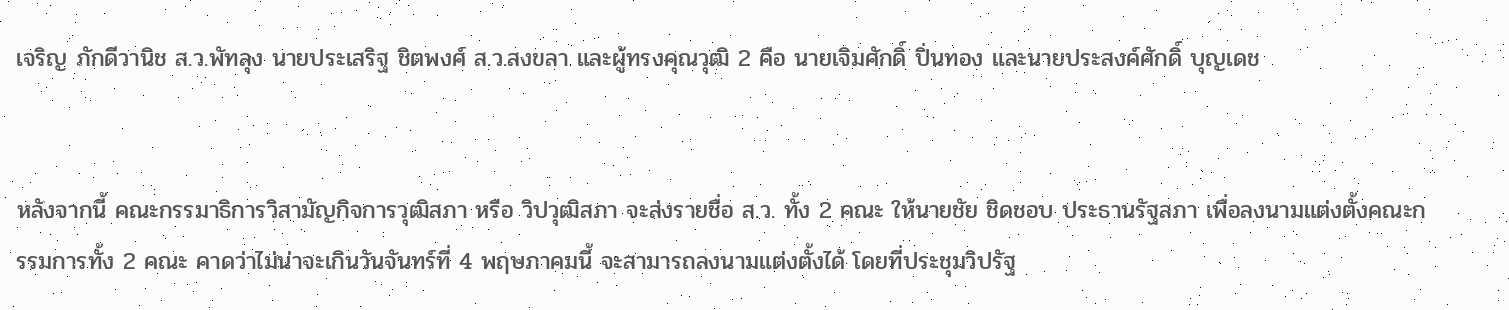เจริญ ภักดีวานิช ส.ว.พัทลุง นายประเสริฐ ชิตพงศ์ ส.ว.สงขลา และผู้ทรงคุณวุฒิ 2 คือ นายเจิมศักดิ์ ปิ่นทอง และนายประสงค์ศักดิ์ บุญเดช


หลังจากนี้ คณะกรรมาธิการวิสามัญกิจการวุฒิสภา หรือ วิปวุฒิสภา จะส่งรายชื่อ ส.ว. ทั้ง 2 คณะ ให้นายชัย ชิดชอบ ประธานรัฐสภา เพื่อลงนามแต่งตั้งคณะกรรมการทั้ง 2 คณะ คาดว่าไม่น่าจะเกินวันจันทร์ที่ 4 พฤษภาคมนี้ จะสามารถลงนามแต่งตั้งได้ โดยที่ประชุมวิปรัฐ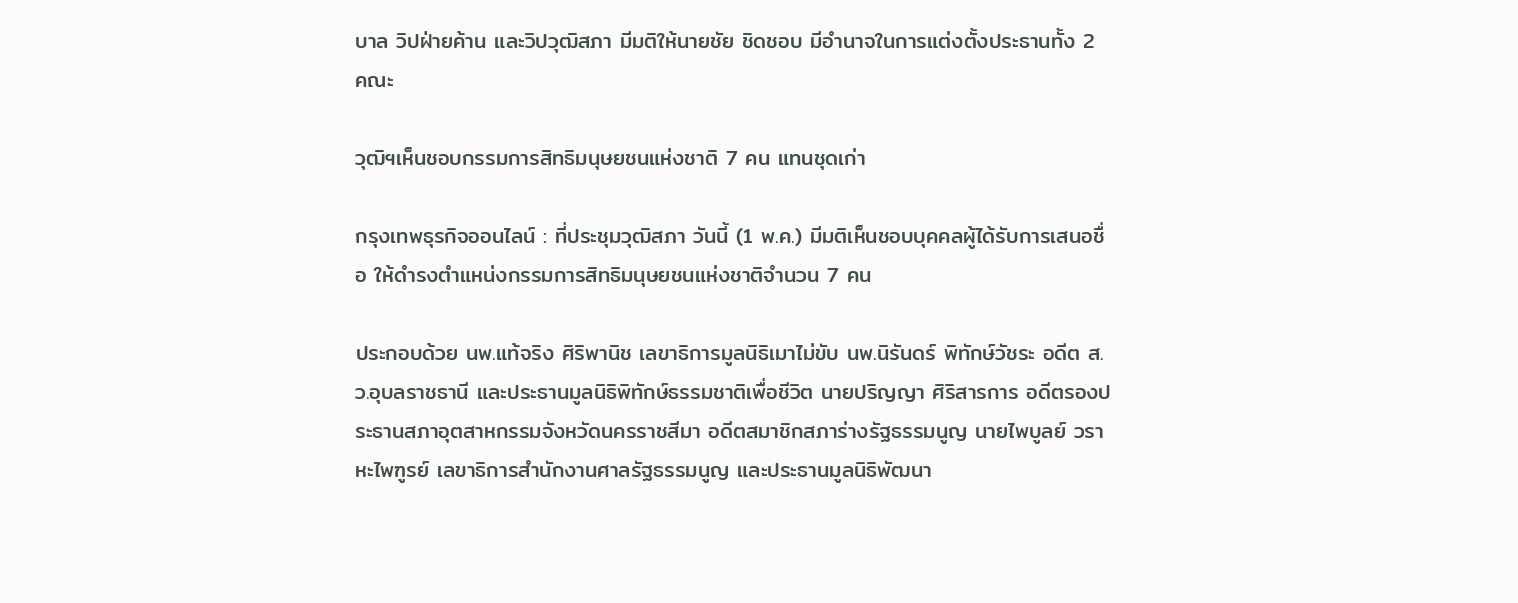บาล วิปฝ่ายค้าน และวิปวุฒิสภา มีมติให้นายชัย ชิดชอบ มีอำนาจในการแต่งตั้งประธานทั้ง 2 คณะ

วุฒิฯเห็นชอบกรรมการสิทธิมนุษยชนแห่งชาติ 7 คน แทนชุดเก่า

กรุงเทพธุรกิจออนไลน์ : ที่ประชุมวุฒิสภา วันนี้ (1 พ.ค.) มีมติเห็นชอบบุคคลผู้ได้รับการเสนอชื่อ ให้ดำรงตำแหน่งกรรมการสิทธิมนุษยชนแห่งชาติจำนวน 7 คน

ประกอบด้วย นพ.แท้จริง ศิริพานิช เลขาธิการมูลนิธิเมาไม่ขับ นพ.นิรันดร์ พิทักษ์วัชระ อดีต ส.ว.อุบลราชธานี และประธานมูลนิธิพิทักษ์ธรรมชาติเพื่อชีวิต นายปริญญา ศิริสารการ อดีตรองประธานสภาอุตสาหกรรมจังหวัดนครราชสีมา อดีตสมาชิกสภาร่างรัฐธรรมนูญ นายไพบูลย์ วราหะไพฑูรย์ เลขาธิการสำนักงานศาลรัฐธรรมนูญ และประธานมูลนิธิพัฒนา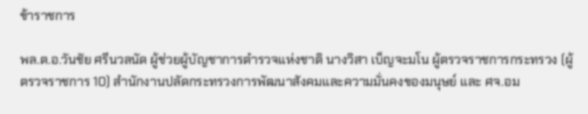ข้าราชการ

พล.ต.อ.วันชัย ศรีนวลนัด ผู้ช่วยผู้บัญชาการตำรวจแห่งชาติ นางวิสา เบ็ญจะมโน ผู้ตรวจราชการกระทรวง (ผู้ตรวจราชการ 10) สำนักงานปลัดกระทรวงการพัฒนาสังคมและความมั่นคงของมนุษย์ และ ศจ.อม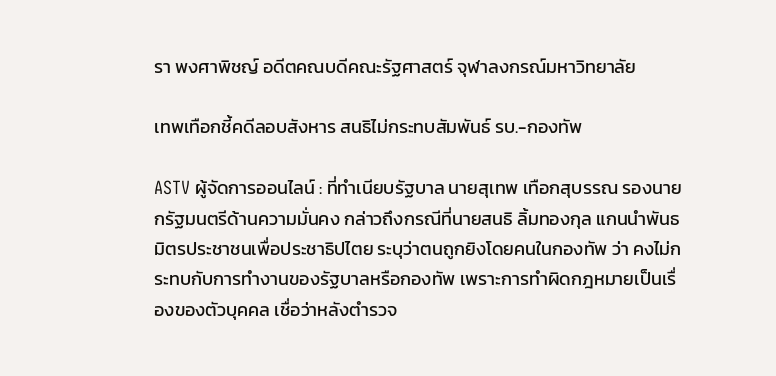รา พงศาพิชญ์ อดีตคณบดีคณะรัฐศาสตร์ จุฬาลงกรณ์มหาวิทยาลัย

เทพเทือกชี้คดีลอบสังหาร สนธิไม่กระทบสัมพันธ์ รบ.-กองทัพ

ASTV ผู้จัดการออนไลน์ : ที่ทำเนียบรัฐบาล นายสุเทพ เทือกสุบรรณ รองนายกรัฐมนตรีด้านความมั่นคง กล่าวถึงกรณีที่นายสนธิ ลิ้มทองกุล แกนนำพันธมิตรประชาชนเพื่อประชาธิปไตย ระบุว่าตนถูกยิงโดยคนในกองทัพ ว่า คงไม่กระทบกับการทำงานของรัฐบาลหรือกองทัพ เพราะการทำผิดกฎหมายเป็นเรื่องของตัวบุคคล เชื่อว่าหลังตำรวจ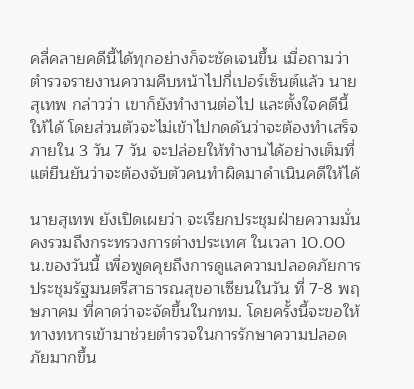คลี่คลายคดีนี้ได้ทุกอย่างก็จะชัดเจนขึ้น เมื่อถามว่าตำรวจรายงานความคืบหน้าไปกี่เปอร์เซ็นต์แล้ว นายสุเทพ กล่าวว่า เขาก็ยังทำงานต่อไป และตั้งใจคดีนี้ให้ได้ โดยส่วนตัวจะไม่เข้าไปกดดันว่าจะต้องทำเสร็จภายใน 3 วัน 7 วัน จะปล่อยให้ทำงานได้อย่างเต็มที่ แต่ยืนยันว่าจะต้องจับตัวคนทำผิดมาดำเนินคดีให้ได้

นายสุเทพ ยังเปิดเผยว่า จะเรียกประชุมฝ่ายความมั่นคงรวมถึงกระทรวงการต่างประเทศ ในเวลา 10.00 น.ของวันนี้ เพื่อพูดคุยถึงการดูแลความปลอดภัยการประชุมรัฐมนตรีสาธารณสุขอาเซียนในวัน ที่ 7-8 พฤษภาคม ที่คาดว่าจะจัดขึ้นในกทม. โดยครั้งนี้จะขอให้ทางทหารเข้ามาช่วยตำรวจในการรักษาความปลอดภัยมากขึ้น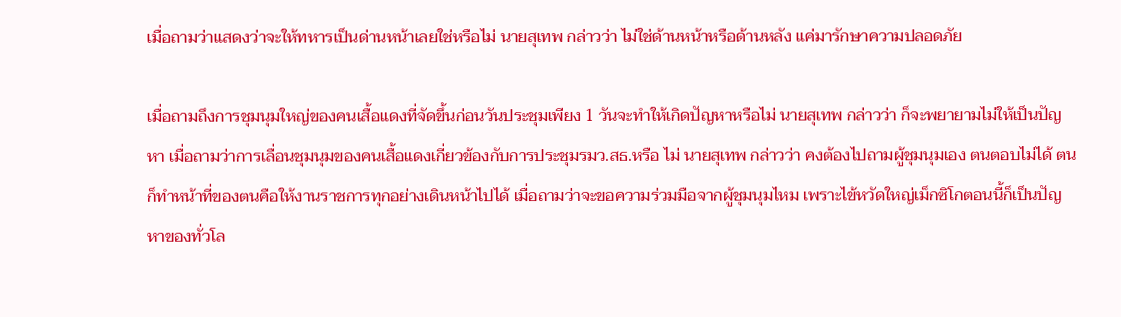เมื่อถามว่าแสดงว่าจะให้ทหารเป็นด่านหน้าเลยใช่หรือไม่ นายสุเทพ กล่าวว่า ไม่ใช่ด้านหน้าหรือด้านหลัง แค่มารักษาความปลอดภัย

เมื่อถามถึงการชุมนุมใหญ่ของคนเสื้อแดงที่จัดขึ้นก่อนวันประชุมเพียง 1 วันจะทำให้เกิดปัญหาหรือไม่ นายสุเทพ กล่าวว่า ก็จะพยายามไม่ให้เป็นปัญหา เมื่อถามว่าการเลื่อนชุมนุมของคนเสื้อแดงเกี่ยวข้องกับการประชุมรมว.สธ.หรือ ไม่ นายสุเทพ กล่าวว่า คงต้องไปถามผู้ชุมนุมเอง ตนตอบไม่ได้ ตนก็ทำหน้าที่ของตนคือให้งานราชการทุกอย่างเดินหน้าไปได้ เมื่อถามว่าจะขอความร่วมมือจากผู้ชุมนุมไหม เพราะไข้หวัดใหญ่เม็กซิโกตอนนี้ก็เป็นปัญหาของทั่วโล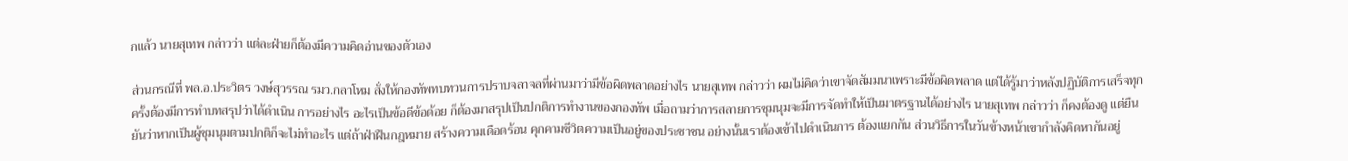กแล้ว นายสุเทพ กล่าวว่า แต่ละฝ่ายก็ต้องมีความคิดอ่านของตัวเอง

ส่วนกรณีที่ พล.อ.ประวิตร วงษ์สุวรรณ รมว.กลาโหม สั่งให้กองทัพทบทวนการปราบจลาจลที่ผ่านมาว่ามีข้อผิดพลาดอย่างไร นายสุเทพ กล่าวว่า ผมไม่คิดว่าเขาจัดสัมมนาเพราะมีข้อผิดพลาด แต่ได้รู้มาว่าหลังปฏิบัติการเสร็จทุกครั้งต้องมีการทำบทสรุปว่าได้ดำเนิน การอย่างไร อะไรเป็นข้อดีข้อด้อย ก็ต้องมาสรุปเป็นปกติการทำงานของกองทัพ เมื่อถามว่าการสลายการชุมนุมจะมีการจัดทำให้เป็นมาตรฐานได้อย่างไร นายสุเทพ กล่าวว่า ก็คงต้องดู แต่ยืนยันว่าหากเป็นผู้ชุมนุมตามปกติก็จะไม่ทำอะไร แต่ถ้าฝ่าฝืนกฎหมาย สร้างความเดือดร้อน คุกคามชีวิตความเป็นอยู่ของประชาชน อย่างนั้นเราต้องเข้าไปดำเนินการ ต้องแยกกัน ส่วนวิธีการในวันข้างหน้าเขากำลังคิดหากันอยู่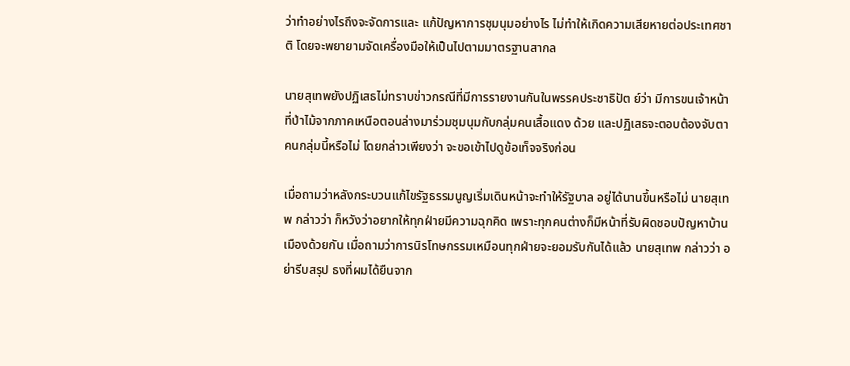ว่าทำอย่างไรถึงจะจัดการและ แก้ปัญหาการชุมนุมอย่างไร ไม่ทำให้เกิดความเสียหายต่อประเทศชาติ โดยจะพยายามจัดเครื่องมือให้เป็นไปตามมาตรฐานสากล

นายสุเทพยังปฏิเสธไม่ทราบข่าวกรณีที่มีการรายงานกันในพรรคประชาธิปัต ย์ว่า มีการขนเจ้าหน้าที่ป่าไม้จากภาคเหนือตอนล่างมาร่วมชุมนุมกับกลุ่มคนเสื้อแดง ด้วย และปฏิเสธจะตอบต้องจับตาคนกลุ่มนี้หรือไม่ โดยกล่าวเพียงว่า จะขอเข้าไปดูข้อเท็จจริงก่อน

เมื่อถามว่าหลังกระบวนแก้ไขรัฐธรรมนูญเริ่มเดินหน้าจะทำให้รัฐบาล อยู่ได้นานขึ้นหรือไม่ นายสุเทพ กล่าวว่า ก็หวังว่าอยากให้ทุกฝ่ายมีความฉุกคิด เพราะทุกคนต่างก็มีหน้าที่รับผิดชอบปัญหาบ้านเมืองด้วยกัน เมื่อถามว่าการนิรโทษกรรมเหมือนทุกฝ่ายจะยอมรับกันได้แล้ว นายสุเทพ กล่าวว่า อย่ารีบสรุป ธงที่ผมได้ยืนจาก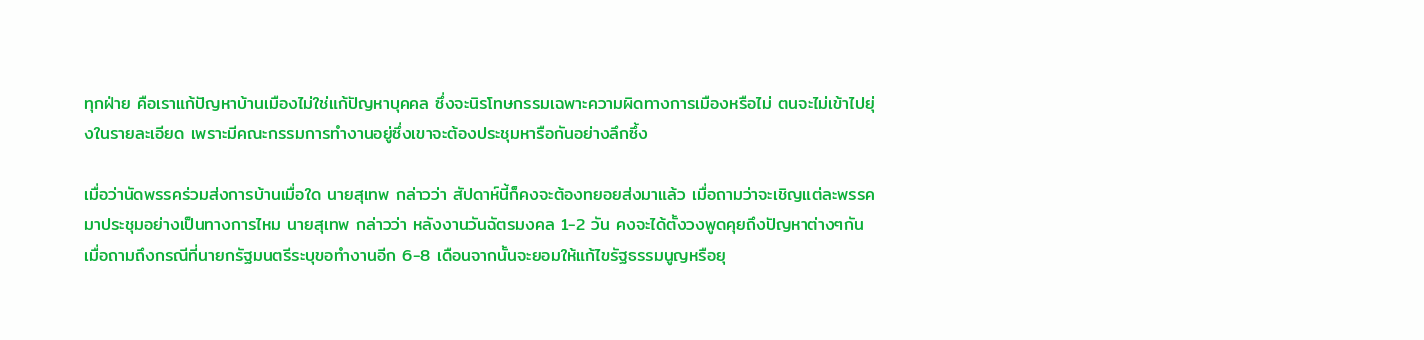ทุกฝ่าย คือเราแก้ปัญหาบ้านเมืองไม่ใช่แก้ปัญหาบุคคล ซึ่งจะนิรโทษกรรมเฉพาะความผิดทางการเมืองหรือไม่ ตนจะไม่เข้าไปยุ่งในรายละเอียด เพราะมีคณะกรรมการทำงานอยู่ซึ่งเขาจะต้องประชุมหารือกันอย่างลึกซึ้ง

เมื่อว่านัดพรรคร่วมส่งการบ้านเมื่อใด นายสุเทพ กล่าวว่า สัปดาห์นี้ก็คงจะต้องทยอยส่งมาแล้ว เมื่อถามว่าจะเชิญแต่ละพรรคมาประชุมอย่างเป็นทางการไหม นายสุเทพ กล่าวว่า หลังงานวันฉัตรมงคล 1-2 วัน คงจะได้ตั้งวงพูดคุยถึงปัญหาต่างๆกัน เมื่อถามถึงกรณีที่นายกรัฐมนตรีระบุขอทำงานอีก 6-8 เดือนจากนั้นจะยอมให้แก้ไขรัฐธรรมนูญหรือยุ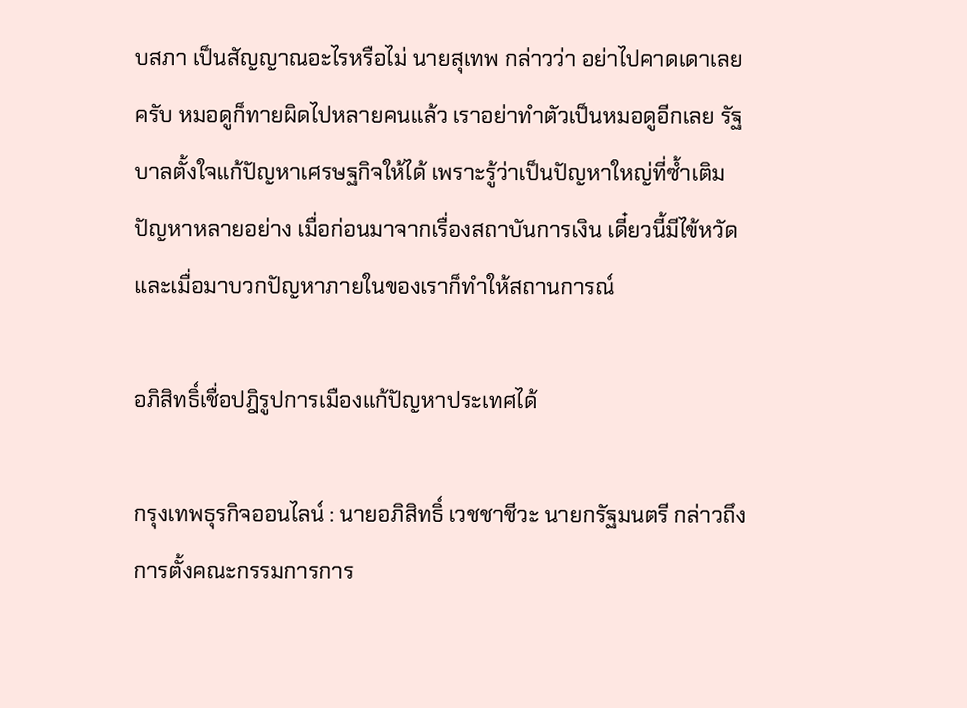บสภา เป็นสัญญาณอะไรหรือไม่ นายสุเทพ กล่าวว่า อย่าไปคาดเดาเลยครับ หมอดูก็ทายผิดไปหลายคนแล้ว เราอย่าทำตัวเป็นหมอดูอีกเลย รัฐบาลตั้งใจแก้ปัญหาเศรษฐกิจให้ได้ เพราะรู้ว่าเป็นปัญหาใหญ่ที่ซ้ำเติมปัญหาหลายอย่าง เมื่อก่อนมาจากเรื่องสถาบันการเงิน เดี๋ยวนี้มีไข้หวัด และเมื่อมาบวกปัญหาภายในของเราก็ทำให้สถานการณ์

อภิสิทธิ์เชื่อปฎิรูปการเมืองแก้ปัญหาประเทศได้

กรุงเทพธุรกิจออนไลน์ : นายอภิสิทธิ์ เวชชาชีวะ นายกรัฐมนตรี กล่าวถึงการตั้งคณะกรรมการการ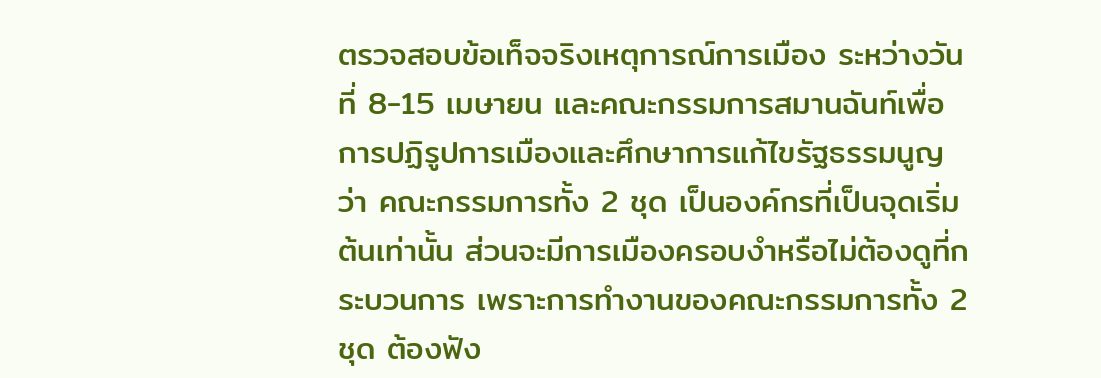ตรวจสอบข้อเท็จจริงเหตุการณ์การเมือง ระหว่างวันที่ 8-15 เมษายน และคณะกรรมการสมานฉันท์เพื่อการปฏิรูปการเมืองและศึกษาการแก้ไขรัฐธรรมนูญ ว่า คณะกรรมการทั้ง 2 ชุด เป็นองค์กรที่เป็นจุดเริ่มต้นเท่านั้น ส่วนจะมีการเมืองครอบงำหรือไม่ต้องดูที่กระบวนการ เพราะการทำงานของคณะกรรมการทั้ง 2 ชุด ต้องฟัง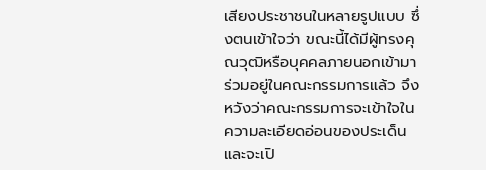เสียงประชาชนในหลายรูปแบบ ซึ่งตนเข้าใจว่า ขณะนี้ได้มีผู้ทรงคุณวุฒิหรือบุคคลภายนอกเข้ามาร่วมอยู่ในคณะกรรมการแล้ว จึงหวังว่าคณะกรรมการจะเข้าใจในความละเอียดอ่อนของประเด็น และจะเปิ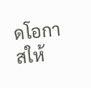ดโอกาสให้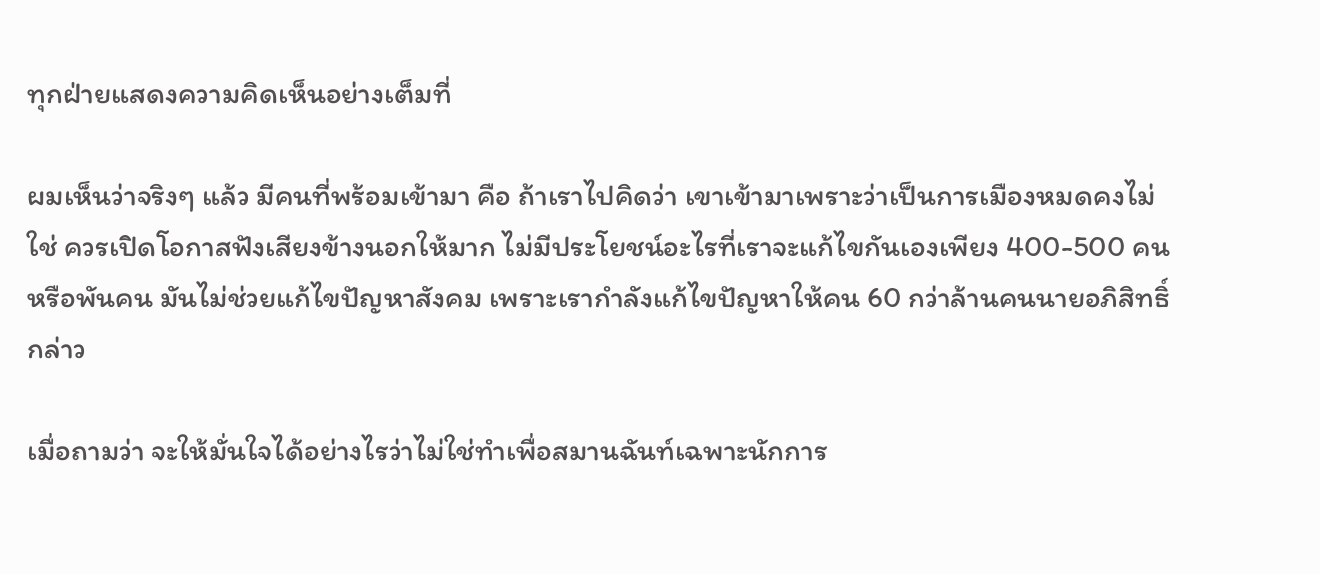ทุกฝ่ายแสดงความคิดเห็นอย่างเต็มที่

ผมเห็นว่าจริงๆ แล้ว มีคนที่พร้อมเข้ามา คือ ถ้าเราไปคิดว่า เขาเข้ามาเพราะว่าเป็นการเมืองหมดคงไม่ใช่ ควรเปิดโอกาสฟังเสียงข้างนอกให้มาก ไม่มีประโยชน์อะไรที่เราจะแก้ไขกันเองเพียง 400-500 คน หรือพันคน มันไม่ช่วยแก้ไขปัญหาสังคม เพราะเรากำลังแก้ไขปัญหาให้คน 60 กว่าล้านคนนายอภิสิทธิ์ กล่าว

เมื่อถามว่า จะให้มั่นใจได้อย่างไรว่าไม่ใช่ทำเพื่อสมานฉันท์เฉพาะนักการ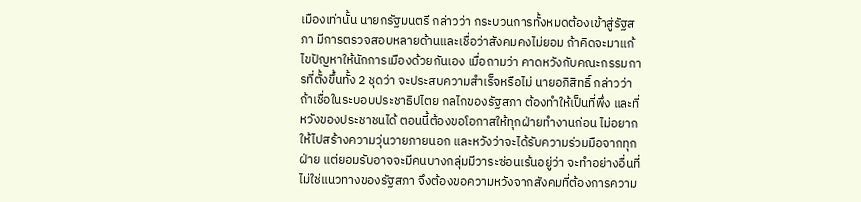เมืองเท่านั้น นายกรัฐมนตรี กล่าวว่า กระบวนการทั้งหมดต้องเข้าสู่รัฐสภา มีการตรวจสอบหลายด้านและเชื่อว่าสังคมคงไม่ยอม ถ้าคิดจะมาแก้ไขปัญหาให้นักการเมืองด้วยกันเอง เมื่อถามว่า คาดหวังกับคณะกรรมการที่ตั้งขึ้นทั้ง 2 ชุดว่า จะประสบความสำเร็จหรือไม่ นายอภิสิทธิ์ กล่าวว่า ถ้าเชื่อในระบอบประชาธิปไตย กลไกของรัฐสภา ต้องทำให้เป็นที่พึ่ง และที่หวังของประชาชนได้ ตอนนี้ต้องขอโอกาสให้ทุกฝ่ายทำงานก่อน ไม่อยากให้ไปสร้างความวุ่นวายภายนอก และหวังว่าจะได้รับความร่วมมือจากทุกฝ่าย แต่ยอมรับอาจจะมีคนบางกลุ่มมีวาระซ่อนเร้นอยู่ว่า จะทำอย่างอื่นที่ไม่ใช่แนวทางของรัฐสภา จึงต้องขอความหวังจากสังคมที่ต้องการความ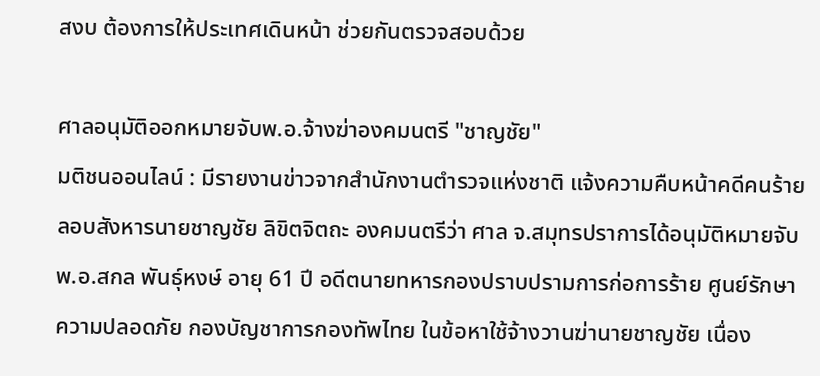สงบ ต้องการให้ประเทศเดินหน้า ช่วยกันตรวจสอบด้วย

ศาลอนุมัติออกหมายจับพ.อ.จ้างฆ่าองคมนตรี "ชาญชัย"
มติชนออนไลน์ : มีรายงานข่าวจากสำนักงานตำรวจแห่งชาติ แจ้งความคืบหน้าคดีคนร้ายลอบสังหารนายชาญชัย ลิขิตจิตถะ องคมนตรีว่า ศาล จ.สมุทรปราการได้อนุมัติหมายจับ พ.อ.สกล พันธุ์หงษ์ อายุ 61 ปี อดีตนายทหารกองปราบปรามการก่อการร้าย ศูนย์รักษาความปลอดภัย กองบัญชาการกองทัพไทย ในข้อหาใช้จ้างวานฆ่านายชาญชัย เนื่อง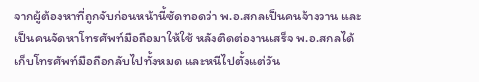จากผู้ต้องหาที่ถูกจับก่อนหน้านี้ซัดทอดว่า พ.อ.สกลเป็นคนจ้างวาน และเป็นคนจัดหาโทรศัพท์มือถือมาให้ใช้ หลังติดต่องานเสร็จ พ.อ.สกลได้เก็บโทรศัพท์มือถือกลับไปทั้งหมด และหนีไปตั้งแต่วัน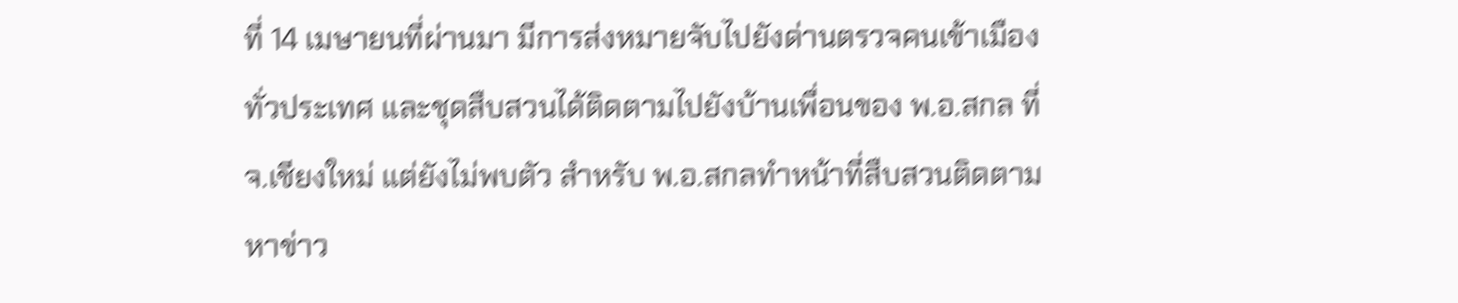ที่ 14 เมษายนที่ผ่านมา มีการส่งหมายจับไปยังด่านตรวจคนเข้าเมืองทั่วประเทศ และชุดสืบสวนได้ติดตามไปยังบ้านเพื่อนของ พ.อ.สกล ที่ จ.เชียงใหม่ แต่ยังไม่พบตัว สำหรับ พ.อ.สกลทำหน้าที่สืบสวนติดตามหาข่าว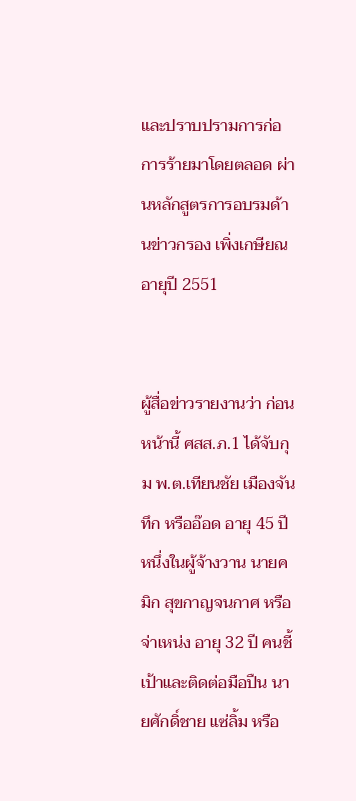และปราบปรามการก่อการร้ายมาโดยตลอด ผ่านหลักสูตรการอบรมด้านข่าวกรอง เพิ่งเกษียณอายุปี 2551


ผู้สื่อข่าวรายงานว่า ก่อนหน้านี้ ศสส.ภ.1 ได้จับกุม พ.ต.เทียนชัย เมืองจันทึก หรืออ๊อด อายุ 45 ปี หนึ่งในผู้จ้างวาน นายคมิก สุขกาญจนกาศ หรือจ่าเหน่ง อายุ 32 ปี คนชี้เป้าและติดต่อมือปืน นายศักดิ์ชาย แซ่ลิ้ม หรือ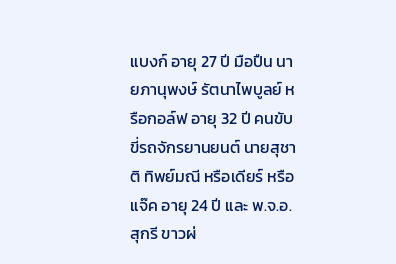แบงก์ อายุ 27 ปี มือปืน นายภานุพงษ์ รัตนาไพบูลย์ หรือกอล์ฟ อายุ 32 ปี คนขับขี่รถจักรยานยนต์ นายสุชาติ ทิพย์มณี หรือเดียร์ หรือแจ๊ค อายุ 24 ปี และ พ.จ.อ.สุกรี ขาวผ่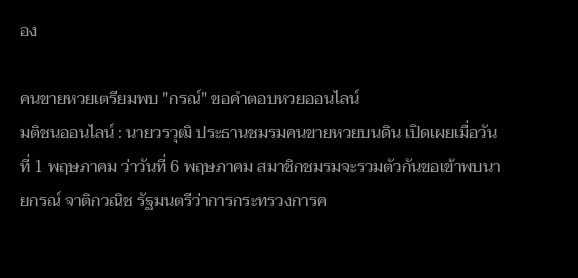อง

คนขายหวยเตรียมพบ "กรณ์" ขอคำตอบหวยออนไลน์
มติชนออนไลน์ : นายวรวุฒิ ประธานชมรมคนขายหวยบนดิน เปิดเผยเมื่อวันที่ 1 พฤษภาคม ว่าวันที่ 6 พฤษภาคม สมาชิกชมรมจะรวมตัวกันขอเข้าพบนายกรณ์ จาติกวณิช รัฐมนตรีว่าการกระทรวงการค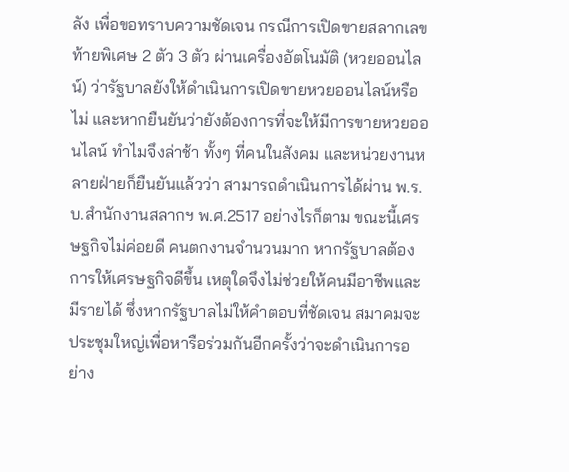ลัง เพื่อขอทราบความชัดเจน กรณีการเปิดขายสลากเลขท้ายพิเศษ 2 ตัว 3 ตัว ผ่านเครื่องอัตโนมัติ (หวยออนไลน์) ว่ารัฐบาลยังให้ดำเนินการเปิดขายหวยออนไลน์หรือไม่ และหากยืนยันว่ายังต้องการที่จะให้มีการขายหวยออนไลน์ ทำไมจึงล่าช้า ทั้งๆ ที่คนในสังคม และหน่วยงานหลายฝ่ายก็ยืนยันแล้วว่า สามารถดำเนินการได้ผ่าน พ.ร.บ.สำนักงานสลากฯ พ.ศ.2517 อย่างไรก็ตาม ขณะนี้เศรษฐกิจไม่ค่อยดี คนตกงานจำนวนมาก หากรัฐบาลต้องการให้เศรษฐกิจดีขึ้น เหตุใดจึงไม่ช่วยให้คนมีอาชีพและมีรายได้ ซึ่งหากรัฐบาลไม่ให้คำตอบที่ชัดเจน สมาคมจะประชุมใหญ่เพื่อหารือร่วมกันอีกครั้งว่าจะดำเนินการอย่าง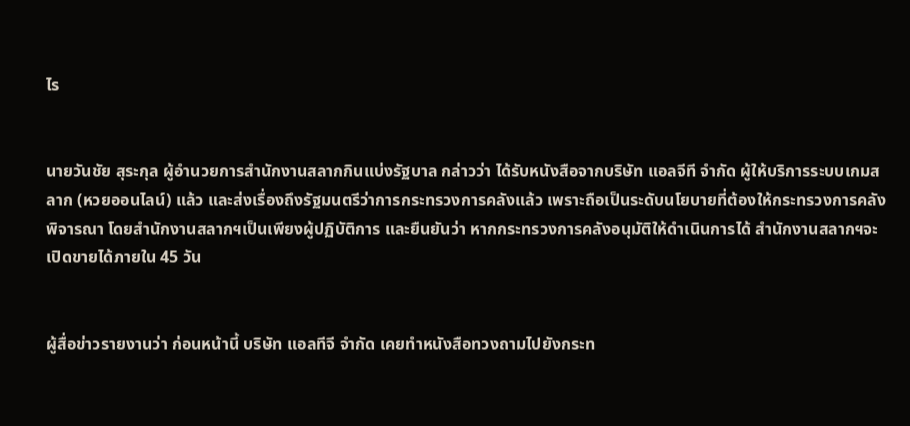ไร


นายวันชัย สุระกุล ผู้อำนวยการสำนักงานสลากกินแบ่งรัฐบาล กล่าวว่า ได้รับหนังสือจากบริษัท แอลจีที จำกัด ผู้ให้บริการระบบเกมสลาก (หวยออนไลน์) แล้ว และส่งเรื่องถึงรัฐมนตรีว่าการกระทรวงการคลังแล้ว เพราะถือเป็นระดับนโยบายที่ต้องให้กระทรวงการคลังพิจารณา โดยสำนักงานสลากฯเป็นเพียงผู้ปฏิบัติการ และยืนยันว่า หากกระทรวงการคลังอนุมัติให้ดำเนินการได้ สำนักงานสลากฯจะเปิดขายได้ภายใน 45 วัน


ผู้สื่อข่าวรายงานว่า ก่อนหน้านี้ บริษัท แอลทีจี จำกัด เคยทำหนังสือทวงถามไปยังกระท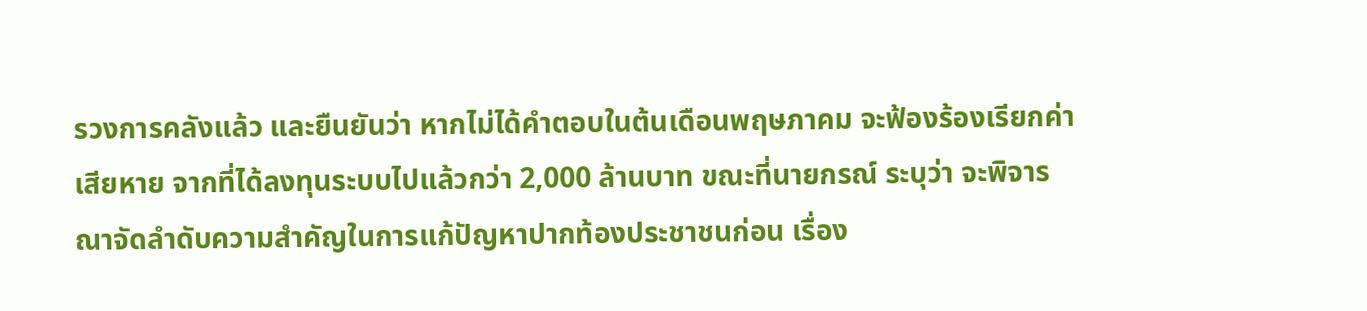รวงการคลังแล้ว และยืนยันว่า หากไม่ได้คำตอบในต้นเดือนพฤษภาคม จะฟ้องร้องเรียกค่าเสียหาย จากที่ได้ลงทุนระบบไปแล้วกว่า 2,000 ล้านบาท ขณะที่นายกรณ์ ระบุว่า จะพิจารณาจัดลำดับความสำคัญในการแก้ปัญหาปากท้องประชาชนก่อน เรื่อง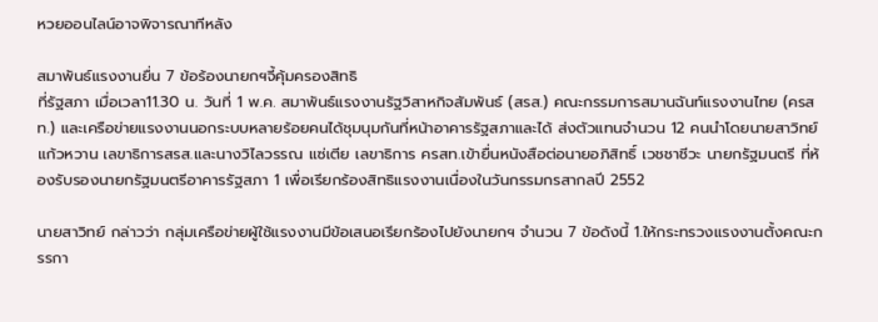หวยออนไลน์อาจพิจารณาทีหลัง

สมาพันธ์แรงงานยื่น 7 ข้อร้องนายกฯจี้คุ้มครองสิทธิ
ที่รัฐสภา เมื่อเวลา11.30 น. วันที่ 1 พ.ค. สมาพันธ์แรงงานรัฐวิสาหกิจสัมพันธ์ (สรส.) คณะกรรมการสมานฉันท์แรงงานไทย (ครสท.) และเครือข่ายแรงงานนอกระบบหลายร้อยคนได้ชุมนุมกันที่หน้าอาคารรัฐสภาและได้ ส่งตัวแทนจำนวน 12 คนนำโดยนายสาวิทย์ แก้วหวาน เลขาธิการสรส.และนางวิไลวรรณ แซ่เตีย เลขาธิการ ครสท.เข้ายื่นหนังสือต่อนายอภิสิทธิ์ เวชชาชีวะ นายกรัฐมนตรี ที่ห้องรับรองนายกรัฐมนตรีอาคารรัฐสภา 1 เพื่อเรียกร้องสิทธิแรงงานเนื่องในวันกรรมกรสากลปี 2552

นายสาวิทย์ กล่าวว่า กลุ่มเครือข่ายผู้ใช้แรงงานมีข้อเสนอเรียกร้องไปยังนายกฯ จำนวน 7 ข้อดังนี้ 1.ให้กระทรวงแรงงานตั้งคณะกรรกา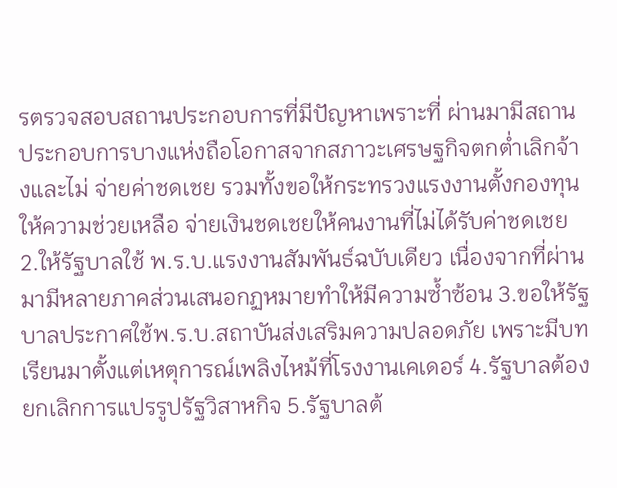รตรวจสอบสถานประกอบการที่มีปัญหาเพราะที่ ผ่านมามีสถานประกอบการบางแห่งถือโอกาสจากสภาวะเศรษฐกิจตกต่ำเลิกจ้างและไม่ จ่ายค่าชดเชย รวมทั้งขอให้กระทรวงแรงงานตั้งกองทุนให้ความช่วยเหลือ จ่ายเงินชดเชยให้คนงานที่ไม่ได้รับค่าชดเชย 2.ให้รัฐบาลใช้ พ.ร.บ.แรงงานสัมพันธ์ฉบับเดียว เนื่องจากที่ผ่านมามีหลายภาคส่วนเสนอกฏหมายทำให้มีความซ้ำซ้อน 3.ขอให้รัฐบาลประกาศใช้พ.ร.บ.สถาบันส่งเสริมความปลอดภัย เพราะมีบทเรียนมาตั้งแต่เหตุการณ์เพลิงไหม้ที่โรงงานเคเดอร์ 4.รัฐบาลต้องยกเลิกการแปรรูปรัฐวิสาหกิจ 5.รัฐบาลต้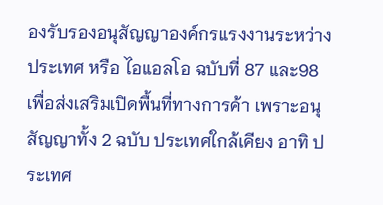องรับรองอนุสัญญาองค์กรแรงงานระหว่างประเทศ หรือ ไอแอลโอ ฉบับที่ 87 และ98 เพื่อส่งเสริมเปิดพื้นที่ทางการค้า เพราะอนุสัญญาทั้ง 2 ฉบับ ประเทศใกล้เคียง อาทิ ประเทศ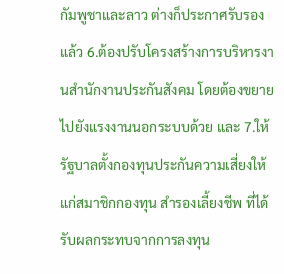กัมพูชาและลาว ต่างก็ประกาศรับรองแล้ว 6.ต้องปรับโครงสร้างการบริหารงานสำนักงานประกันสังคม โดยต้องขยายไปยังแรงงานนอกระบบด้วย และ 7.ให้รัฐบาลตั้งกองทุนประกันความเสี่ยงให้แก่สมาชิกกองทุน สำรองเลี้ยงชีพ ที่ได้รับผลกระทบจากการลงทุน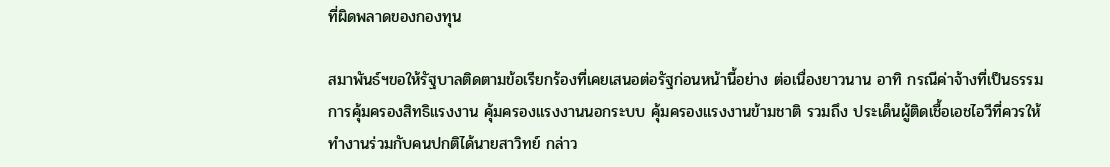ที่ผิดพลาดของกองทุน

สมาพันธ์ฯขอให้รัฐบาลติดตามข้อเรียกร้องที่เคยเสนอต่อรัฐก่อนหน้านี้อย่าง ต่อเนื่องยาวนาน อาทิ กรณีค่าจ้างที่เป็นธรรม การคุ้มครองสิทธิแรงงาน คุ้มครองแรงงานนอกระบบ คุ้มครองแรงงานข้ามชาติ รวมถึง ประเด็นผู้ติดเชื้อเอชไอวีที่ควรให้ทำงานร่วมกับคนปกติได้นายสาวิทย์ กล่าว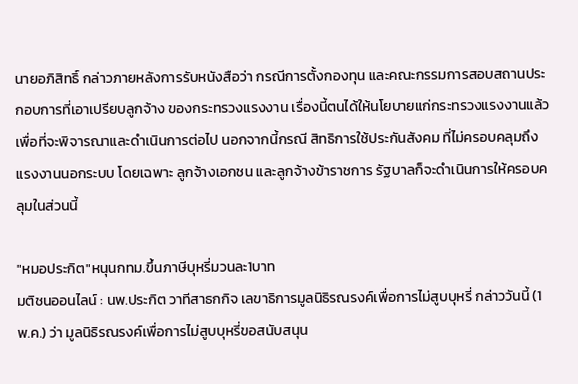นายอภิสิทธิ์ กล่าวภายหลังการรับหนังสือว่า กรณีการตั้งกองทุน และคณะกรรมการสอบสถานประกอบการที่เอาเปรียบลูกจ้าง ของกระทรวงแรงงาน เรื่องนี้ตนได้ให้นโยบายแก่กระทรวงแรงงานแล้ว เพื่อที่จะพิจารณาและดำเนินการต่อไป นอกจากนี้กรณี สิทธิการใช้ประกันสังคม ที่ไม่ครอบคลุมถึง แรงงานนอกระบบ โดยเฉพาะ ลูกจ้างเอกชน และลูกจ้างข้าราชการ รัฐบาลก็จะดำเนินการให้ครอบคลุมในส่วนนี้

"หมอประกิต"หนุนกทม.ขึ้นภาษีบุหรี่มวนละ1บาท
มติชนออนไลน์ : นพ.ประกิต วาทีสาธกกิจ เลขาธิการมูลนิธิรณรงค์เพื่อการไม่สูบบุหรี่ กล่าววันนี้ (1 พ.ค.) ว่า มูลนิธิรณรงค์เพื่อการไม่สูบบุหรี่ขอสนับสนุน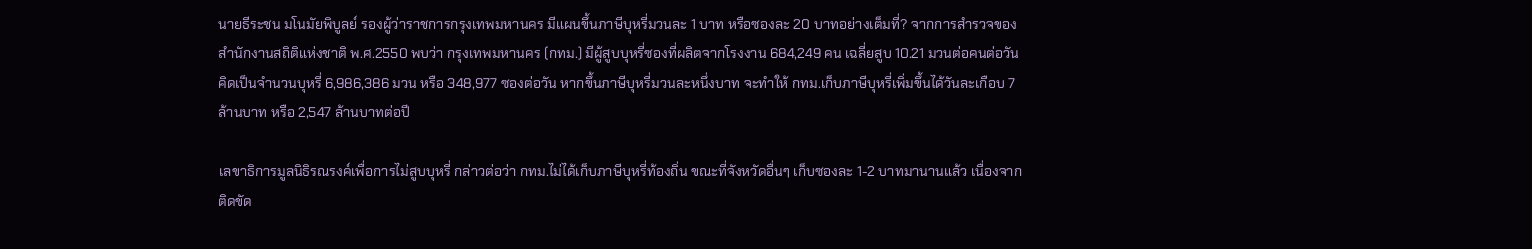นายธีระชน มโนมัยพิบูลย์ รองผู้ว่าราชการกรุงเทพมหานคร มีแผนขึ้นภาษีบุหรี่มวนละ 1 บาท หรือซองละ 20 บาทอย่างเต็มที่? จากการสำรวจของสำนักงานสถิติแห่งชาติ พ.ศ.2550 พบว่า กรุงเทพมหานคร (กทม.) มีผู้สูบบุหรี่ซองที่ผลิตจากโรงงาน 684,249 คน เฉลี่ยสูบ 10.21 มวนต่อคนต่อวัน คิดเป็นจำนวนบุหรี่ 6,986,386 มวน หรือ 348,977 ซองต่อวัน หากขึ้นภาษีบุหรี่มวนละหนึ่งบาท จะทำให้ กทม.เก็บภาษีบุหรี่เพิ่มขึ้นได้วันละเกือบ 7 ล้านบาท หรือ 2,547 ล้านบาทต่อปี

เลขาธิการมูลนิธิรณรงค์เพื่อการไม่สูบบุหรี่ กล่าวต่อว่า กทม.ไม่ได้เก็บภาษีบุหรี่ท้องถิ่น ขณะที่จังหวัดอื่นๆ เก็บซองละ 1-2 บาทมานานแล้ว เนื่องจากติดขัด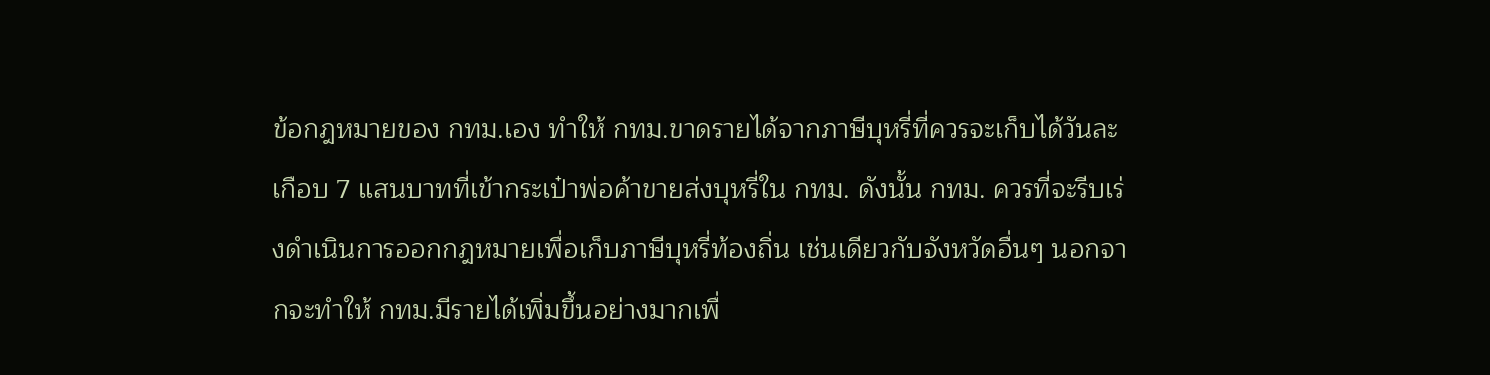ข้อกฎหมายของ กทม.เอง ทำให้ กทม.ขาดรายได้จากภาษีบุหรี่ที่ควรจะเก็บได้วันละเกือบ 7 แสนบาทที่เข้ากระเป๋าพ่อค้าขายส่งบุหรี่ใน กทม. ดังนั้น กทม. ควรที่จะรีบเร่งดำเนินการออกกฎหมายเพื่อเก็บภาษีบุหรี่ท้องถิ่น เช่นเดียวกับจังหวัดอื่นๆ นอกจากจะทำให้ กทม.มีรายได้เพิ่มขึ้นอย่างมากเพื่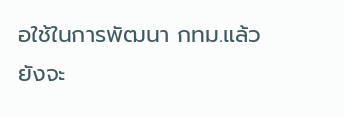อใช้ในการพัฒนา กทม.แล้ว ยังจะ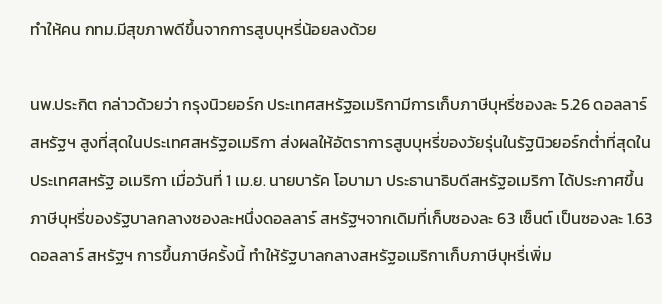ทำให้คน กทม.มีสุขภาพดีขึ้นจากการสูบบุหรี่น้อยลงด้วย

นพ.ประกิต กล่าวด้วยว่า กรุงนิวยอร์ก ประเทศสหรัฐอเมริกามีการเก็บภาษีบุหรี่ซองละ 5.26 ดอลลาร์สหรัฐฯ สูงที่สุดในประเทศสหรัฐอเมริกา ส่งผลให้อัตราการสูบบุหรี่ของวัยรุ่นในรัฐนิวยอร์กต่ำที่สุดในประเทศสหรัฐ อเมริกา เมื่อวันที่ 1 เม.ย. นายบารัค โอบามา ประธานาธิบดีสหรัฐอเมริกา ได้ประกาศขึ้นภาษีบุหรี่ของรัฐบาลกลางซองละหนึ่งดอลลาร์ สหรัฐฯจากเดิมที่เก็บซองละ 63 เซ็นต์ เป็นซองละ 1.63 ดอลลาร์ สหรัฐฯ การขึ้นภาษีครั้งนี้ ทำให้รัฐบาลกลางสหรัฐอเมริกาเก็บภาษีบุหรี่เพิ่ม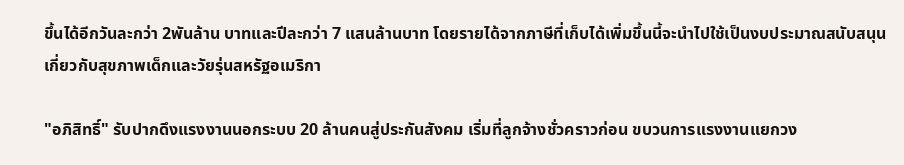ขึ้นได้อีกวันละกว่า 2พันล้าน บาทและปีละกว่า 7 แสนล้านบาท โดยรายได้จากภาษีที่เก็บได้เพิ่มขึ้นนี้จะนำไปใช้เป็นงบประมาณสนับสนุน เกี่ยวกับสุขภาพเด็กและวัยรุ่นสหรัฐอเมริกา

"อภิสิทธิ์" รับปากดึงแรงงานนอกระบบ 20 ล้านคนสู่ประกันสังคม เริ่มที่ลูกจ้างชั่วคราวก่อน ขบวนการแรงงานแยกวง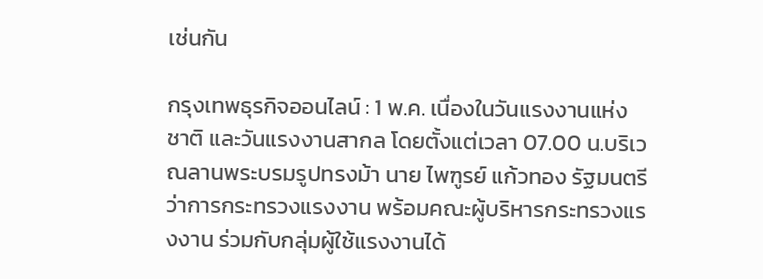เช่นกัน

กรุงเทพธุรกิจออนไลน์ : 1 พ.ค. เนื่องในวันแรงงานแห่งชาติ และวันแรงงานสากล โดยตั้งแต่เวลา 07.00 น.บริเวณลานพระบรมรูปทรงม้า นาย ไพฑูรย์ แก้วทอง รัฐมนตรีว่าการกระทรวงแรงงาน พร้อมคณะผู้บริหารกระทรวงแรงงาน ร่วมกับกลุ่มผู้ใช้แรงงานได้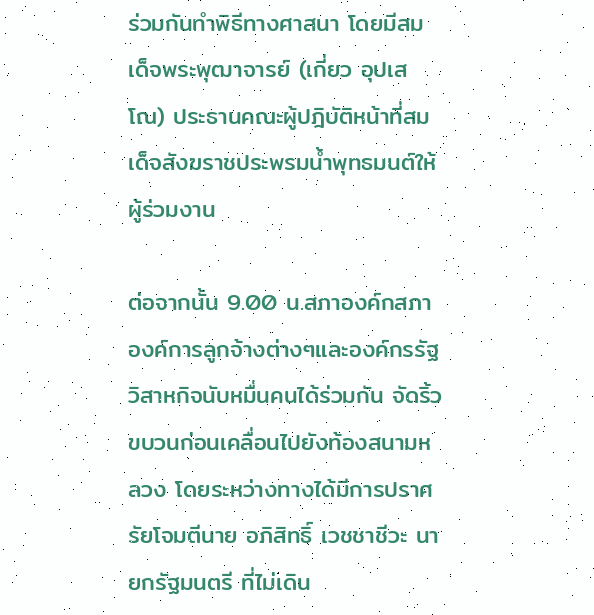ร่วมกันทำพิธีทางศาสนา โดยมีสมเด็จพระพุฒาจารย์ (เกี่ยว อุปเสโณ) ประธานคณะผู้ปฎิบัติหน้าที่สมเด็จสังฆราชประพรมน้ำพุทธมนต์ให้ผู้ร่วมงาน

ต่อจากนั้น 9.00 น.สภาองค์กสภาองค์การลูกจ้างต่างๆและองค์กรรัฐวิสาหกิจนับหมื่นคนได้ร่วมกัน จัดริ้วขบวนก่อนเคลื่อนไปยังท้องสนามหลวง โดยระหว่างทางได้มีการปราศรัยโจมตีนาย อภิสิทธิ์ เวชชาชีวะ นายกรัฐมนตรี ที่ไม่เดิน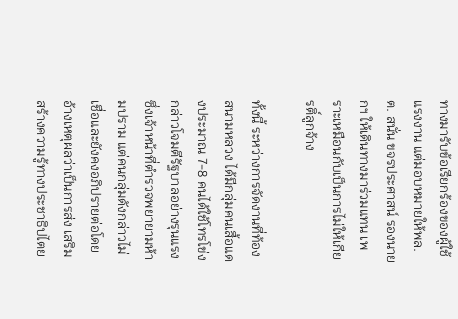ทางมารับข้อเรียกร้องของผู้ใช้แรงงาน แต่มอบหมายให้พล.ต. สนั่น ขจรประศาสน์ รองนายกฯ ให้เดินทางมาร่วมแทน เพราะเหมือนกับเป็นการไม่ให้เกียรติ์ลูกจ้าง

ทั้งนี้ ระหว่างการจัดงานที่ท้องสนามหลวง ได้มีกลุ่มคนเสื้อแดงประมาณ 7-8 คนได้ใช้โทรโข่งกล่าวโจมตีรัฐบาลอย่างรุนแรง ซึ่งเจ้าหน้าที่ตำรวจพยายามห้ามปราม แต่คนกลุ่มดังกล่าวไม่เชื่อและยังคงอภิปรายต่อโดยอ้างเหตุผลว่าเป็นการส่ง เสริมสร้างความรู้ทางประชาธิปไตย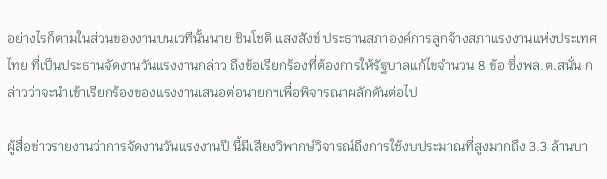อย่างไรก็ตามในส่วนของงานบนเวทีนั้นนาย ชินโชติ แสงสังข์ ประธานสภาองค์การลูกจ้างสภาแรงงานแห่งประเทศไทย ที่เป็นประธานจัดงานวันแรงงานกล่าว ถึงข้อเรียกร้องที่ต้องการให้รัฐบาลแก้ไขจำนวน 8 ข้อ ซึ่งพล.ต.สนั่น กล่าวว่าจะนำเข้าเรียกร้องของแรงงานเสนอต่อนายกฯเพื่อพิจารณาผลักดันต่อไป

ผู้สื่อข่าวรายงานว่าการจัดงานวันแรงงานปี นี้มีเสียงวิพากษ์วิจารณ์ถึงการใช้งบประมาณที่สูงมากถึง 3.3 ล้านบา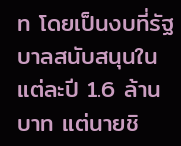ท โดยเป็นงบที่รัฐบาลสนับสนุนในแต่ละปี 1.6 ล้านบาท แต่นายชิ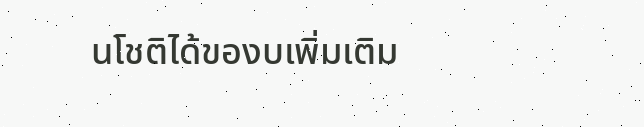นโชติได้ของบเพิ่มเติม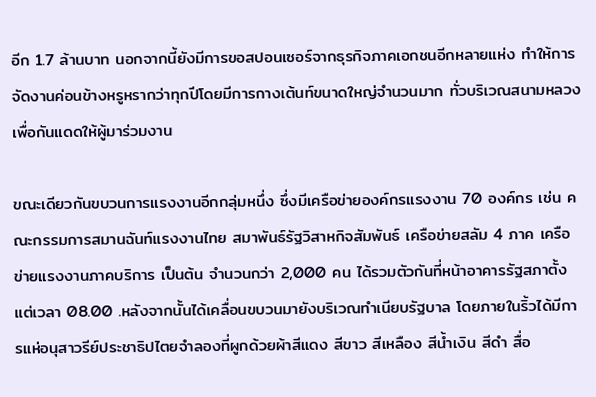อีก 1.7 ล้านบาท นอกจากนี้ยังมีการขอสปอนเซอร์จากธุรกิจภาคเอกชนอีกหลายแห่ง ทำให้การจัดงานค่อนข้างหรูหรากว่าทุกปีโดยมีการกางเต้นท์ขนาดใหญ่จำนวนมาก ทั่วบริเวณสนามหลวง เพื่อกันแดดให้ผู้มาร่วมงาน

ขณะเดียวกันขบวนการแรงงานอีกกลุ่มหนึ่ง ซึ่งมีเครือข่ายองค์กรแรงงาน 70 องค์กร เช่น คณะกรรมการสมานฉันท์แรงงานไทย สมาพันธ์รัฐวิสาหกิจสัมพันธ์ เครือข่ายสลัม 4 ภาค เครือข่ายแรงงานภาคบริการ เป็นต้น จำนวนกว่า 2,000 คน ได้รวมตัวกันที่หน้าอาคารรัฐสภาตั้งแต่เวลา 08.00 .หลังจากนั้นได้เคลื่อนขบวนมายังบริเวณทำเนียบรัฐบาล โดยภายในริ้วได้มีการแห่อนุสาวรีย์ประชาธิปไตยจำลองที่ผูกด้วยผ้าสีแดง สีขาว สีเหลือง สีน้ำเงิน สีดำ สื่อ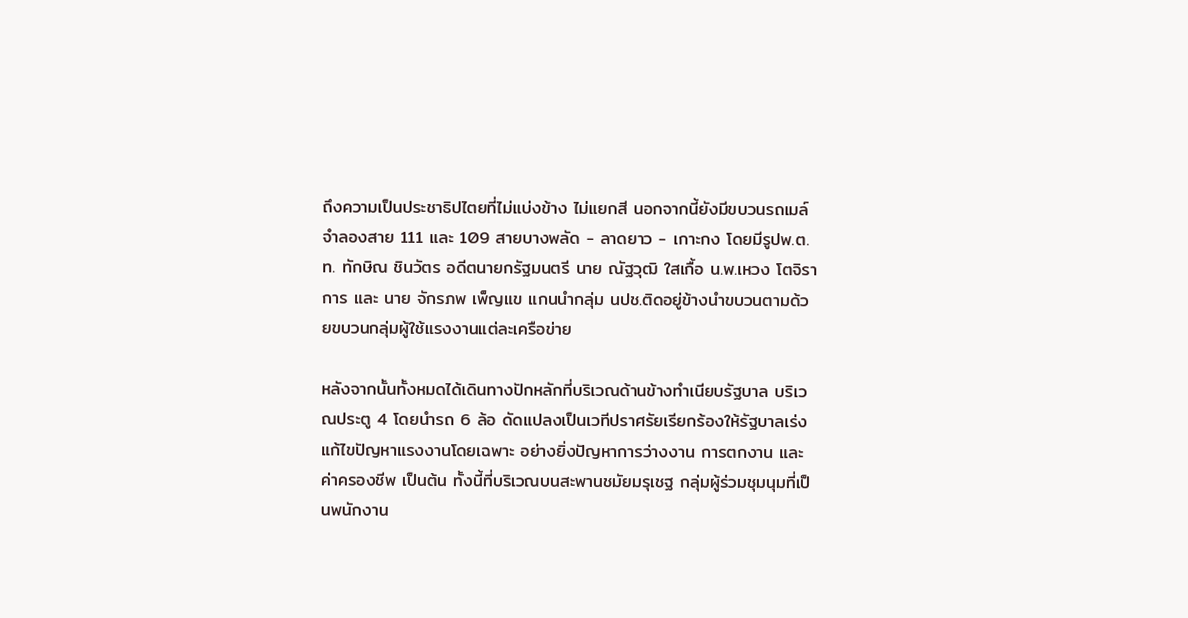ถึงความเป็นประชาธิปไตยที่ไม่แบ่งข้าง ไม่แยกสี นอกจากนี้ยังมีขบวนรถเมล์จำลองสาย 111 และ 109 สายบางพลัด - ลาดยาว - เกาะกง โดยมีรูปพ.ต.ท. ทักษิณ ชินวัตร อดีตนายกรัฐมนตรี นาย ณัฐวุฒิ ใสเกื้อ น.พ.เหวง โตจิราการ และ นาย จักรภพ เพ็ญแข แกนนำกลุ่ม นปช.ติดอยู่ข้างนำขบวนตามด้วยขบวนกลุ่มผู้ใช้แรงงานแต่ละเครือข่าย

หลังจากนั้นทั้งหมดได้เดินทางปักหลักที่บริเวณด้านข้างทำเนียบรัฐบาล บริเวณประตู 4 โดยนำรถ 6 ล้อ ดัดแปลงเป็นเวทีปราศรัยเรียกร้องให้รัฐบาลเร่งแก้ไขปัญหาแรงงานโดยเฉพาะ อย่างยิ่งปัญหาการว่างงาน การตกงาน และ ค่าครองชีพ เป็นต้น ทั้งนี้ที่บริเวณบนสะพานชมัยมรุเชฐ กลุ่มผู้ร่วมชุมนุมที่เป็นพนักงาน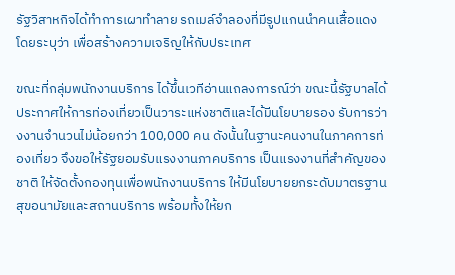รัฐวิสาหกิจได้ทำการเผาทำลาย รถเมล์จำลองที่มีรูปแกนนำคนเสื้อแดง โดยระบุว่า เพื่อสร้างความเจริญให้กับประเทศ

ขณะที่กลุ่มพนักงานบริการ ได้ขึ้นเวทีอ่านแถลงการณ์ว่า ขณะนี้รัฐบาลได้ประกาศให้การท่องเที่ยวเป็นวาระแห่งชาติและได้มีนโยบายรอง รับการว่างงานจำนวนไม่น้อยกว่า 100,000 คน ดังนั้นในฐานะคนงานในภาคการท่องเที่ยว จึงขอให้รัฐยอมรับแรงงานภาคบริการ เป็นแรงงานที่สำคัญของชาติ ให้จัดตั้งกองทุนเพื่อพนักงานบริการ ให้มีนโยบายยกระดับมาตรฐานสุขอนามัยและสถานบริการ พร้อมทั้งให้ยก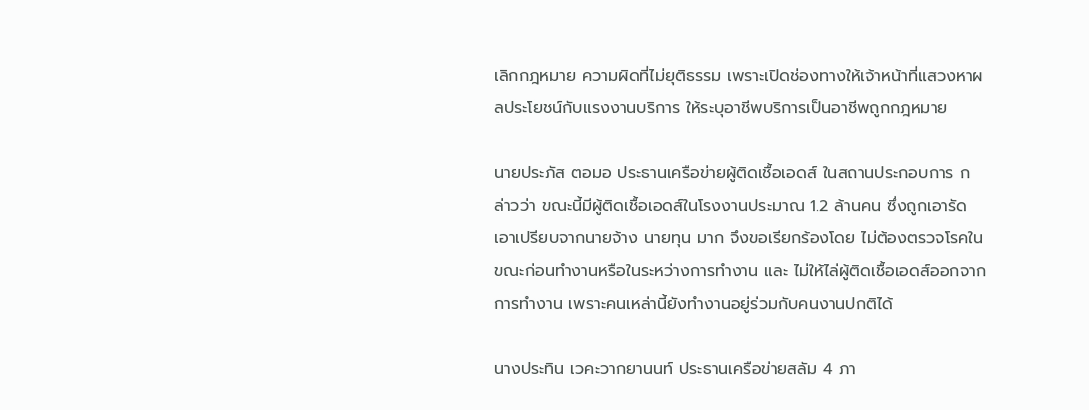เลิกกฎหมาย ความผิดที่ไม่ยุติธรรม เพราะเปิดช่องทางให้เจ้าหน้าที่แสวงหาผลประโยชน์กับแรงงานบริการ ให้ระบุอาชีพบริการเป็นอาชีพถูกกฎหมาย

นายประภัส ตอมอ ประธานเครือข่ายผู้ติดเชื้อเอดส์ ในสถานประกอบการ กล่าวว่า ขณะนี้มีผู้ติดเชื้อเอดส์ในโรงงานประมาณ 1.2 ล้านคน ซึ่งถูกเอารัดเอาเปรียบจากนายจ้าง นายทุน มาก จึงขอเรียกร้องโดย ไม่ต้องตรวจโรคในขณะก่อนทำงานหรือในระหว่างการทำงาน และ ไม่ให้ไล่ผู้ติดเชื้อเอดส์ออกจากการทำงาน เพราะคนเหล่านี้ยังทำงานอยู่ร่วมกับคนงานปกติได้

นางประทิน เวคะวากยานนท์ ประธานเครือข่ายสลัม 4 ภา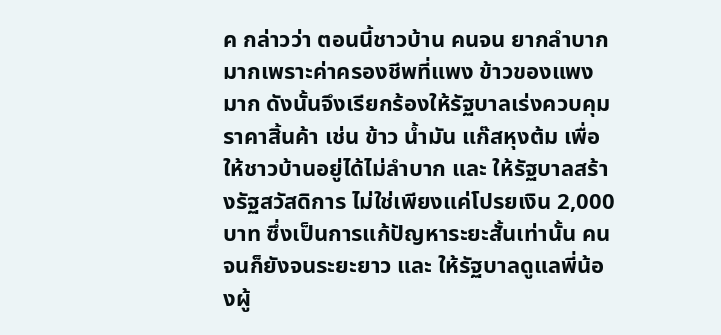ค กล่าวว่า ตอนนี้ชาวบ้าน คนจน ยากลำบากมากเพราะค่าครองชีพที่แพง ข้าวของแพงมาก ดังนั้นจึงเรียกร้องให้รัฐบาลเร่งควบคุมราคาสิ้นค้า เช่น ข้าว น้ำมัน แก๊สหุงต้ม เพื่อให้ชาวบ้านอยู่ได้ไม่ลำบาก และ ให้รัฐบาลสร้างรัฐสวัสดิการ ไม่ใช่เพียงแค่โปรยเงิน 2,000 บาท ซึ่งเป็นการแก้ปัญหาระยะสั้นเท่านั้น คนจนก็ยังจนระยะยาว และ ให้รัฐบาลดูแลพี่น้องผู้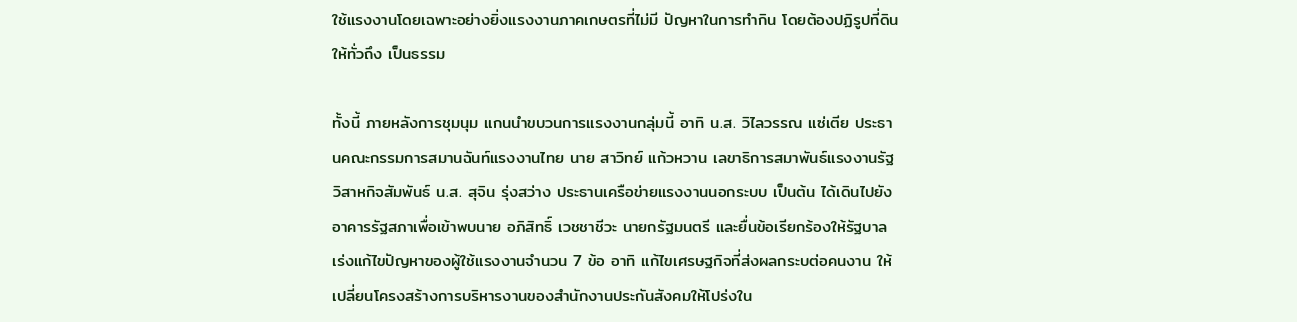ใช้แรงงานโดยเฉพาะอย่างยิ่งแรงงานภาคเกษตรที่ไม่มี ปัญหาในการทำกิน โดยต้องปฏิรูปที่ดินให้ทั่วถึง เป็นธรรม

ทั้งนี้ ภายหลังการชุมนุม แกนนำขบวนการแรงงานกลุ่มนี้ อาทิ น.ส. วิไลวรรณ แซ่เตีย ประธานคณะกรรมการสมานฉันท์แรงงานไทย นาย สาวิทย์ แก้วหวาน เลขาธิการสมาพันธ์แรงงานรัฐวิสาหกิจสัมพันธ์ น.ส. สุจิน รุ่งสว่าง ประธานเครือข่ายแรงงานนอกระบบ เป็นต้น ได้เดินไปยังอาคารรัฐสภาเพื่อเข้าพบนาย อภิสิทธิ์ เวชชาชีวะ นายกรัฐมนตรี และยื่นข้อเรียกร้องให้รัฐบาลเร่งแก้ไขปัญหาของผู้ใช้แรงงานจำนวน 7 ข้อ อาทิ แก้ไขเศรษฐกิจที่ส่งผลกระบต่อคนงาน ให้เปลี่ยนโครงสร้างการบริหารงานของสำนักงานประกันสังคมให้โปร่งใน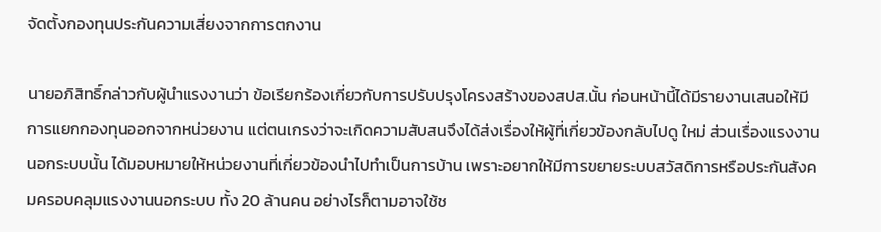จัดตั้งกองทุนประกันความเสี่ยงจากการตกงาน

นายอภิสิทธิ์กล่าวกับผู้นำแรงงานว่า ข้อเรียกร้องเกี่ยวกับการปรับปรุงโครงสร้างของสปส.นั้น ก่อนหน้านี้ได้มีรายงานเสนอให้มีการแยกกองทุนออกจากหน่วยงาน แต่ตนเกรงว่าจะเกิดความสับสนจึงได้ส่งเรื่องให้ผู้ที่เกี่ยวข้องกลับไปดู ใหม่ ส่วนเรื่องแรงงานนอกระบบนั้น ได้มอบหมายให้หน่วยงานที่เกี่ยวข้องนำไปทำเป็นการบ้าน เพราะอยากให้มีการขยายระบบสวัสดิการหรือประกันสังคมครอบคลุมแรงงานนอกระบบ ทั้ง 20 ล้านคน อย่างไรก็ตามอาจใช้ช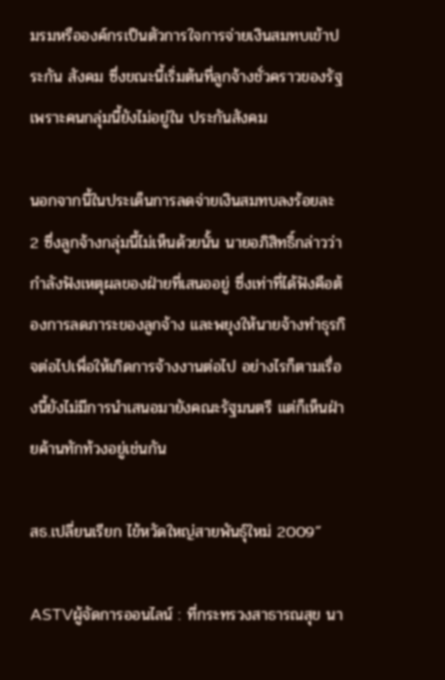มรมหรือองค์กรเป็นตัวการใจการจ่ายเงินสมทบเข้าประกัน สังคม ซึ่งขณะนี้เริ่มต้นที่ลูกจ้างชั่วคราวของรัฐเพราะคนกลุ่มนี้ยังไม่อยู่ใน ประกันสังคม

นอกจากนี้ในประเด็นการลดจ่ายเงินสมทบลงร้อยละ 2 ซึ่งลูกจ้างกลุ่มนี้ไม่เห็นด้วยนั้น นายอภิสิทธิ์กล่าวว่า กำลังฟังเหตุผลของฝ่ายที่เสนออยู่ ซึ่งเท่าที่ได้ฟังคือต้องการลดภาระของลูกจ้าง และพยุงให้นายจ้างทำธุรกิจต่อไปเพื่อให้เกิดการจ้างงานต่อไป อย่างไรก็ตามเรื่องนี้ยังไม่มีการนำเสนอมายังคณะรัฐมนตรี แต่ก็เห็นฝ่ายค้านทักท้วงอยู่เช่นกัน

สธ.เปลี่ยนเรียก ไข้หวัดใหญ่สายพันธุ์ใหม่ 2009”

ASTVผู้จัดการออนไลน์ : ที่กระทรวงสาธารณสุข นา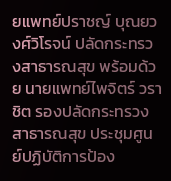ยแพทย์ปราชญ์ บุณยวงศ์วิโรจน์ ปลัดกระทรวงสาธารณสุข พร้อมด้วย นายแพทย์ไพจิตร์ วราชิต รองปลัดกระทรวงสาธารณสุข ประชุมศูนย์ปฏิบัติการป้อง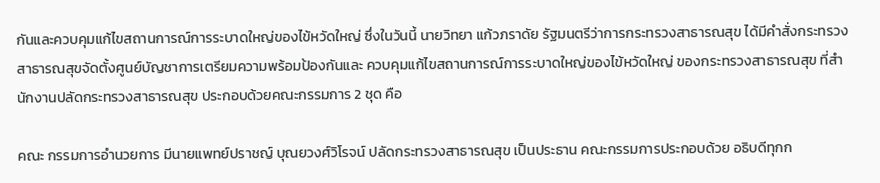กันและควบคุมแก้ไขสถานการณ์การระบาดใหญ่ของไข้หวัดใหญ่ ซึ่งในวันนี้ นายวิทยา แก้วภราดัย รัฐมนตรีว่าการกระทรวงสาธารณสุข ได้มีคำสั่งกระทรวงสาธารณสุขจัดตั้งศูนย์บัญชาการเตรียมความพร้อมป้องกันและ ควบคุมแก้ไขสถานการณ์การระบาดใหญ่ของไข้หวัดใหญ่ ของกระทรวงสาธารณสุข ที่สำนักงานปลัดกระทรวงสาธารณสุข ประกอบด้วยคณะกรรมการ 2 ชุด คือ

คณะ กรรมการอำนวยการ มีนายแพทย์ปราชญ์ บุณยวงศ์วิโรจน์ ปลัดกระทรวงสาธารณสุข เป็นประธาน คณะกรรมการประกอบด้วย อธิบดีทุกก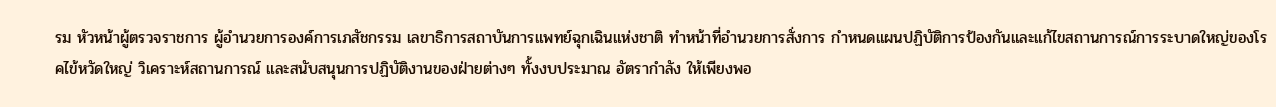รม หัวหน้าผู้ตรวจราชการ ผู้อำนวยการองค์การเภสัชกรรม เลขาธิการสถาบันการแพทย์ฉุกเฉินแห่งชาติ ทำหน้าที่อำนวยการสั่งการ กำหนดแผนปฏิบัติการป้องกันและแก้ไขสถานการณ์การระบาดใหญ่ของโรคไข้หวัดใหญ่ วิเคราะห์สถานการณ์ และสนับสนุนการปฏิบัติงานของฝ่ายต่างๆ ทั้งงบประมาณ อัตรากำลัง ให้เพียงพอ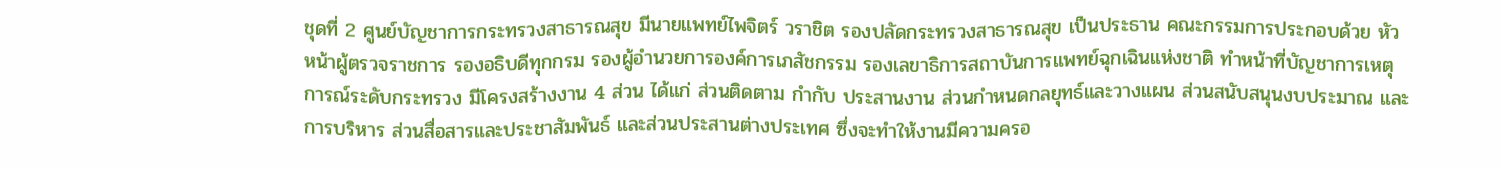ชุดที่ 2 ศูนย์บัญชาการกระทรวงสาธารณสุข มีนายแพทย์ไพจิตร์ วราชิต รองปลัดกระทรวงสาธารณสุข เป็นประธาน คณะกรรมการประกอบด้วย หัวหน้าผู้ตรวจราชการ รองอธิบดีทุกกรม รองผู้อำนวยการองค์การเภสัชกรรม รองเลขาธิการสถาบันการแพทย์ฉุกเฉินแห่งชาติ ทำหน้าที่บัญชาการเหตุการณ์ระดับกระทรวง มีโครงสร้างงาน 4 ส่วน ได้แก่ ส่วนติดตาม กำกับ ประสานงาน ส่วนกำหนดกลยุทธ์และวางแผน ส่วนสนับสนุนงบประมาณ และการบริหาร ส่วนสื่อสารและประชาสัมพันธ์ และส่วนประสานต่างประเทศ ซึ่งจะทำให้งานมีความครอ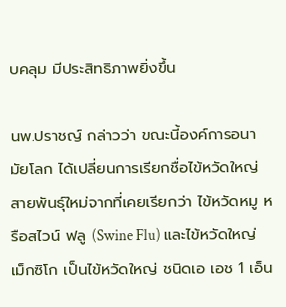บคลุม มีประสิทธิภาพยิ่งขึ้น

นพ.ปราชญ์ กล่าวว่า ขณะนี้องค์การอนามัยโลก ได้เปลี่ยนการเรียกชื่อไข้หวัดใหญ่สายพันธุ์ใหม่จากที่เคยเรียกว่า ไข้หวัดหมู หรือสไวน์ ฟลู (Swine Flu) และไข้หวัดใหญ่เม็กซิโก เป็นไข้หวัดใหญ่ ชนิดเอ เอช 1 เอ็น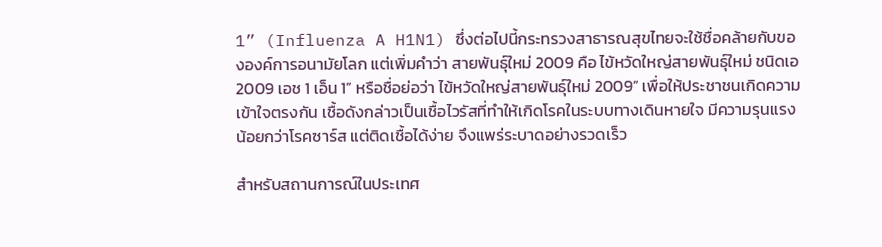1” (Influenza A H1N1) ซึ่งต่อไปนี้กระทรวงสาธารณสุขไทยจะใช้ชื่อคล้ายกับขององค์การอนามัยโลก แต่เพิ่มคำว่า สายพันธุ์ใหม่ 2009 คือ ไข้หวัดใหญ่สายพันธุ์ใหม่ ชนิดเอ 2009 เอช 1 เอ็น 1” หรือชื่อย่อว่า ไข้หวัดใหญ่สายพันธุ์ใหม่ 2009” เพื่อให้ประชาชนเกิดความเข้าใจตรงกัน เชื้อดังกล่าวเป็นเชื้อไวรัสที่ทำให้เกิดโรคในระบบทางเดินหายใจ มีความรุนแรงน้อยกว่าโรคซาร์ส แต่ติดเชื้อได้ง่าย จึงแพร่ระบาดอย่างรวดเร็ว

สำหรับสถานการณ์ในประเทศ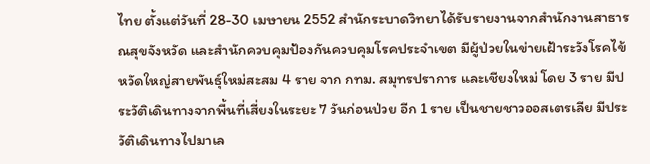ไทย ตั้งแต่วันที่ 28-30 เมษายน 2552 สำนักระบาดวิทยาได้รับรายงานจากสำนักงานสาธารณสุขจังหวัด และสำนักควบคุมป้องกันควบคุมโรคประจำเขต มีผู้ป่วยในข่ายเฝ้าระวังโรคไข้หวัดใหญ่สายพันธุ์ใหม่สะสม 4 ราย จาก กทม. สมุทรปราการ และเชียงใหม่ โดย 3 ราย มีประวัติเดินทางจากพื้นที่เสี่ยงในระยะ 7 วันก่อนป่วย อีก 1 ราย เป็นชายชาวออสเตรเลีย มีประวัติเดินทางไปมาเล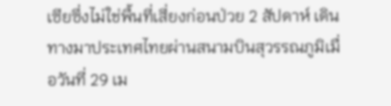เซียซึ่งไม่ใช่พื้นที่เสี่ยงก่อนป่วย 2 สัปดาห์ เดินทางมาประเทศไทยผ่านสนามบินสุวรรณภูมิเมื่อวันที่ 29 เม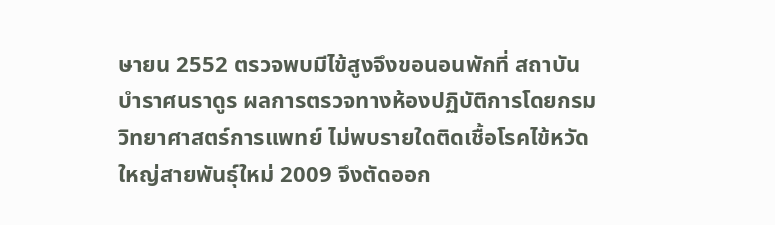ษายน 2552 ตรวจพบมีไข้สูงจึงขอนอนพักที่ สถาบันบำราศนราดูร ผลการตรวจทางห้องปฏิบัติการโดยกรมวิทยาศาสตร์การแพทย์ ไม่พบรายใดติดเชื้อโรคไข้หวัดใหญ่สายพันธุ์ใหม่ 2009 จึงตัดออก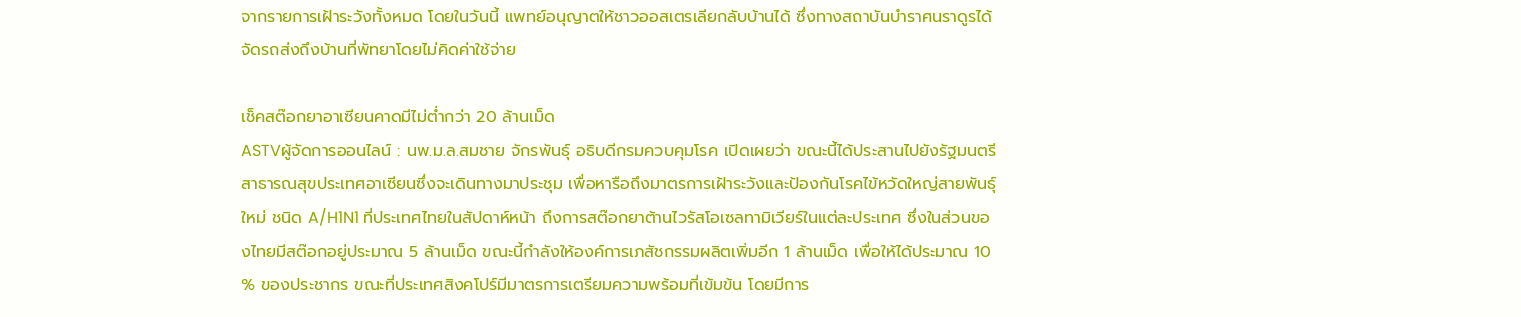จากรายการเฝ้าระวังทั้งหมด โดยในวันนี้ แพทย์อนุญาตให้ชาวออสเตรเลียกลับบ้านได้ ซึ่งทางสถาบันบำราศนราดูรได้จัดรถส่งถึงบ้านที่พัทยาโดยไม่คิดค่าใช้จ่าย

เช็คสต๊อกยาอาเซียนคาดมีไม่ต่ำกว่า 20 ล้านเม็ด
ASTVผู้จัดการออนไลน์ : นพ.ม.ล.สมชาย จักรพันธุ์ อธิบดีกรมควบคุมโรค เปิดเผยว่า ขณะนี้ได้ประสานไปยังรัฐมนตรีสาธารณสุขประเทศอาเซียนซึ่งจะเดินทางมาประชุม เพื่อหารือถึงมาตรการเฝ้าระวังและป้องกันโรคไข้หวัดใหญ่สายพันธุ์ใหม่ ชนิด A/H1N1 ที่ประเทศไทยในสัปดาห์หน้า ถึงการสต๊อกยาต้านไวรัสโอเซลทามิเวียร์ในแต่ละประเทศ ซึ่งในส่วนของไทยมีสต๊อกอยู่ประมาณ 5 ล้านเม็ด ขณะนี้กำลังให้องค์การเภสัชกรรมผลิตเพิ่มอีก 1 ล้านเม็ด เพื่อให้ได้ประมาณ 10 % ของประชากร ขณะที่ประเทศสิงคโปร์มีมาตรการเตรียมความพร้อมที่เข้มข้น โดยมีการ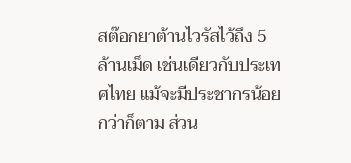สต๊อกยาต้านไวรัสไว้ถึง 5 ล้านเม็ด เช่นเดียวกับประเทศไทย แม้จะมีประชากรน้อยกว่าก็ตาม ส่วน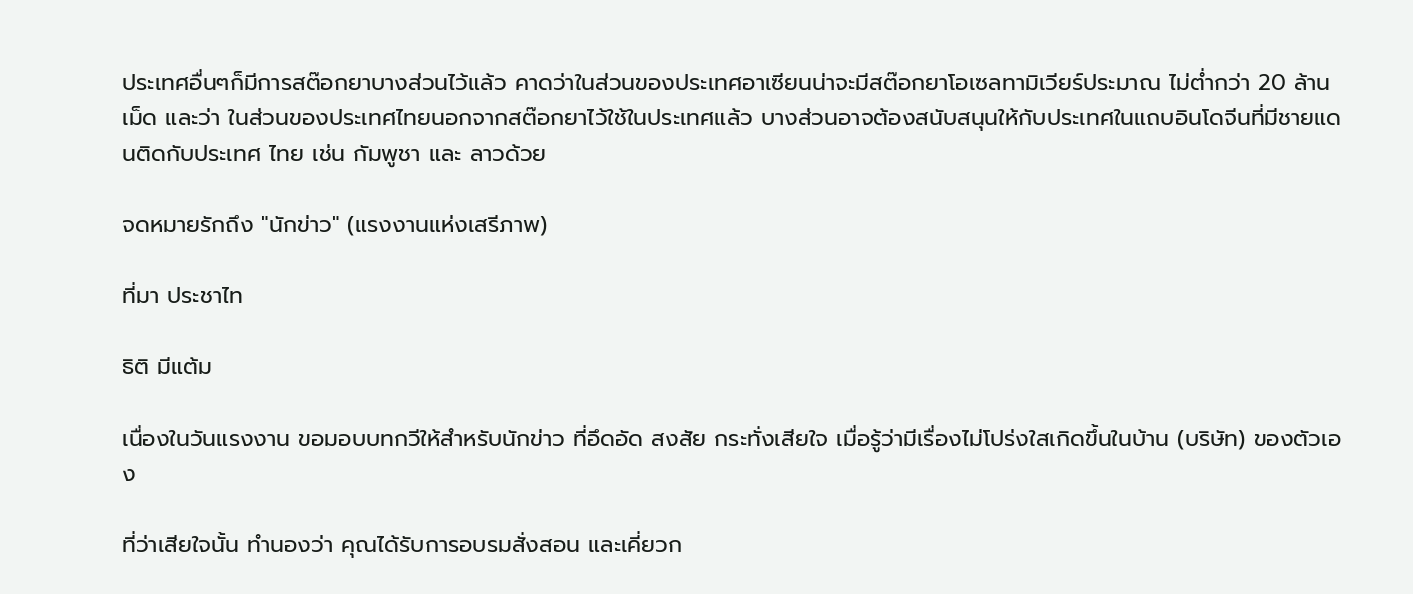ประเทศอื่นๆก็มีการสต๊อกยาบางส่วนไว้แล้ว คาดว่าในส่วนของประเทศอาเซียนน่าจะมีสต๊อกยาโอเซลทามิเวียร์ประมาณ ไม่ต่ำกว่า 20 ล้านเม็ด และว่า ในส่วนของประเทศไทยนอกจากสต๊อกยาไว้ใช้ในประเทศแล้ว บางส่วนอาจต้องสนับสนุนให้กับประเทศในแถบอินโดจีนที่มีชายแดนติดกับประเทศ ไทย เช่น กัมพูชา และ ลาวด้วย

จดหมายรักถึง "นักข่าว" (แรงงานแห่งเสรีภาพ)

ที่มา ประชาไท

ธิติ มีแต้ม

เนื่องในวันแรงงาน ขอมอบบทกวีให้สำหรับนักข่าว ที่อึดอัด สงสัย กระทั่งเสียใจ เมื่อรู้ว่ามีเรื่องไม่โปร่งใสเกิดขึ้นในบ้าน (บริษัท) ของตัวเอง

ที่ว่าเสียใจนั้น ทำนองว่า คุณได้รับการอบรมสั่งสอน และเคี่ยวก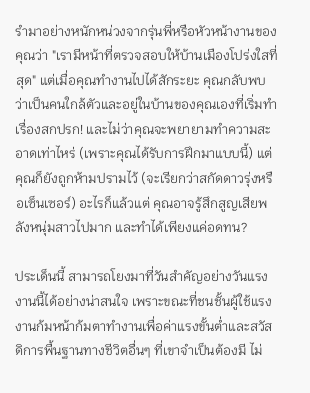รำมาอย่างหนักหน่วงจากรุ่นพี่หรือหัวหน้างานของคุณว่า "เรามีหน้าที่ตรวจสอบให้บ้านเมืองโปร่งใสที่สุด" แต่เมื่อคุณทำงานไปได้สักระยะ คุณกลับพบว่าเป็นคนใกล้ตัวและอยู่ในบ้านของคุณเองที่เริ่มทำเรื่องสกปรก! และไม่ว่าคุณจะพยายามทำความสะอาดเท่าไหร่ (เพราะคุณได้รับการฝึกมาแบบนี้) แต่คุณก็ยังถูกห้ามปรามไว้ (จะเรียกว่าสกัดดาวรุ่งหรือเซ็นเซอร์) อะไรก็แล้วแต่ คุณอาจรู้สึกสูญเสียพลังหนุ่มสาวไปมาก และทำได้เพียงแค่อดทน?

ประเด็นนี้ สามารถโยงมาที่วันสำคัญอย่างวันแรงงานนี้ได้อย่างน่าสนใจ เพราะขณะที่ชนชั้นผู้ใช้แรงงานก้มหน้าก้มตาทำงานเพื่อค่าแรงขั้นต่ำและสวัสดิการพื้นฐานทางชีวิตอื่นๆ ที่เขาจำเป็นต้องมี ไม่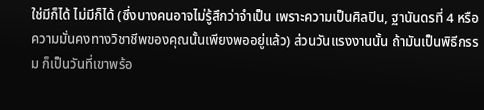ใช่มีก็ได้ ไม่มีก็ได้ (ซึ่งบางคนอาจไม่รู้สึกว่าจำเป็น เพราะความเป็นศิลปิน, ฐานันดรที่ 4 หรือความมั่นคงทางวิชาชีพของคุณนั้นเพียงพออยู่แล้ว) ส่วนวันแรงงานนั้น ถ้ามันเป็นพิธีกรรม ก็เป็นวันที่เขาพร้อ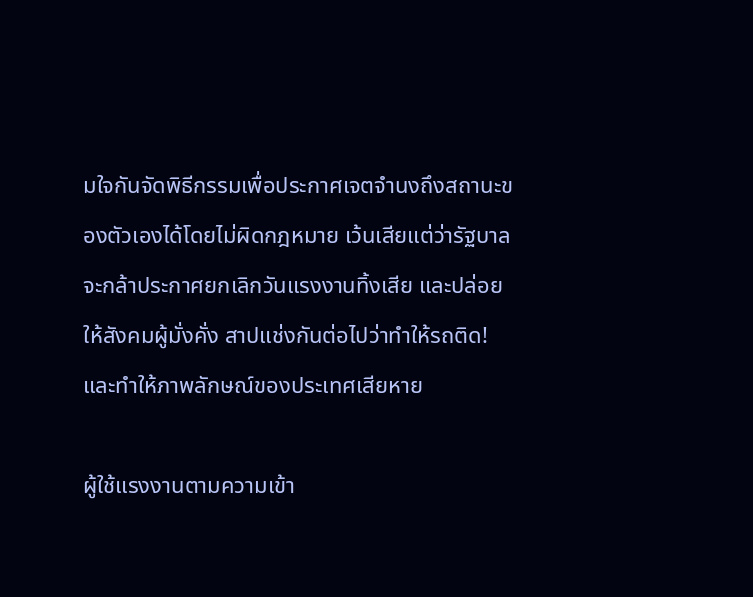มใจกันจัดพิธีกรรมเพื่อประกาศเจตจำนงถึงสถานะของตัวเองได้โดยไม่ผิดกฎหมาย เว้นเสียแต่ว่ารัฐบาลจะกล้าประกาศยกเลิกวันแรงงานทิ้งเสีย และปล่อยให้สังคมผู้มั่งคั่ง สาปแช่งกันต่อไปว่าทำให้รถติด! และทำให้ภาพลักษณ์ของประเทศเสียหาย

ผู้ใช้แรงงานตามความเข้า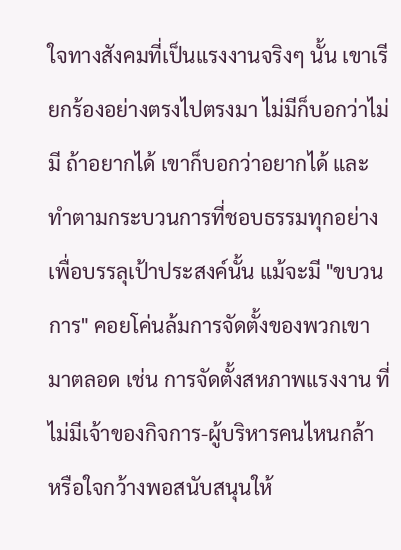ใจทางสังคมที่เป็นแรงงานจริงๆ นั้น เขาเรียกร้องอย่างตรงไปตรงมา ไม่มีก็บอกว่าไม่มี ถ้าอยากได้ เขาก็บอกว่าอยากได้ และทำตามกระบวนการที่ชอบธรรมทุกอย่างเพื่อบรรลุเป้าประสงค์นั้น แม้จะมี "ขบวนการ" คอยโค่นล้มการจัดตั้งของพวกเขามาตลอด เช่น การจัดตั้งสหภาพแรงงาน ที่ไม่มีเจ้าของกิจการ-ผู้บริหารคนไหนกล้า หรือใจกว้างพอสนับสนุนให้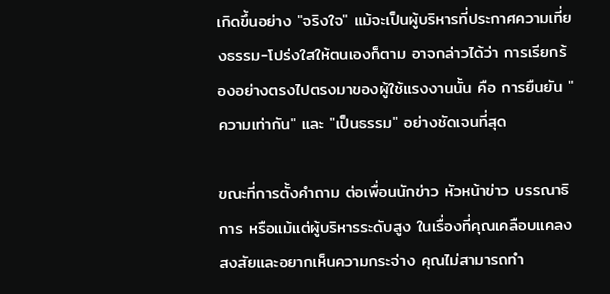เกิดขึ้นอย่าง "จริงใจ" แม้จะเป็นผู้บริหารที่ประกาศความเที่ยงธรรม-โปร่งใสให้ตนเองก็ตาม อาจกล่าวได้ว่า การเรียกร้องอย่างตรงไปตรงมาของผู้ใช้แรงงานนั้น คือ การยืนยัน "ความเท่ากัน" และ "เป็นธรรม" อย่างชัดเจนที่สุด

ขณะที่การตั้งคำถาม ต่อเพื่อนนักข่าว หัวหน้าข่าว บรรณาธิการ หรือแม้แต่ผู้บริหารระดับสูง ในเรื่องที่คุณเคลือบแคลงสงสัยและอยากเห็นความกระจ่าง คุณไม่สามารถทำ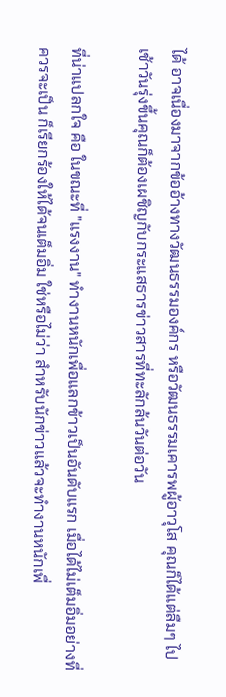ได้ อาจเนื่องมาจากข้ออ้างทางวัฒนธรรมองค์กร หรือวัฒนธรรมเคารพผู้อาวุโส คุณก็ได้แต่ลืมๆ ไป เช้าวันรุ่งขึ้นคุณก็ต้องเผชิญกับกระแสธารข่าวสารที่ทะลักล้นวันต่อวัน

ที่น่าแปลกใจ คือ ในขณะที่ "แรงงาน" ทำงานหนักเพื่อแลกข้าวเป็นอันดับแรก เมื่อได้ไม่เต็มอิ่มอย่างที่ควรจะเป็น ก็เรียกร้องให้ได้จนเต็มอิ่ม ใช่หรือไม่ว่า สำหรับนักข่าวแล้วจะทำงานหนักเพื่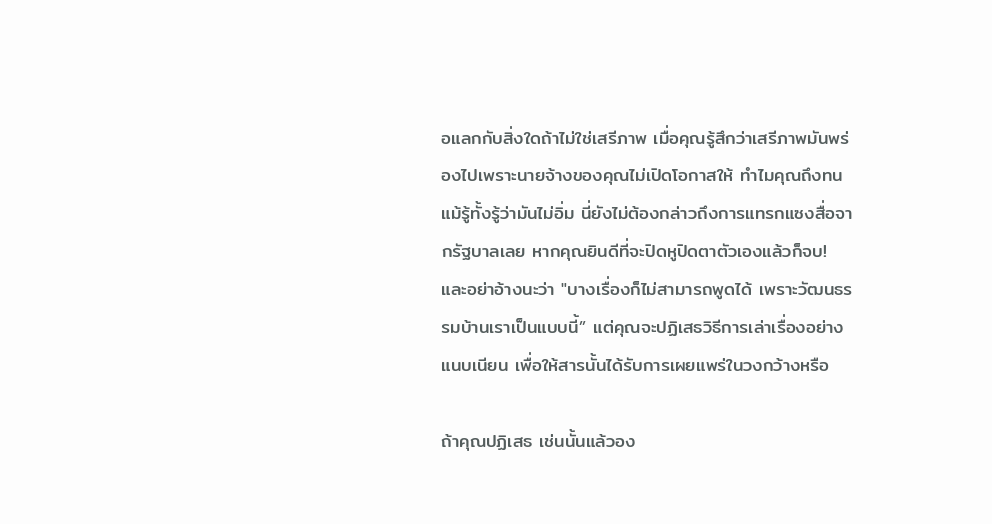อแลกกับสิ่งใดถ้าไม่ใช่เสรีภาพ เมื่อคุณรู้สึกว่าเสรีภาพมันพร่องไปเพราะนายจ้างของคุณไม่เปิดโอกาสให้ ทำไมคุณถึงทน แม้รู้ทั้งรู้ว่ามันไม่อิ่ม นี่ยังไม่ต้องกล่าวถึงการแทรกแซงสื่อจากรัฐบาลเลย หากคุณยินดีที่จะปิดหูปิดตาตัวเองแล้วก็จบ! และอย่าอ้างนะว่า "บางเรื่องก็ไม่สามารถพูดได้ เพราะวัฒนธรรมบ้านเราเป็นแบบนี้” แต่คุณจะปฏิเสธวิธีการเล่าเรื่องอย่างแนบเนียน เพื่อให้สารนั้นได้รับการเผยแพร่ในวงกว้างหรือ

ถ้าคุณปฏิเสธ เช่นนั้นแล้วอง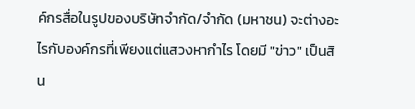ค์กรสื่อในรูปของบริษัทจำกัด/จำกัด (มหาชน) จะต่างอะไรกับองค์กรที่เพียงแต่แสวงหากำไร โดยมี "ข่าว" เป็นสิน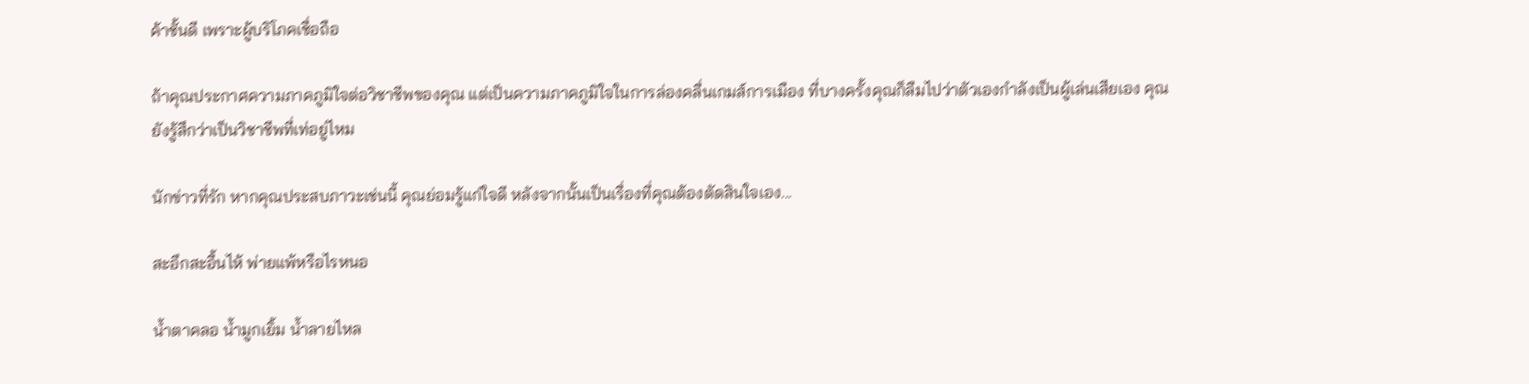ค้าชั้นดี เพราะผู้บริโภคเชื่อถือ

ถ้าคุณประกาศความภาคภูมิใจต่อวิชาชีพของคุณ แต่เป็นความภาคภูมิใจในการล่องคลื่นเกมส์การเมือง ที่บางครั้งคุณก็ลืมไปว่าตัวเองกำลังเป็นผู้เล่นเสียเอง คุณยังรู้สึกว่าเป็นวิชาชีพที่เท่อยู่ไหม

นักข่าวที่รัก หากคุณประสบภาวะเช่นนี้ คุณย่อมรู้แก่ใจดี หลังจากนั้นเป็นเรื่องที่คุณต้องตัดสินใจเอง...

สะอึกสะอื้นไห้ พ่ายแพ้หรือไรหนอ

น้ำตาคลอ น้ำมูกเยิ้ม น้ำลายไหล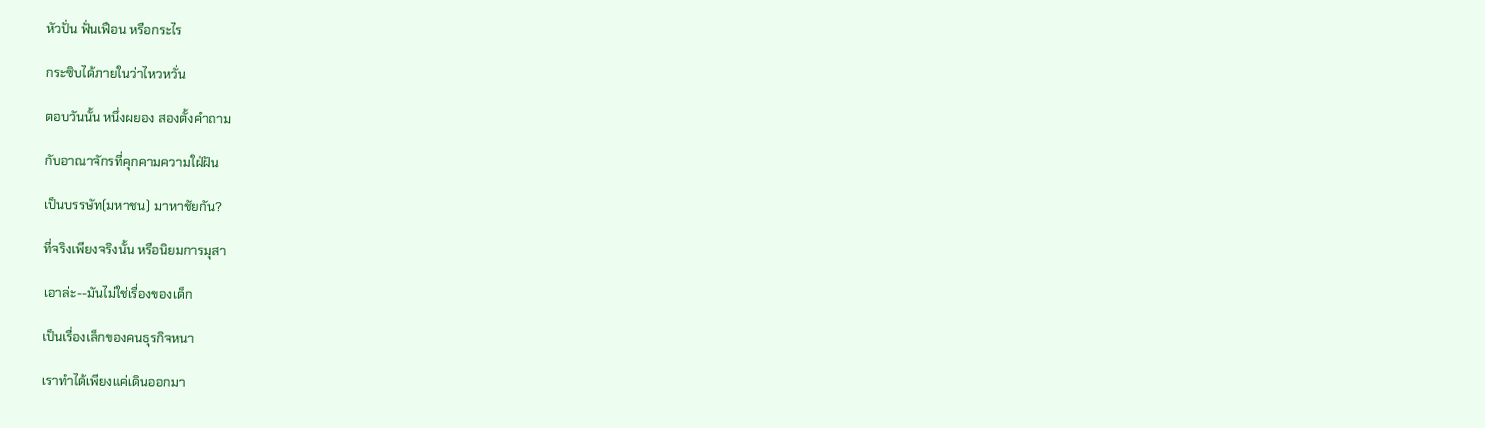หัวปั่น ฟั่นเฟือน หรือกระไร

กระซิบได้ภายในว่าไหวหวั่น

ตอบวันนั้น หนึ่งผยอง สองตั้งคำถาม

กับอาณาจักรที่คุกคามความใฝ่ฝัน

เป็นบรรษัท(มหาชน) มาหาชัยกัน?

ที่จริงเพียงจริงนั้น หรือนิยมการมุสา

เอาล่ะ--มันไม่ใช่เรื่องของเด็ก

เป็นเรื่องเล็กของคนธุรกิจหนา

เราทำได้เพียงแค่เดินออกมา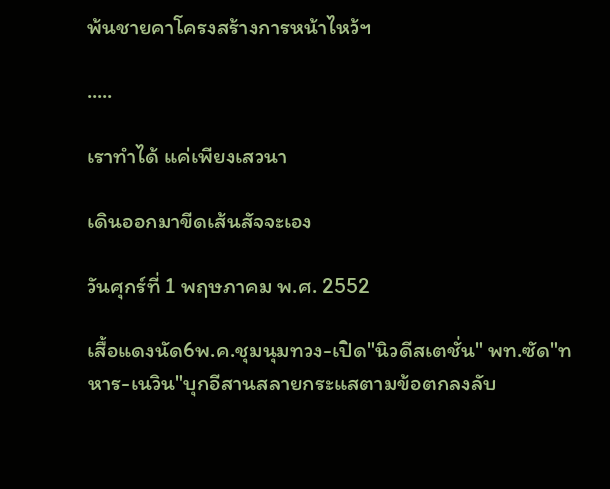พ้นชายคาโครงสร้างการหน้าไหว้ฯ

.....

เราทำได้ แค่เพียงเสวนา

เดินออกมาขีดเส้นสัจจะเอง

วันศุกร์ที่ 1 พฤษภาคม พ.ศ. 2552

เสื้อแดงนัด6พ.ค.ชุมนุมทวง-เปิด"นิวดีสเตชั่น" พท.ซัด"ทหาร-เนวิน"บุกอีสานสลายกระแสตามข้อตกลงลับ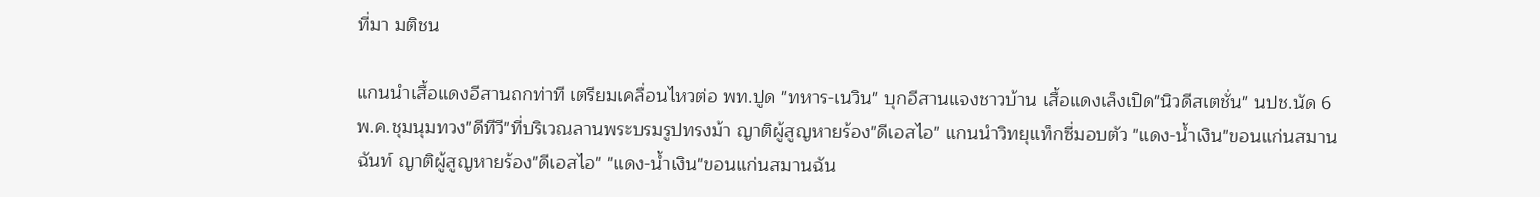ที่มา มติชน

แกนนำเสื้อแดงอีสานถกท่าที เตรียมเคลื่อนไหวต่อ พท.ปูด "ทหาร-เนวิน" บุกอีสานแจงชาวบ้าน เสื้อแดงเล็งเปิด"นิวดีสเตชั่น" นปช.นัด 6พ.ค.ชุมนุมทวง"ดีทีวี"ที่บริเวณลานพระบรมรูปทรงม้า ญาติผู้สูญหายร้อง"ดีเอสไอ" แกนนำวิทยุแท็กซี่มอบตัว "แดง-น้ำเงิน"ขอนแก่นสมานฉันท์ ญาติผู้สูญหายร้อง"ดีเอสไอ" "แดง-น้ำเงิน"ขอนแก่นสมานฉัน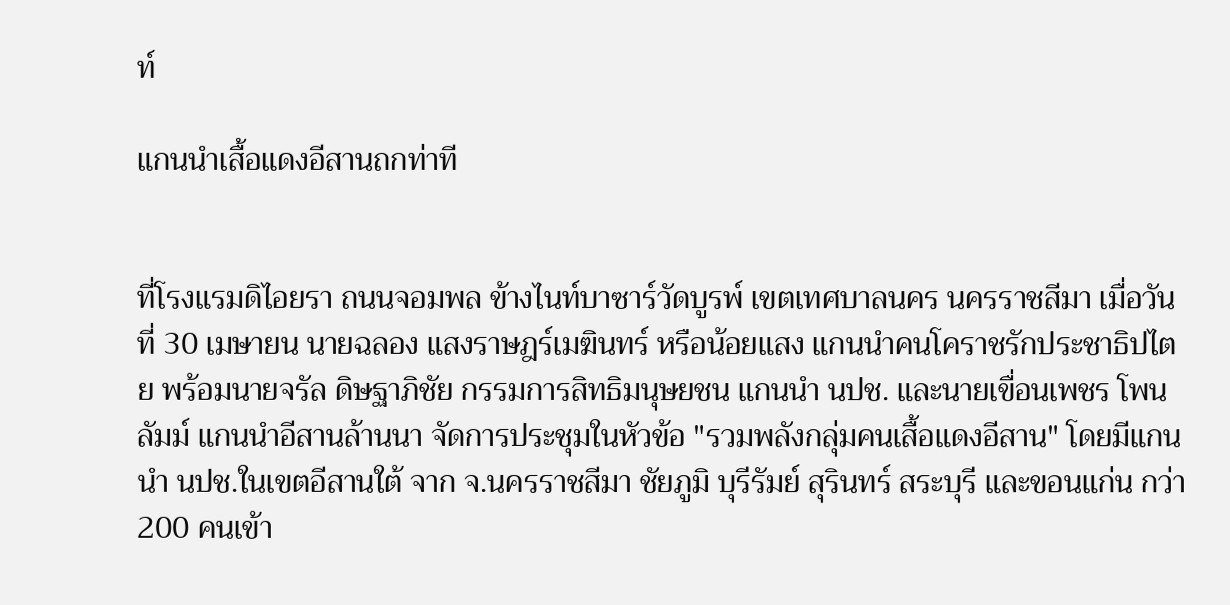ท์

แกนนำเสื้อแดงอีสานถกท่าที


ที่โรงแรมดิไอยรา ถนนจอมพล ข้างไนท์บาซาร์วัดบูรพ์ เขตเทศบาลนคร นครราชสีมา เมื่อวันที่ 30 เมษายน นายฉลอง แสงราษฎร์เมฆินทร์ หรือน้อยแสง แกนนำคนโคราชรักประชาธิปไตย พร้อมนายจรัล ดิษฐาภิชัย กรรมการสิทธิมนุษยชน แกนนำ นปช. และนายเขื่อนเพชร โพนลัมม์ แกนนำอีสานล้านนา จัดการประชุมในหัวข้อ "รวมพลังกลุ่มคนเสื้อแดงอีสาน" โดยมีแกนนำ นปช.ในเขตอีสานใต้ จาก จ.นครราชสีมา ชัยภูมิ บุรีรัมย์ สุรินทร์ สระบุรี และขอนแก่น กว่า 200 คนเข้า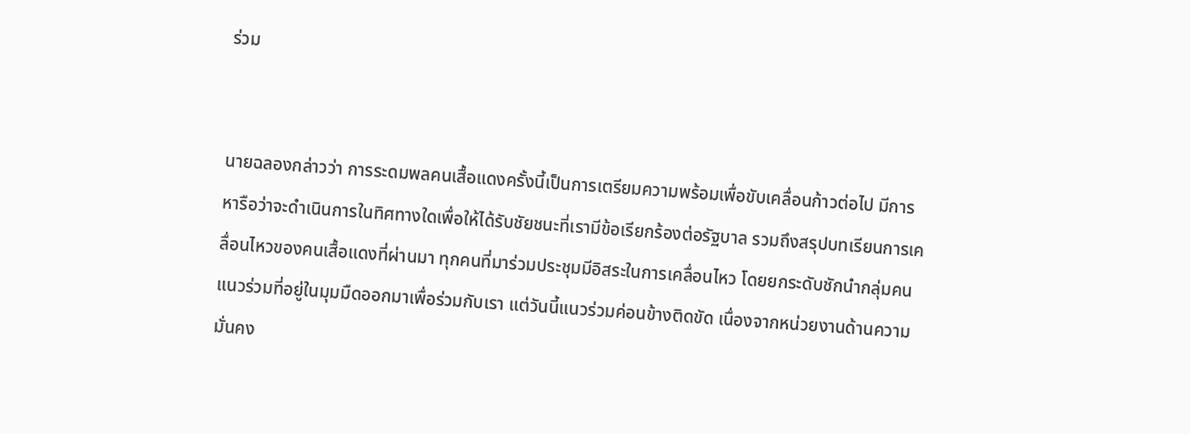ร่วม


นายฉลองกล่าวว่า การระดมพลคนเสื้อแดงครั้งนี้เป็นการเตรียมความพร้อมเพื่อขับเคลื่อนก้าวต่อไป มีการหารือว่าจะดำเนินการในทิศทางใดเพื่อให้ได้รับชัยชนะที่เรามีข้อเรียกร้องต่อรัฐบาล รวมถึงสรุปบทเรียนการเคลื่อนไหวของคนเสื้อแดงที่ผ่านมา ทุกคนที่มาร่วมประชุมมีอิสระในการเคลื่อนไหว โดยยกระดับชักนำกลุ่มคนแนวร่วมที่อยู่ในมุมมืดออกมาเพื่อร่วมกับเรา แต่วันนี้แนวร่วมค่อนข้างติดขัด เนื่องจากหน่วยงานด้านความมั่นคง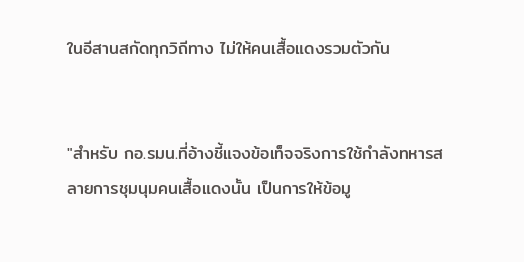ในอีสานสกัดทุกวิถีทาง ไม่ให้คนเสื้อแดงรวมตัวกัน


"สำหรับ กอ.รมน.ที่อ้างชี้แจงข้อเท็จจริงการใช้กำลังทหารสลายการชุมนุมคนเสื้อแดงนั้น เป็นการให้ข้อมู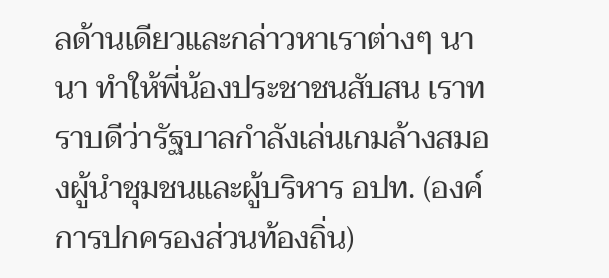ลด้านเดียวและกล่าวหาเราต่างๆ นานา ทำให้พี่น้องประชาชนสับสน เราทราบดีว่ารัฐบาลกำลังเล่นเกมล้างสมองผู้นำชุมชนและผู้บริหาร อปท. (องค์การปกครองส่วนท้องถิ่น)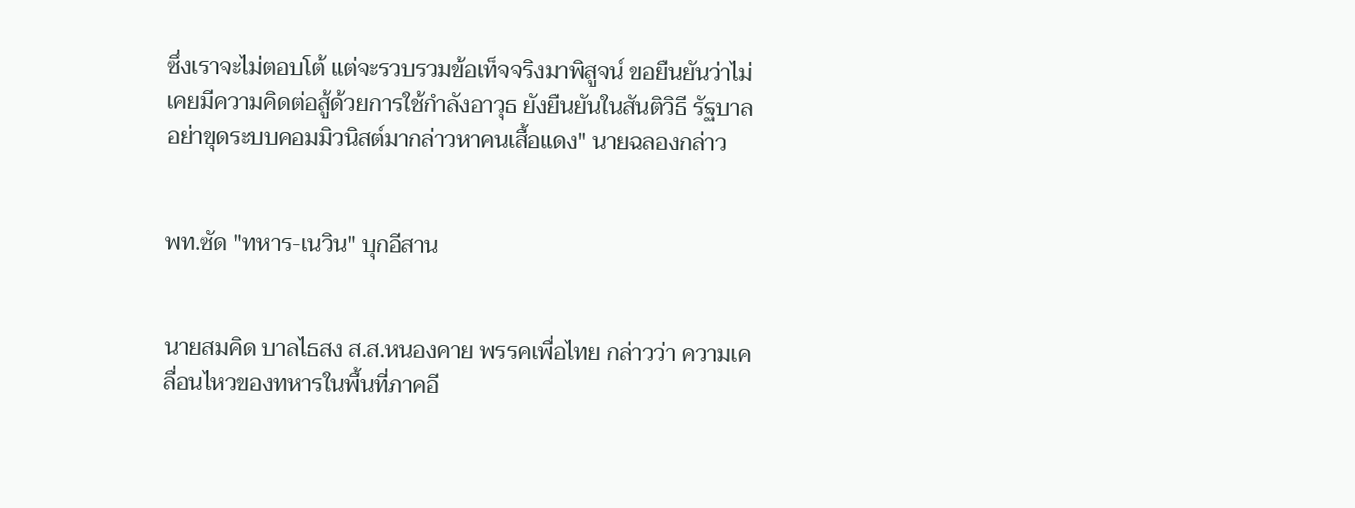ซึ่งเราจะไม่ตอบโต้ แต่จะรวบรวมข้อเท็จจริงมาพิสูจน์ ขอยืนยันว่าไม่เคยมีความคิดต่อสู้ด้วยการใช้กำลังอาวุธ ยังยืนยันในสันติวิธี รัฐบาลอย่าขุดระบบคอมมิวนิสต์มากล่าวหาคนเสื้อแดง" นายฉลองกล่าว


พท.ซัด "ทหาร-เนวิน" บุกอีสาน


นายสมคิด บาลไธสง ส.ส.หนองคาย พรรคเพื่อไทย กล่าวว่า ความเคลื่อนไหวของทหารในพื้นที่ภาคอี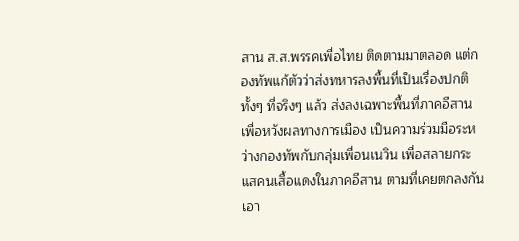สาน ส.ส.พรรคเพื่อไทย ติดตามมาตลอด แต่กองทัพแก้ตัวว่าส่งทหารลงพื้นที่เป็นเรื่องปกติ ทั้งๆ ที่จริงๆ แล้ว ส่งลงเฉพาะพื้นที่ภาคอีสานเพื่อหวังผลทางการเมือง เป็นความร่วมมือระหว่างกองทัพกับกลุ่มเพื่อนเนวิน เพื่อสลายกระแสคนเสื้อแดงในภาคอีสาน ตามที่เคยตกลงกันเอา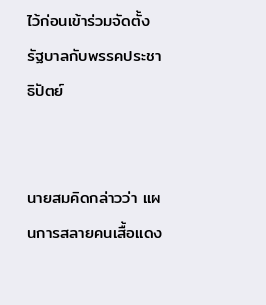ไว้ก่อนเข้าร่วมจัดตั้งรัฐบาลกับพรรคประชาธิปัตย์


นายสมคิดกล่าวว่า แผนการสลายคนเสื้อแดง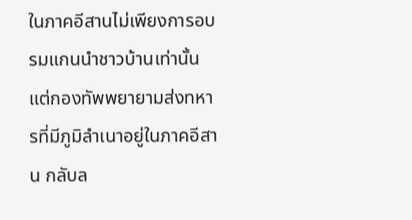ในภาคอีสานไม่เพียงการอบรมแกนนำชาวบ้านเท่านั้น แต่กองทัพพยายามส่งทหารที่มีภูมิลำเนาอยู่ในภาคอีสาน กลับล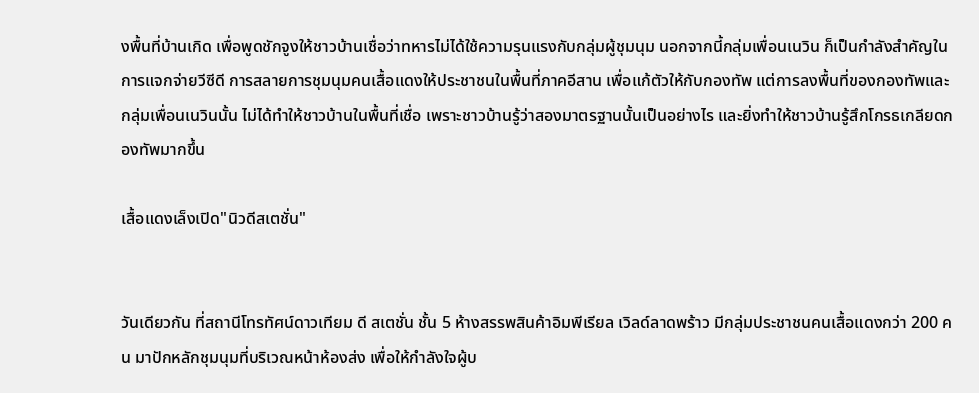งพื้นที่บ้านเกิด เพื่อพูดชักจูงให้ชาวบ้านเชื่อว่าทหารไม่ได้ใช้ความรุนแรงกับกลุ่มผู้ชุมนุม นอกจากนี้กลุ่มเพื่อนเนวิน ก็เป็นกำลังสำคัญในการแจกจ่ายวีซีดี การสลายการชุมนุมคนเสื้อแดงให้ประชาชนในพื้นที่ภาคอีสาน เพื่อแก้ตัวให้กับกองทัพ แต่การลงพื้นที่ของกองทัพและกลุ่มเพื่อนเนวินนั้น ไม่ได้ทำให้ชาวบ้านในพื้นที่เชื่อ เพราะชาวบ้านรู้ว่าสองมาตรฐานนั้นเป็นอย่างไร และยิ่งทำให้ชาวบ้านรู้สึกโกรธเกลียดกองทัพมากขึ้น

เสื้อแดงเล็งเปิด"นิวดีสเตชั่น"


วันเดียวกัน ที่สถานีโทรทัศน์ดาวเทียม ดี สเตชั่น ชั้น 5 ห้างสรรพสินค้าอิมพีเรียล เวิลด์ลาดพร้าว มีกลุ่มประชาชนคนเสื้อแดงกว่า 200 คน มาปักหลักชุมนุมที่บริเวณหน้าห้องส่ง เพื่อให้กำลังใจผู้บ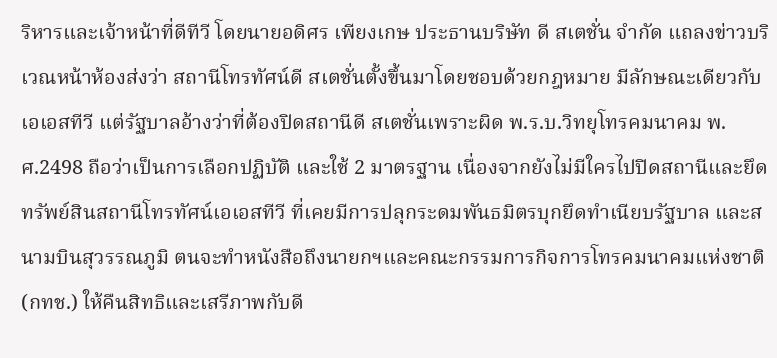ริหารและเจ้าหน้าที่ดีทีวี โดยนายอดิศร เพียงเกษ ประธานบริษัท ดี สเตชั่น จำกัด แถลงข่าวบริเวณหน้าห้องส่งว่า สถานีโทรทัศน์ดี สเตชั่นตั้งขึ้นมาโดยชอบด้วยกฎหมาย มีลักษณะเดียวกับเอเอสทีวี แต่รัฐบาลอ้างว่าที่ต้องปิดสถานีดี สเตชั่นเพราะผิด พ.ร.บ.วิทยุโทรคมนาคม พ.ศ.2498 ถือว่าเป็นการเลือกปฏิบัติ และใช้ 2 มาตรฐาน เนื่องจากยังไม่มีใครไปปิดสถานีและยึดทรัพย์สินสถานีโทรทัศน์เอเอสทีวี ที่เคยมีการปลุกระดมพันธมิตรบุกยึดทำเนียบรัฐบาล และสนามบินสุวรรณภูมิ ตนจะทำหนังสือถึงนายกฯและคณะกรรมการกิจการโทรคมนาคมแห่งชาติ (กทช.) ให้คืนสิทธิและเสรีภาพกับดี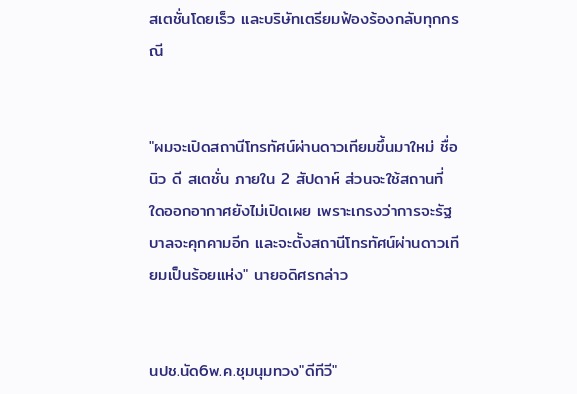สเตชั่นโดยเร็ว และบริษัทเตรียมฟ้องร้องกลับทุกกรณี


"ผมจะเปิดสถานีโทรทัศน์ผ่านดาวเทียมขึ้นมาใหม่ ชื่อ นิว ดี สเตชั่น ภายใน 2 สัปดาห์ ส่วนจะใช้สถานที่ใดออกอากาศยังไม่เปิดเผย เพราะเกรงว่าการจะรัฐบาลจะคุกคามอีก และจะตั้งสถานีโทรทัศน์ผ่านดาวเทียมเป็นร้อยแห่ง" นายอดิศรกล่าว


นปช.นัด6พ.ค.ชุมนุมทวง"ดีทีวี"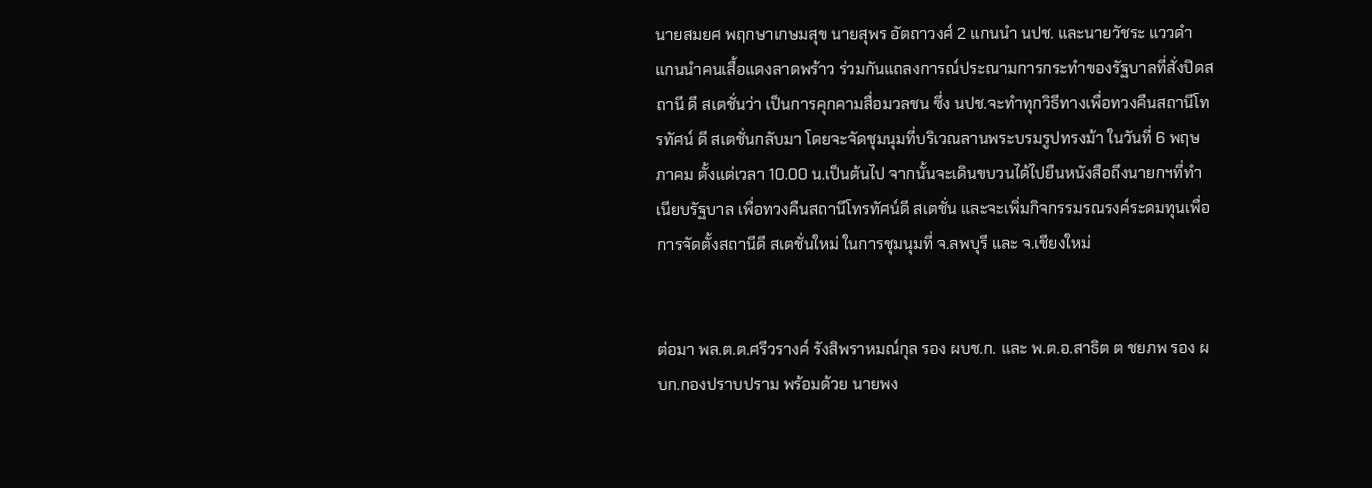นายสมยศ พฤกษาเกษมสุข นายสุพร อัตถาวงศ์ 2 แกนนำ นปช. และนายวัชระ แววดำ แกนนำคนเสื้อแดงลาดพร้าว ร่วมกันแถลงการณ์ประณามการกระทำของรัฐบาลที่สั่งปิดสถานี ดี สเตชั่นว่า เป็นการคุกคามสื่อมวลชน ซึ่ง นปช.จะทำทุกวิธีทางเพื่อทวงคืนสถานีโทรทัศน์ ดี สเตชั่นกลับมา โดยจะจัดชุมนุมที่บริเวณลานพระบรมรูปทรงม้า ในวันที่ 6 พฤษภาคม ตั้งแต่เวลา 10.00 น.เป็นต้นไป จากนั้นจะเดินขบวนได้ไปยืนหนังสือถึงนายกฯที่ทำเนียบรัฐบาล เพื่อทวงคืนสถานีโทรทัศน์ดี สเตชั่น และจะเพิ่มกิจกรรมรณรงค์ระดมทุนเพื่อการจัดตั้งสถานีดี สเตชั่นใหม่ ในการชุมนุมที่ จ.ลพบุรี และ จ.เชียงใหม่


ต่อมา พล.ต.ต.ศรีวรางค์ รังสิพราหมณ์กุล รอง ผบช.ก. และ พ.ต.อ.สาธิต ต ชยภพ รอง ผบก.กองปราบปราม พร้อมด้วย นายพง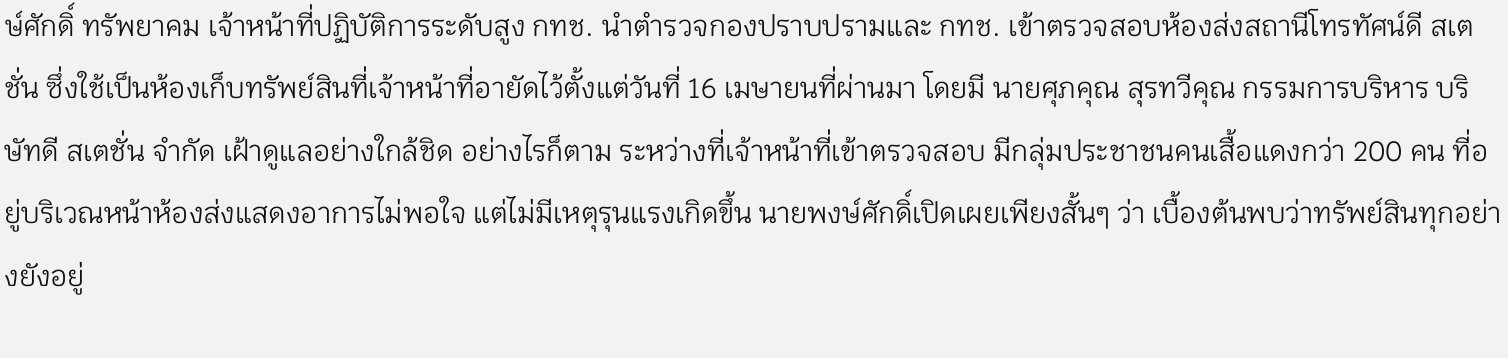ษ์ศักดิ์ ทรัพยาคม เจ้าหน้าที่ปฏิบัติการระดับสูง กทช. นำตำรวจกองปราบปรามและ กทช. เข้าตรวจสอบห้องส่งสถานีโทรทัศน์ดี สเตชั่น ซึ่งใช้เป็นห้องเก็บทรัพย์สินที่เจ้าหน้าที่อายัดไว้ตั้งแต่วันที่ 16 เมษายนที่ผ่านมา โดยมี นายศุภคุณ สุรทวีคุณ กรรมการบริหาร บริษัทดี สเตชั่น จำกัด เฝ้าดูแลอย่างใกล้ชิด อย่างไรก็ตาม ระหว่างที่เจ้าหน้าที่เข้าตรวจสอบ มีกลุ่มประชาชนคนเสื้อแดงกว่า 200 คน ที่อยู่บริเวณหน้าห้องส่งแสดงอาการไม่พอใจ แต่ไม่มีเหตุรุนแรงเกิดขึ้น นายพงษ์ศักดิ์เปิดเผยเพียงสั้นๆ ว่า เบื้องต้นพบว่าทรัพย์สินทุกอย่างยังอยู่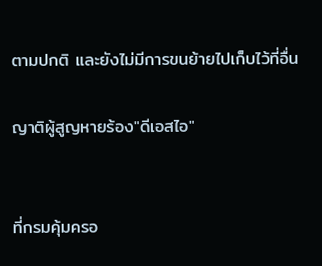ตามปกติ และยังไม่มีการขนย้ายไปเก็บไว้ที่อื่น

ญาติผู้สูญหายร้อง"ดีเอสไอ"


ที่กรมคุ้มครอ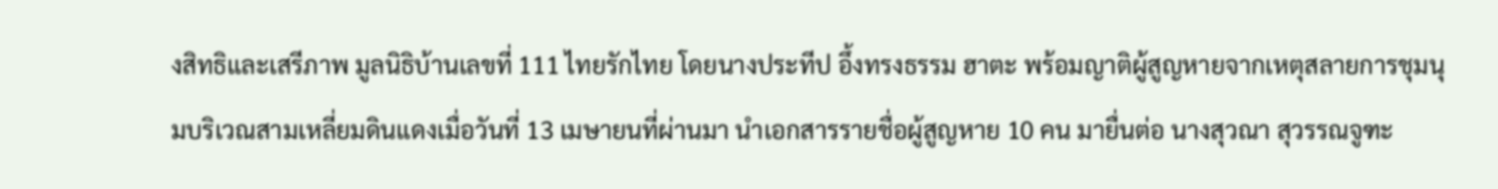งสิทธิและเสรีภาพ มูลนิธิบ้านเลขที่ 111 ไทยรักไทย โดยนางประทีป อึ้งทรงธรรม ฮาตะ พร้อมญาติผู้สูญหายจากเหตุสลายการชุมนุมบริเวณสามเหลี่ยมดินแดงเมื่อวันที่ 13 เมษายนที่ผ่านมา นำเอกสารรายชื่อผู้สูญหาย 10 คน มายื่นต่อ นางสุวณา สุวรรณจูฑะ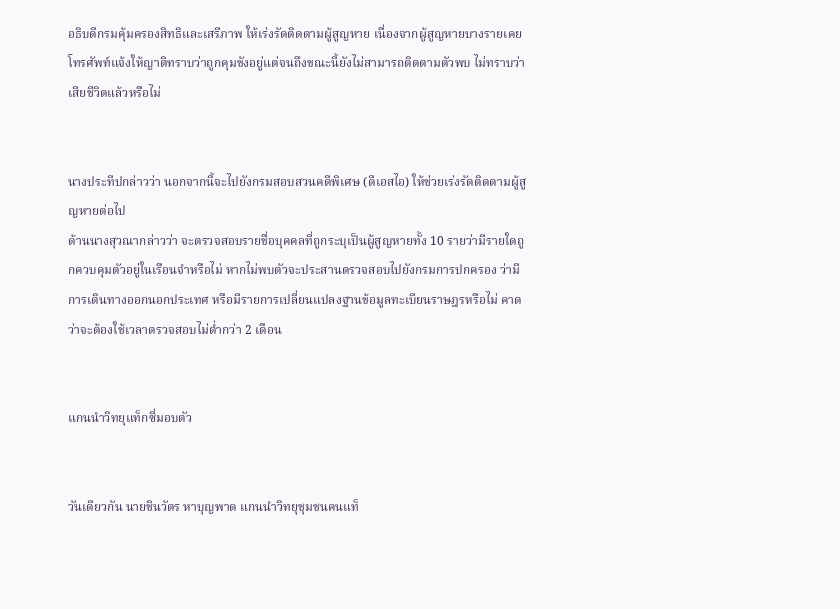อธิบดีกรมคุ้มครองสิทธิและเสรีภาพ ให้เร่งรัดติดตามผู้สูญหาย เนื่องจากผู้สูญหายบางรายเคยโทรศัพท์แจ้งให้ญาติทราบว่าถูกคุมขังอยู่แต่จนถึงขณะนี้ยังไม่สามารถติดตามตัวพบ ไม่ทราบว่าเสียชีวิตแล้วหรือไม่


นางประทีปกล่าวว่า นอกจากนี้จะไปยังกรมสอบสวนคดีพิเศษ (ดีเอสไอ) ให้ช่วยเร่งรัดติดตามผู้สูญหายต่อไป
ด้านนางสุวณากล่าวว่า จะตรวจสอบรายชื่อบุคคลที่ถูกระบุเป็นผู้สูญหายทั้ง 10 รายว่ามีรายใดถูกควบคุมตัวอยู่ในเรือนจำหรือไม่ หากไม่พบตัวจะประสานตรวจสอบไปยังกรมการปกครอง ว่ามีการเดินทางออกนอกประเทศ หรือมีรายการเปลี่ยนแปลงฐานข้อมูลทะเบียนราษฎรหรือไม่ คาดว่าจะต้องใช้เวลาตรวจสอบไม่ต่ำกว่า 2 เดือน


แกนนำวิทยุแท็กซี่มอบตัว


วันเดียวกัน นายชินวัตร หาบุญพาด แกนนำวิทยุชุมชนคนแท็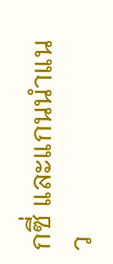กซี่ และแกนนำแนว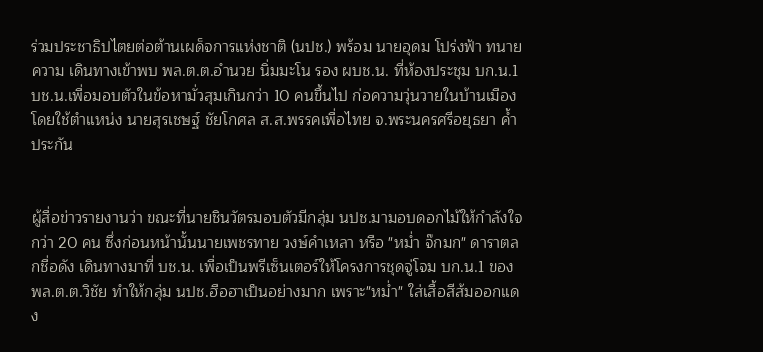ร่วมประชาธิปไตยต่อต้านเผด็จการแห่งชาติ (นปช.) พร้อม นายอุดม โปร่งฟ้า ทนายความ เดินทางเข้าพบ พล.ต.ต.อำนวย นิ่มมะโน รอง ผบช.น. ที่ห้องประชุม บก.น.1 บช.น.เพื่อมอบตัวในข้อหามั่วสุมเกินกว่า 10 คนขึ้นไป ก่อความวุ่นวายในบ้านเมือง โดยใช้ตำแหน่ง นายสุรเชษฐ์ ชัยโกศล ส.ส.พรรคเพื่อไทย จ.พระนครศรีอยุธยา ค้ำประกัน


ผู้สื่อข่าวรายงานว่า ขณะที่นายชินวัตรมอบตัวมีกลุ่ม นปช.มามอบดอกไม้ให้กำลังใจกว่า 20 คน ซึ่งก่อนหน้านั้นนายเพชรทาย วงษ์คำเหลา หรือ "หม่ำ จ๊กมก" ดาราตลกชื่อดัง เดินทางมาที่ บช.น. เพื่อเป็นพรีเซ็นเตอร์ให้โครงการชุดจู่โจม บก.น.1 ของ พล.ต.ต.วิชัย ทำให้กลุ่ม นปช.ฮือฮาเป็นอย่างมาก เพราะ"หม่ำ" ใส่เสื้อสีส้มออกแดง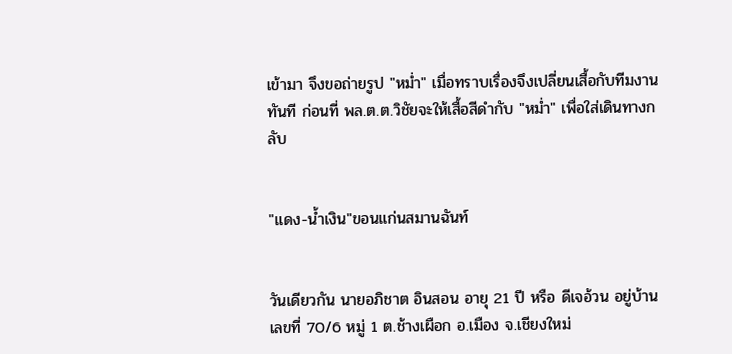เข้ามา จึงขอถ่ายรูป "หม่ำ" เมื่อทราบเรื่องจึงเปลี่ยนเสื้อกับทีมงานทันที ก่อนที่ พล.ต.ต.วิชัยจะให้เสื้อสีดำกับ "หม่ำ" เพื่อใส่เดินทางกลับ


"แดง-น้ำเงิน"ขอนแก่นสมานฉันท์


วันเดียวกัน นายอภิชาต อินสอน อายุ 21 ปี หรือ ดีเจอ้วน อยู่บ้านเลขที่ 70/6 หมู่ 1 ต.ช้างเผือก อ.เมือง จ.เชียงใหม่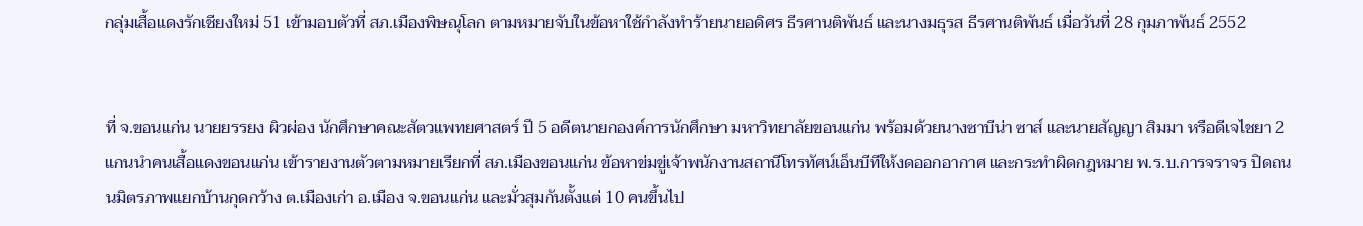กลุ่มเสื้อแดงรักเชียงใหม่ 51 เข้ามอบตัวที่ สภ.เมืองพิษณุโลก ตามหมายจับในข้อหาใช้กำลังทำร้ายนายอดิศร ธีรศานติพันธ์ และนางมธุรส ธีรศานติพันธ์ เมื่อวันที่ 28 กุมภาพันธ์ 2552


ที่ จ.ขอนแก่น นายยรรยง ผิวผ่อง นักศึกษาคณะสัตวแพทยศาสตร์ ปี 5 อดีตนายกองค์การนักศึกษา มหาวิทยาลัยขอนแก่น พร้อมด้วยนางซาบีน่า ซาส์ และนายสัญญา สิมมา หรือดีเจไชยา 2 แกนนำคนเสื้อแดงขอนแก่น เข้ารายงานตัวตามหมายเรียกที่ สภ.เมืองขอนแก่น ข้อหาข่มขู่เจ้าพนักงานสถานีโทรทัศน์เอ็นบีทีให้งดออกอากาศ และกระทำผิดกฎหมาย พ.ร.บ.การจราจร ปิดถนนมิตรภาพแยกบ้านกุดกว้าง ต.เมืองเก่า อ.เมือง จ.ขอนแก่น และมั่วสุมกันตั้งแต่ 10 คนขึ้นไป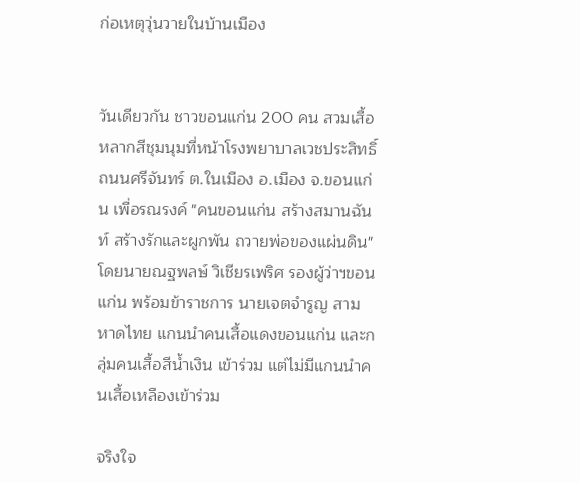ก่อเหตุวุ่นวายในบ้านเมือง


วันเดียวกัน ชาวขอนแก่น 200 คน สวมเสื้อหลากสีชุมนุมที่หน้าโรงพยาบาลเวชประสิทธิ์ ถนนศรีจันทร์ ต.ในเมือง อ.เมือง จ.ขอนแก่น เพื่อรณรงค์ "คนขอนแก่น สร้างสมานฉันท์ สร้างรักและผูกพัน ถวายพ่อของแผ่นดิน" โดยนายณฐพลษ์ วิเชียรเพริศ รองผู้ว่าฯขอนแก่น พร้อมข้าราชการ นายเจตจำรูญ สามหาดไทย แกนนำคนเสื้อแดงขอนแก่น และกลุ่มคนเสื้อสีน้ำเงิน เข้าร่วม แต่ไม่มีแกนนำคนเสื้อเหลืองเข้าร่วม

จริงใจ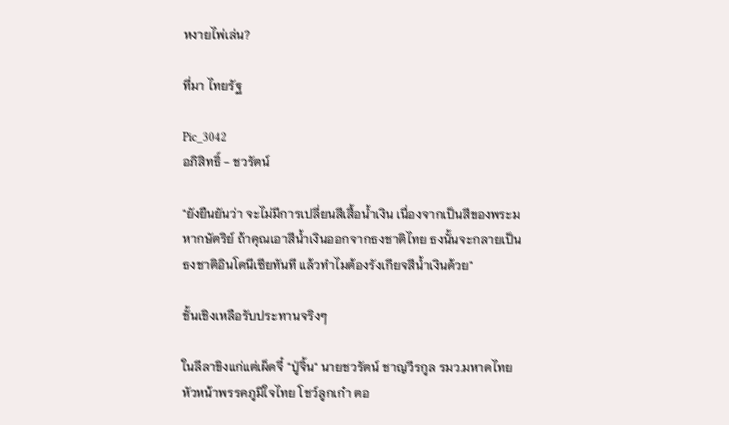หงายไพ่เล่น?

ที่มา ไทยรัฐ

Pic_3042
อภิสิทธิ์ - ชวรัตน์

"ยังยืนยันว่า จะไม่มีการเปลี่ยนสีเสื้อน้ำเงิน เนื่องจากเป็นสีของพระมหากษัตริย์ ถ้าคุณเอาสีน้ำเงินออกจากธงชาติไทย ธงนั้นจะกลายเป็นธงชาติอินโดนีเซียทันที แล้วทำไมต้องรังเกียจสีน้ำเงินด้วย"

ชั้นเชิงเหลือรับประทานจริงๆ

ในลีลาขิงแก่แต่เผ็ดจี๋ "ปู่จิ้น" นายชวรัตน์ ชาญวีรกูล รมว.มหาดไทย หัวหน้าพรรคภูมิใจไทย โชว์ลูกเก๋า ตอ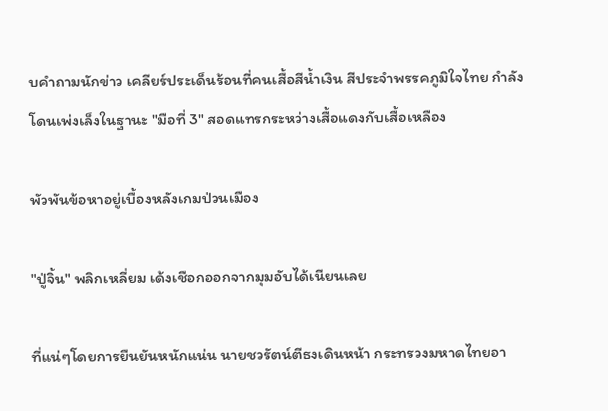บคำถามนักข่าว เคลียร์ประเด็นร้อนที่คนเสื้อสีน้ำเงิน สีประจำพรรคภูมิใจไทย กำลังโดนเพ่งเล็งในฐานะ "มือที่ 3" สอดแทรกระหว่างเสื้อแดงกับเสื้อเหลือง

พัวพันข้อหาอยู่เบื้องหลังเกมป่วนเมือง

"ปู่จิ้น" พลิกเหลี่ยม เด้งเชือกออกจากมุมอับได้เนียนเลย

ที่แน่ๆโดยการยืนยันหนักแน่น นายชวรัตน์ตีธงเดินหน้า กระทรวงมหาดไทยอา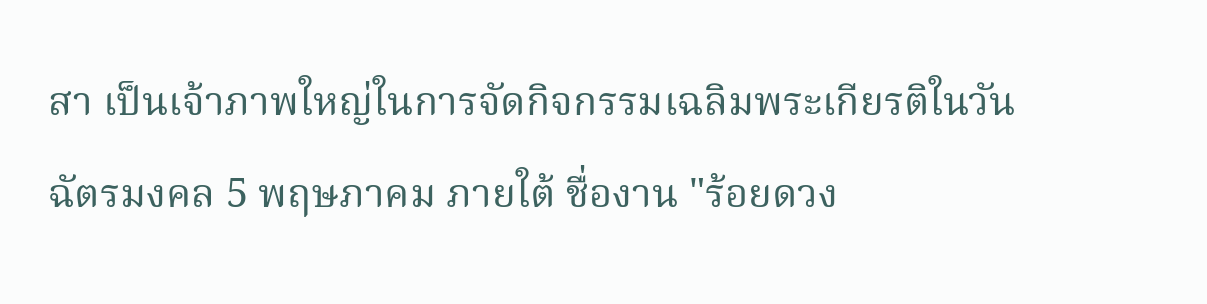สา เป็นเจ้าภาพใหญ่ในการจัดกิจกรรมเฉลิมพระเกียรติในวันฉัตรมงคล 5 พฤษภาคม ภายใต้ ชื่องาน "ร้อยดวง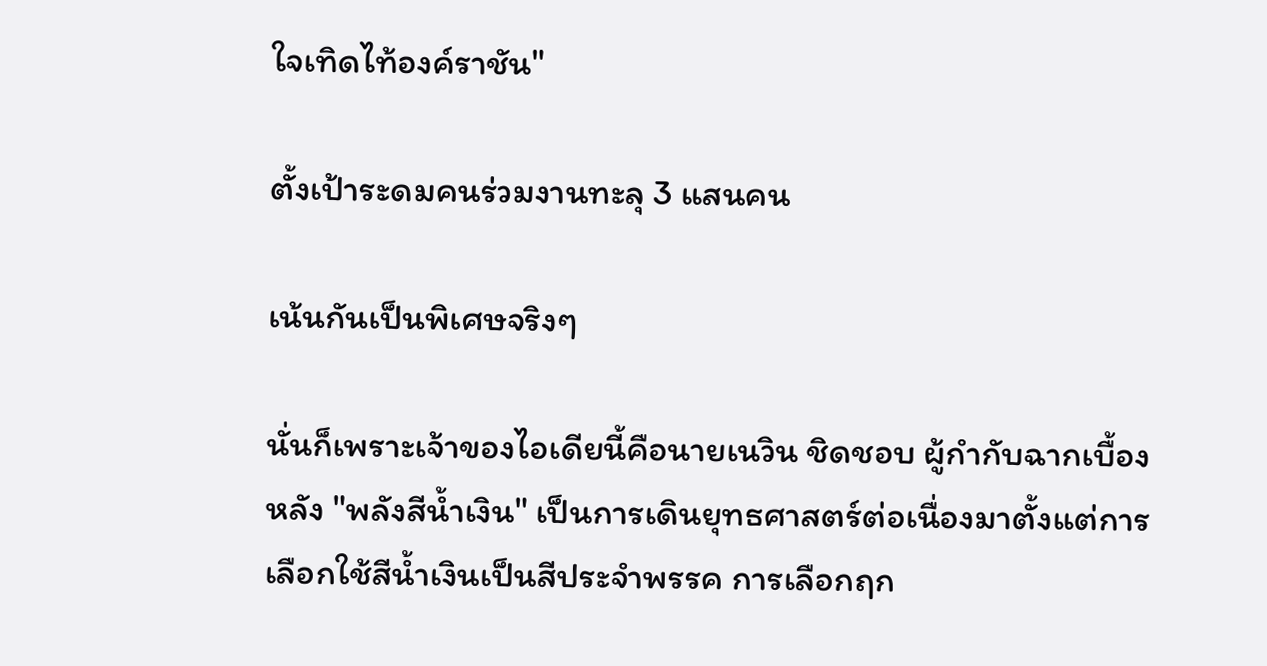ใจเทิดไท้องค์ราชัน"

ตั้งเป้าระดมคนร่วมงานทะลุ 3 แสนคน

เน้นกันเป็นพิเศษจริงๆ

นั่นก็เพราะเจ้าของไอเดียนี้คือนายเนวิน ชิดชอบ ผู้กำกับฉากเบื้องหลัง "พลังสีน้ำเงิน" เป็นการเดินยุทธศาสตร์ต่อเนื่องมาตั้งแต่การเลือกใช้สีน้ำเงินเป็นสีประจำพรรค การเลือกฤก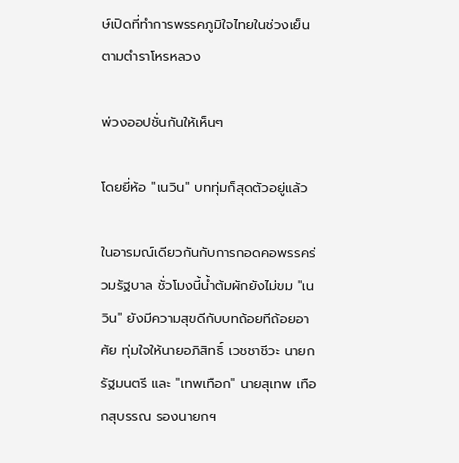ษ์เปิดที่ทำการพรรคภูมิใจไทยในช่วงเย็นตามตำราโหรหลวง

พ่วงออปชั่นกันให้เห็นๆ

โดยยี่ห้อ "เนวิน" บททุ่มก็สุดตัวอยู่แล้ว

ในอารมณ์เดียวกันกับการกอดคอพรรคร่วมรัฐบาล ชั่วโมงนี้น้ำต้มผักยังไม่ขม "เนวิน" ยังมีความสุขดีกับบทถ้อยทีถ้อยอาศัย ทุ่มใจให้นายอภิสิทธิ์ เวชชาชีวะ นายกรัฐมนตรี และ "เทพเทือก" นายสุเทพ เทือกสุบรรณ รองนายกฯ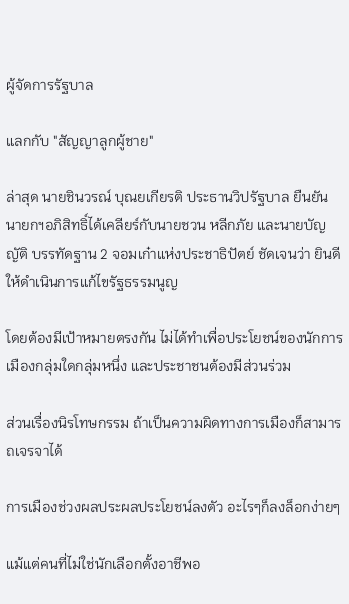ผู้จัดการรัฐบาล

แลกกับ "สัญญาลูกผู้ชาย"

ล่าสุด นายชินวรณ์ บุณยเกียรติ ประธานวิปรัฐบาล ยืนยัน นายกฯอภิสิทธิ์ได้เคลียร์กับนายชวน หลีกภัย และนายบัญญัติ บรรทัดฐาน 2 จอมเก๋าแห่งประชาธิปัตย์ ชัดเจนว่า ยินดีให้ดำเนินการแก้ไขรัฐธรรมนูญ

โดยต้องมีเป้าหมายตรงกัน ไม่ได้ทำเพื่อประโยชน์ของนักการเมืองกลุ่มใดกลุ่มหนึ่ง และประชาชนต้องมีส่วนร่วม

ส่วนเรื่องนิรโทษกรรม ถ้าเป็นความผิดทางการเมืองก็สามารถเจรจาได้

การเมืองช่วงผลประผลประโยชน์ลงตัว อะไรๆก็ลงล็อกง่ายๆ

แม้แต่คนที่ไม่ใช่นักเลือกตั้งอาชีพอ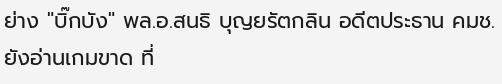ย่าง "บิ๊กบัง" พล.อ.สนธิ บุญยรัตกลิน อดีตประธาน คมช. ยังอ่านเกมขาด ที่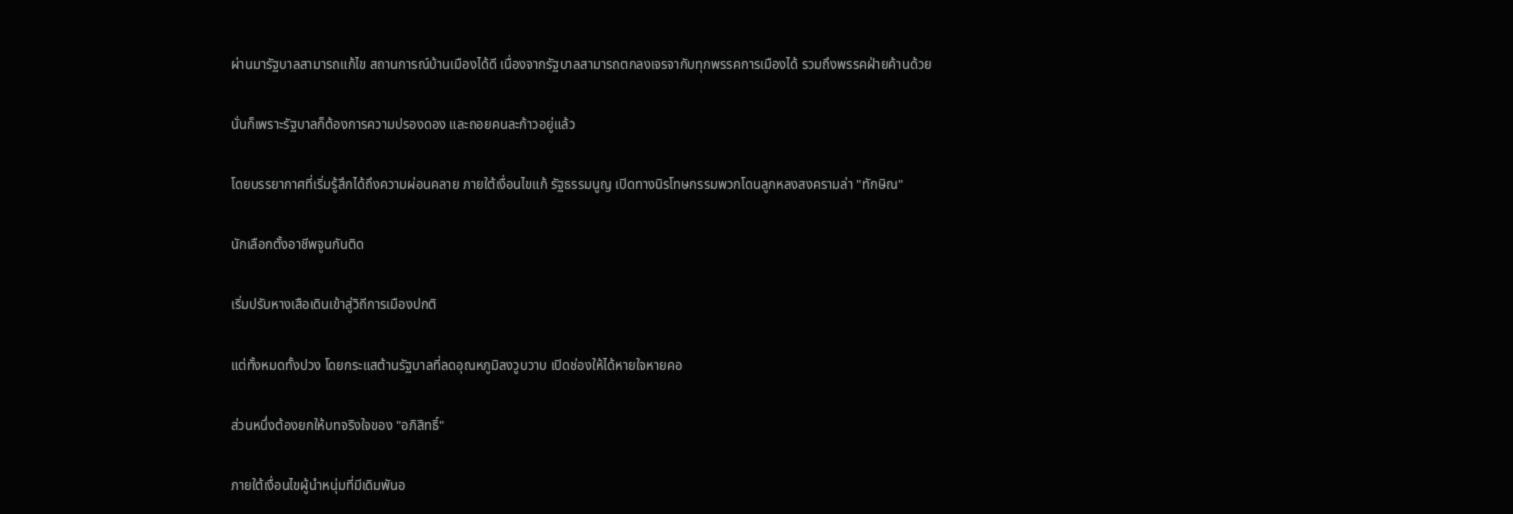ผ่านมารัฐบาลสามารถแก้ไข สถานการณ์บ้านเมืองได้ดี เนื่องจากรัฐบาลสามารถตกลงเจรจากับทุกพรรคการเมืองได้ รวมถึงพรรคฝ่ายค้านด้วย

นั่นก็เพราะรัฐบาลก็ต้องการความปรองดอง และถอยคนละก้าวอยู่แล้ว

โดยบรรยากาศที่เริ่มรู้สึกได้ถึงความผ่อนคลาย ภายใต้เงื่อนไขแก้ รัฐธรรมนูญ เปิดทางนิรโทษกรรมพวกโดนลูกหลงสงครามล่า "ทักษิณ"

นักเลือกตั้งอาชีพจูนกันติด

เริ่มปรับหางเสือเดินเข้าสู่วิถีการเมืองปกติ

แต่ทั้งหมดทั้งปวง โดยกระแสต้านรัฐบาลที่ลดอุณหภูมิลงวูบวาบ เปิดช่องให้ได้หายใจหายคอ

ส่วนหนึ่งต้องยกให้บทจริงใจของ "อภิสิทธิ์"

ภายใต้เงื่อนไขผู้นำหนุ่มที่มีเดิมพันอ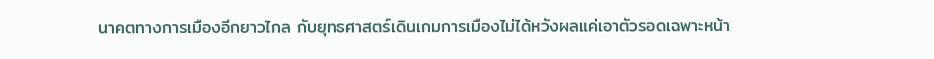นาคตทางการเมืองอีกยาวไกล กับยุทธศาสตร์เดินเกมการเมืองไม่ได้หวังผลแค่เอาตัวรอดเฉพาะหน้า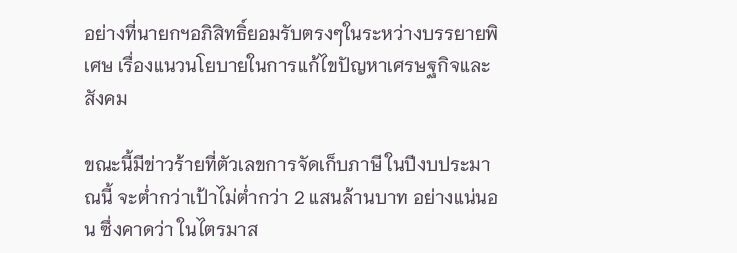อย่างที่นายกฯอภิสิทธิ์ยอมรับตรงๆในระหว่างบรรยายพิเศษ เรื่องแนวนโยบายในการแก้ไขปัญหาเศรษฐกิจและสังคม

ขณะนี้มีข่าวร้ายที่ตัวเลขการจัดเก็บภาษี ในปีงบประมาณนี้ จะต่ำกว่าเป้าไม่ต่ำกว่า 2 แสนล้านบาท อย่างแน่นอน ซึ่งคาดว่า ในไตรมาส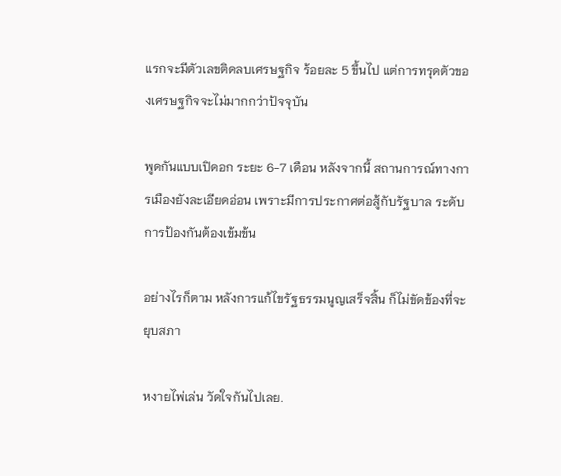แรกจะมีตัวเลขติดลบเศรษฐกิจ ร้อยละ 5 ขึ้นไป แต่การทรุดตัวของเศรษฐกิจจะไม่มากกว่าปัจจุบัน

พูดกันแบบเปิดอก ระยะ 6-7 เดือน หลังจากนี้ สถานการณ์ทางการเมืองยังละเอียดอ่อน เพราะมีการประกาศต่อสู้กับรัฐบาล ระดับการป้องกันต้องเข้มข้น

อย่างไรก็ตาม หลังการแก้ไขรัฐธรรมนูญเสร็จสิ้น ก็ไม่ขัดข้องที่จะยุบสภา

หงายไพ่เล่น วัดใจกันไปเลย.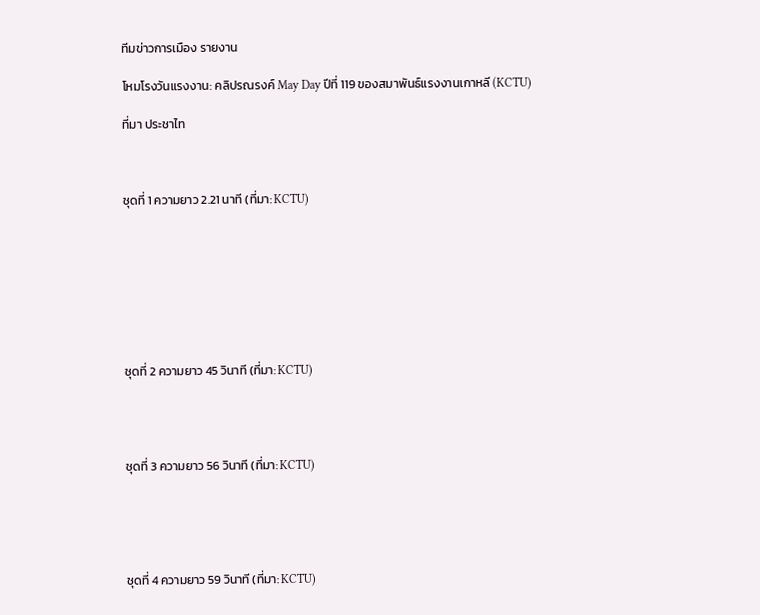ทีมข่าวการเมือง รายงาน

โหมโรงวันแรงงาน: คลิปรณรงค์ May Day ปีที่ 119 ของสมาพันธ์แรงงานเกาหลี (KCTU)

ที่มา ประชาไท



ชุดที่ 1 ความยาว 2.21 นาที (ที่มา: KCTU)








ชุดที่ 2 ความยาว 45 วินาที (ที่มา: KCTU)




ชุดที่ 3 ความยาว 56 วินาที (ที่มา: KCTU)





ชุดที่ 4 ความยาว 59 วินาที (ที่มา: KCTU)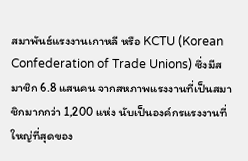สมาพันธ์แรงงานเกาหลี หรือ KCTU (Korean Confederation of Trade Unions) ซึ่งมีสมาชิก 6.8 แสนคน จากสหภาพแรงงานที่เป็นสมาชิกมากกว่า 1,200 แห่ง นับเป็นองค์กรแรงงานที่ใหญ่ที่สุดของ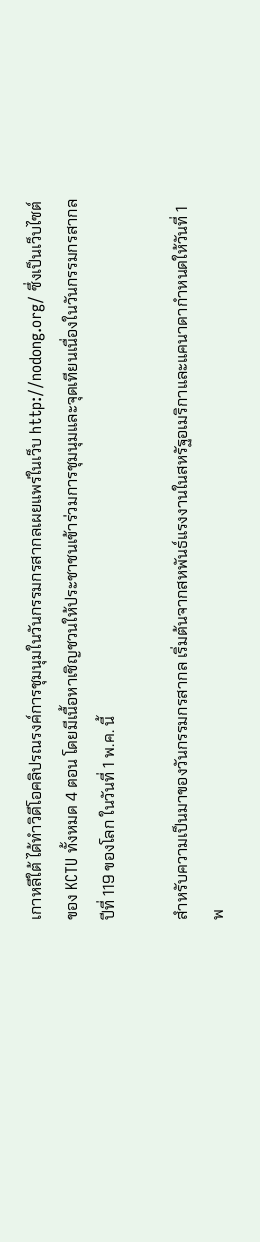เกาหลีใต้ ได้ทำวิดีโอคลิปรณรงค์การชุมนุมในวันกรรมกรสากลเผยแพร่ในเว็บ http://nodong.org/ ซึ่งเป็นเว็บไซต์ของ KCTU ทั้งหมด 4 ตอน โดยมีเนื้อหาเชิญชวนให้ประชาชนเข้าร่วมการชุมนุมและจุดเทียนเนื่องในวันกรรมกรสากล ปีที่ 119 ของโลก ในวันที่ 1 พ.ค. นี้

สำหรับความเป็นมาของวันกรรมกรสากล เริ่มต้นจากสหพันธ์แรงงานในสหรัฐอเมริกาและแคนาดากำหนดให้วันที่ 1 พ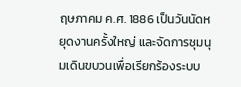ฤษภาคม ค.ศ. 1886 เป็นวันนัดหยุดงานครั้งใหญ่ และจัดการชุมนุมเดินขบวนเพื่อเรียกร้องระบบ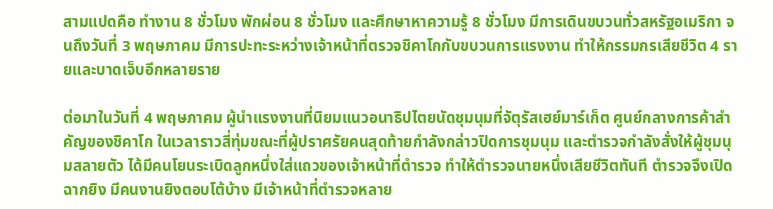สามแปดคือ ทำงาน 8 ชั่วโมง พักผ่อน 8 ชั่วโมง และศึกษาหาความรู้ 8 ชั่วโมง มีการเดินขบวนทั่วสหรัฐอเมริกา จนถึงวันที่ 3 พฤษภาคม มีการปะทะระหว่างเจ้าหน้าที่ตรวจชิคาโกกับขบวนการแรงงาน ทำให้กรรมกรเสียชีวิต 4 รายและบาดเจ็บอีกหลายราย

ต่อมาในวันที่ 4 พฤษภาคม ผู้นำแรงงานที่นิยมแนวอนาธิปไตยนัดชุมนุมที่จัตุรัสเฮย์มาร์เก็ต ศูนย์กลางการค้าสำคัญของชิคาโก ในเวลาราวสี่ทุ่มขณะที่ผู้ปราศรัยคนสุดท้ายกำลังกล่าวปิดการชุมนุม และตำรวจกำลังสั่งให้ผู้ชุมนุมสลายตัว ได้มีคนโยนระเบิดลูกหนึ่งใส่แถวของเจ้าหน้าที่ตำรวจ ทำให้ตำรวจนายหนึ่งเสียชีวิตทันที ตำรวจจึงเปิดฉากยิง มีคนงานยิงตอบโต้บ้าง มีเจ้าหน้าที่ตำรวจหลาย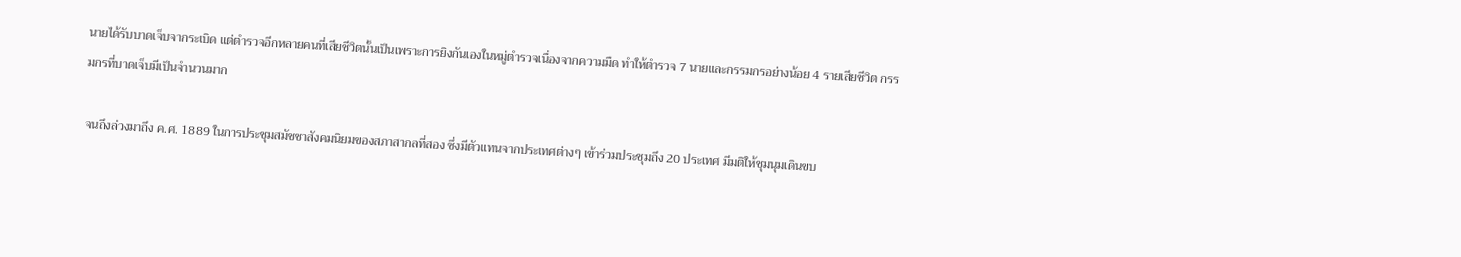นายได้รับบาดเจ็บจากระเบิด แต่ตำรวจอีกหลายคนที่เสียชีวิตนั้นเป็นเพราะการยิงกันเองในหมู่ตำรวจเนื่องจากความมืด ทำให้ตำรวจ 7 นายและกรรมกรอย่างน้อย 4 รายเสียชีวิต กรรมกรที่บาดเจ็บมีเป็นจำนวนมาก

จนถึงล่วงมาถึง ค.ศ. 1889 ในการประชุมสมัชชาสังคมนิยมของสภาสากลที่สอง ซึ่งมีตัวแทนจากประเทศต่างๆ เข้าร่วมประชุมถึง 20 ประเทศ มีมติให้ชุมนุมเดินขบ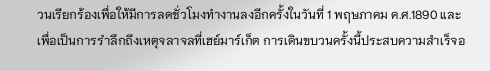วนเรียกร้องเพื่อให้มีการลดชั่วโมงทำงานลงอีกครั้งในวันที่ 1 พฤษภาคม ค.ศ.1890 และเพื่อเป็นการรำลึกถึงเหตุจลาจลที่เฮย์มาร์เก็ต การเดินขบวนครั้งนี้ประสบความสำเร็จอ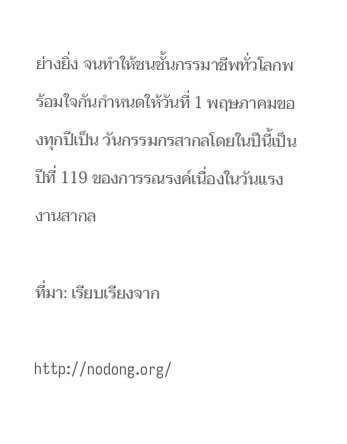ย่างยิ่ง จนทำให้ชนชั้นกรรมาชีพทั่วโลกพร้อมใจกันกำหนดให้วันที่ 1 พฤษภาคมของทุกปีเป็น วันกรรมกรสากลโดยในปีนี้เป็นปีที่ 119 ของการรณรงค์เนื่องในวันแรงงานสากล

ที่มา: เรียบเรียงจาก

http://nodong.org/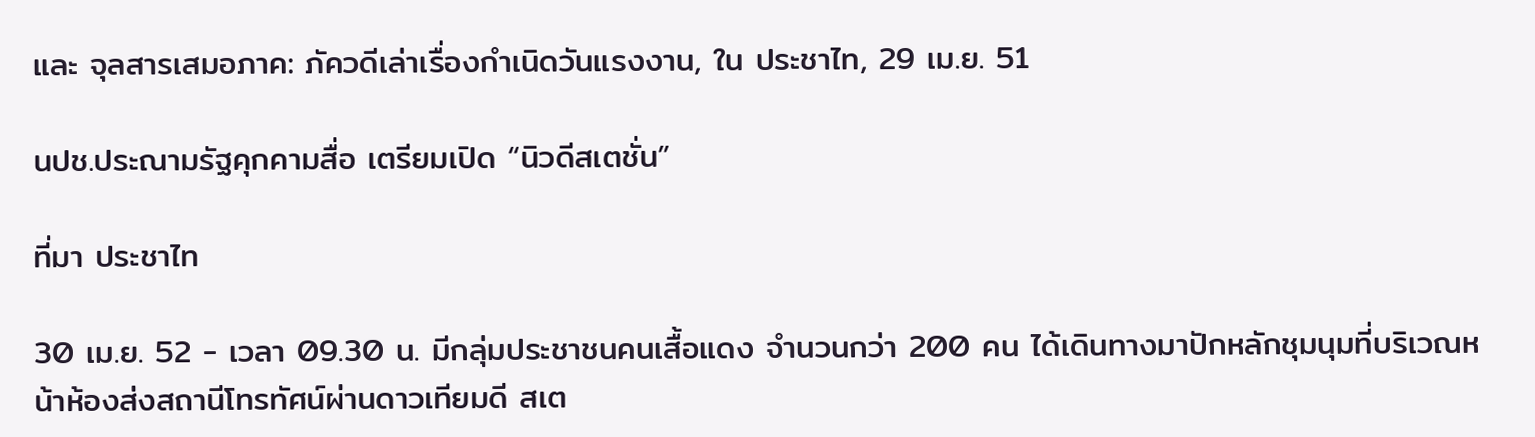และ จุลสารเสมอภาค: ภัควดีเล่าเรื่องกำเนิดวันแรงงาน, ใน ประชาไท, 29 เม.ย. 51

นปช.ประณามรัฐคุกคามสื่อ เตรียมเปิด “นิวดีสเตชั่น”

ที่มา ประชาไท

30 เม.ย. 52 - เวลา 09.30 น. มีกลุ่มประชาชนคนเสื้อแดง จำนวนกว่า 200 คน ได้เดินทางมาปักหลักชุมนุมที่บริเวณหน้าห้องส่งสถานีโทรทัศน์ผ่านดาวเทียมดี สเต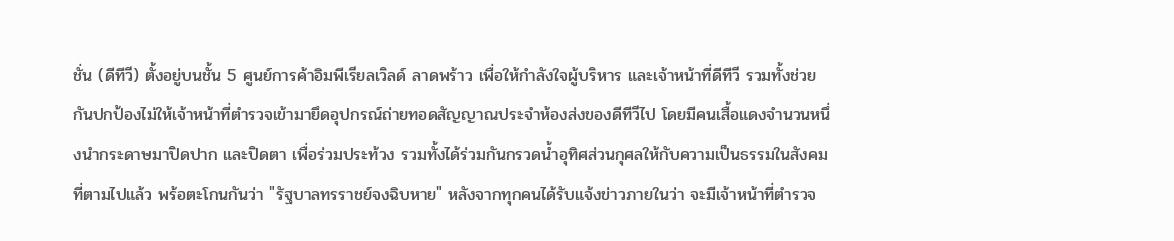ชั่น (ดีทีวี) ตั้งอยู่บนชั้น 5 ศูนย์การค้าอิมพีเรียลเวิลด์ ลาดพร้าว เพื่อให้กำลังใจผู้บริหาร และเจ้าหน้าที่ดีทีวี รวมทั้งช่วยกันปกป้องไม่ให้เจ้าหน้าที่ตำรวจเข้ามายึดอุปกรณ์ถ่ายทอดสัญญาณประจำห้องส่งของดีทีวีไป โดยมีคนเสื้อแดงจำนวนหนึ่งนำกระดาษมาปิดปาก และปิดตา เพื่อร่วมประท้วง รวมทั้งได้ร่วมกันกรวดน้ำอุทิศส่วนกุศลให้กับความเป็นธรรมในสังคมที่ตามไปแล้ว พร้อตะโกนกันว่า "รัฐบาลทรราชย์จงฉิบหาย" หลังจากทุกคนได้รับแจ้งข่าวภายในว่า จะมีเจ้าหน้าที่ตำรวจ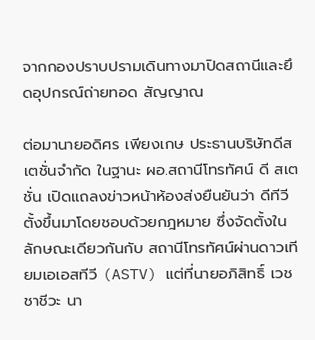จากกองปราบปรามเดินทางมาปิดสถานีและยึดอุปกรณ์ถ่ายทอด สัญญาณ

ต่อมานายอดิศร เพียงเกษ ประธานบริษัทดีสเตชั่นจำกัด ในฐานะ ผอ.สถานีโทรทัศน์ ดี สเตชั่น เปิดแถลงข่าวหน้าห้องส่งยืนยันว่า ดีทีวี ตั้งขึ้นมาโดยชอบด้วยกฎหมาย ซึ่งจัดตั้งในลักษณะเดียวกันกับ สถานีโทรทัศน์ผ่านดาวเทียมเอเอสทีวี (ASTV) แต่ที่นายอภิสิทธิ์ เวชชาชีวะ นา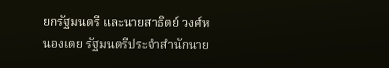ยกรัฐมนตรี และนายสาธิตย์ วงศ์หนองเตย รัฐมนตรีประจำสำนักนาย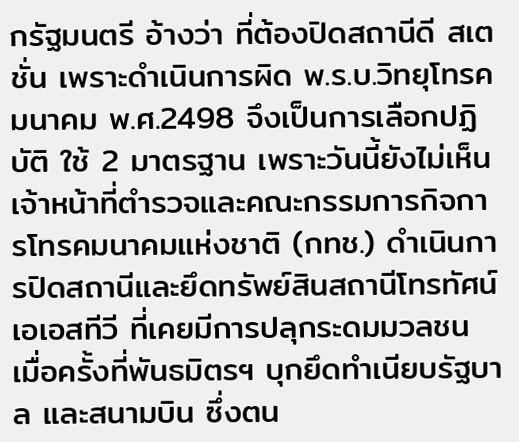กรัฐมนตรี อ้างว่า ที่ต้องปิดสถานีดี สเตชั่น เพราะดำเนินการผิด พ.ร.บ.วิทยุโทรคมนาคม พ.ศ.2498 จึงเป็นการเลือกปฏิบัติ ใช้ 2 มาตรฐาน เพราะวันนี้ยังไม่เห็นเจ้าหน้าที่ตำรวจและคณะกรรมการกิจการโทรคมนาคมแห่งชาติ (กทช.) ดำเนินการปิดสถานีและยึดทรัพย์สินสถานีโทรทัศน์เอเอสทีวี ที่เคยมีการปลุกระดมมวลชน เมื่อครั้งที่พันธมิตรฯ บุกยึดทำเนียบรัฐบาล และสนามบิน ซึ่งตน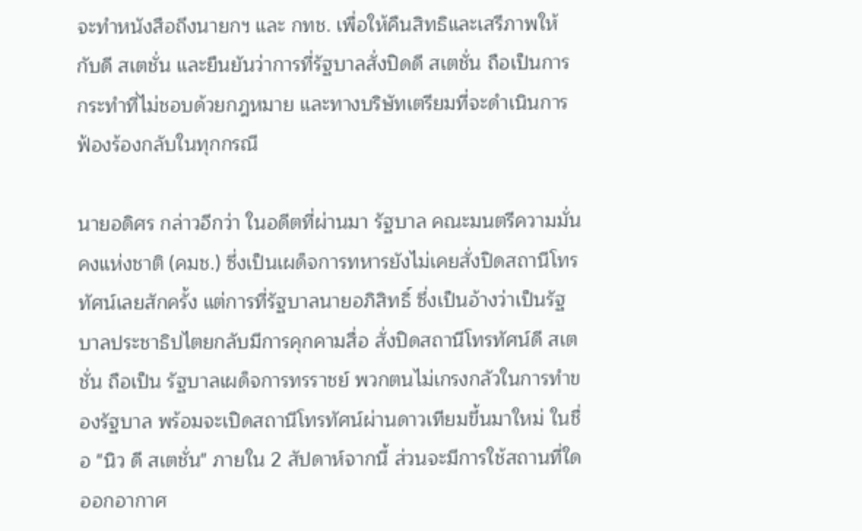จะทำหนังสือถึงนายกฯ และ กทช. เพื่อให้คืนสิทธิและเสรีภาพให้กับดี สเตชั่น และยืนยันว่าการที่รัฐบาลสั่งปิดดี สเตชั่น ถือเป็นการกระทำที่ไม่ชอบด้วยกฎหมาย และทางบริษัทเตรียมที่จะดำเนินการฟ้องร้องกลับในทุกกรณี

นายอดิศร กล่าวอีกว่า ในอดีตที่ผ่านมา รัฐบาล คณะมนตรีความมั่นคงแห่งชาติ (คมช.) ซึ่งเป็นเผด็จการทหารยังไม่เคยสั่งปิดสถานีโทรทัศน์เลยสักครั้ง แต่การที่รัฐบาลนายอภิสิทธิ์ ซึ่งเป็นอ้างว่าเป็นรัฐบาลประชาธิปไตยกลับมีการคุกคามสื่อ สั่งปิดสถานีโทรทัศน์ดี สเตชั่น ถือเป็น รัฐบาลเผด็จการทรราชย์ พวกตนไม่เกรงกลัวในการทำของรัฐบาล พร้อมจะเปิดสถานีโทรทัศน์ผ่านดาวเทียมขึ้นมาใหม่ ในชื่อ "นิว ดี สเตชั่น" ภายใน 2 สัปดาห์จากนี้ ส่วนจะมีการใช้สถานที่ใดออกอากาศ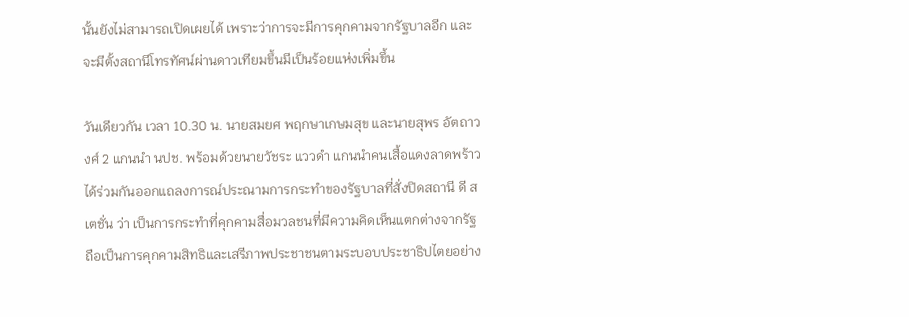นั้นยังไม่สามารถเปิดเผยได้ เพราะว่าการจะมีการคุกคามจากรัฐบาลอีก และจะมีตั้งสถานีโทรทัศน์ผ่านดาวเทียมขึ้นมีเป็นร้อยแห่งเพิ่มขึ้น

วันเดียวกัน เวลา 10.30 น. นายสมยศ พฤกษาเกษมสุข และนายสุพร อัตถาวงศ์ 2 แกนนำ นปช. พร้อมด้วยนายวัชระ แววดำ แกนนำคนเสื้อแดงลาดพร้าว ได้ร่วมกันออกแถลงการณ์ประณามการกระทำของรัฐบาลที่สั่งปิดสถานี ดี สเตชั่น ว่า เป็นการกระทำที่คุกคามสื่อมวลชนที่มีความคิดเห็นแตกต่างจากรัฐ ถือเป็นการคุกคามสิทธิและเสรีภาพประชาชนตามระบอบประชาธิปไตยอย่าง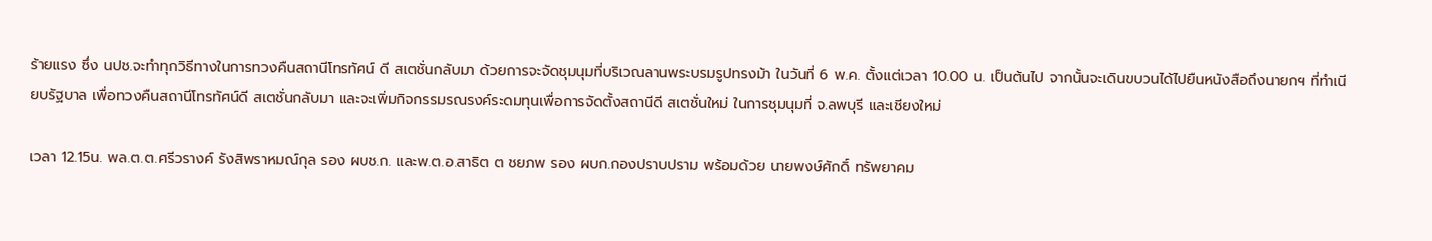ร้ายแรง ซึ่ง นปช.จะทำทุกวิธีทางในการทวงคืนสถานีโทรทัศน์ ดี สเตชั่นกลับมา ด้วยการจะจัดชุมนุมที่บริเวณลานพระบรมรูปทรงม้า ในวันที่ 6 พ.ค. ตั้งแต่เวลา 10.00 น. เป็นต้นไป จากนั้นจะเดินขบวนได้ไปยืนหนังสือถึงนายกฯ ที่ทำเนียบรัฐบาล เพื่อทวงคืนสถานีโทรทัศน์ดี สเตชั่นกลับมา และจะเพิ่มกิจกรรมรณรงค์ระดมทุนเพื่อการจัดตั้งสถานีดี สเตชั่นใหม่ ในการชุมนุมที่ จ.ลพบุรี และเชียงใหม่

เวลา 12.15น. พล.ต.ต.ศรีวรางค์ รังสิพราหมณ์กุล รอง ผบช.ก. และพ.ต.อ.สาธิต ต ชยภพ รอง ผบก.กองปราบปราม พร้อมด้วย นายพงษ์ศักดิ์ ทรัพยาคม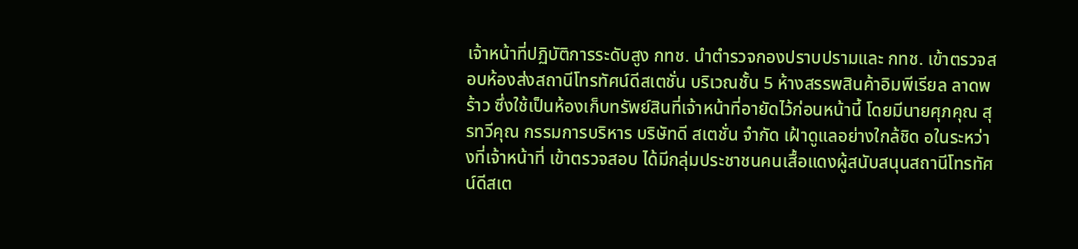เจ้าหน้าที่ปฏิบัติการระดับสูง กทช. นำตำรวจกองปราบปรามและ กทช. เข้าตรวจสอบห้องส่งสถานีโทรทัศน์ดีสเตชั่น บริเวณชั้น 5 ห้างสรรพสินค้าอิมพีเรียล ลาดพร้าว ซึ่งใช้เป็นห้องเก็บทรัพย์สินที่เจ้าหน้าที่อายัดไว้ก่อนหน้านี้ โดยมีนายศุภคุณ สุรทวีคุณ กรรมการบริหาร บริษัทดี สเตชั่น จำกัด เฝ้าดูแลอย่างใกล้ชิด อในระหว่างที่เจ้าหน้าที่ เข้าตรวจสอบ ได้มีกลุ่มประชาชนคนเสื้อแดงผู้สนับสนุนสถานีโทรทัศน์ดีสเต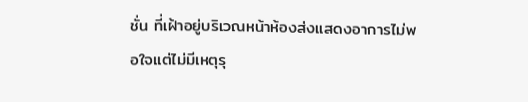ชั่น ที่เฝ้าอยู่บริเวณหน้าห้องส่งแสดงอาการไม่พอใจแต่ไม่มีเหตุรุ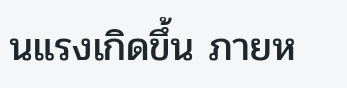นแรงเกิดขึ้น ภายห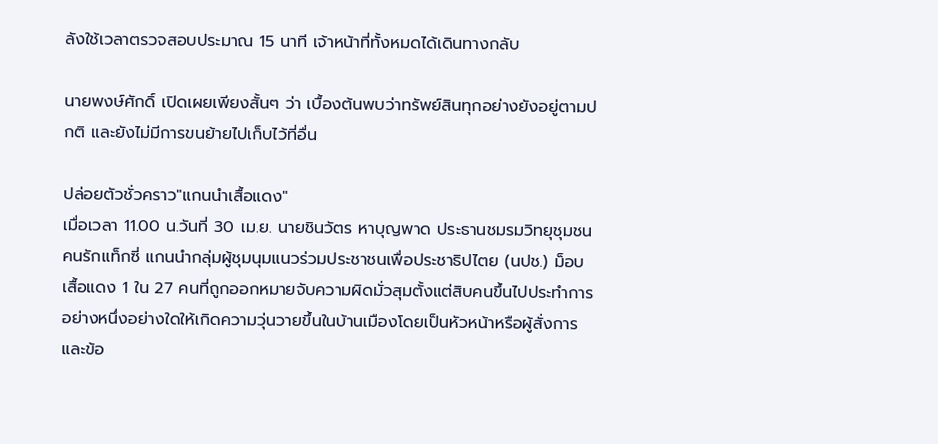ลังใช้เวลาตรวจสอบประมาณ 15 นาที เจ้าหน้าที่ทั้งหมดได้เดินทางกลับ

นายพงษ์ศักดิ์ เปิดเผยเพียงสั้นๆ ว่า เบื้องต้นพบว่าทรัพย์สินทุกอย่างยังอยู่ตามปกติ และยังไม่มีการขนย้ายไปเก็บไว้ที่อื่น

ปล่อยตัวชั่วคราว"แกนนำเสื้อแดง"
เมื่อเวลา 11.00 น.วันที่ 30 เม.ย. นายชินวัตร หาบุญพาด ประธานชมรมวิทยุชุมชนคนรักแท็กซี่ แกนนำกลุ่มผู้ชุมนุมแนวร่วมประชาชนเพื่อประชาธิปไตย (นปช.) ม็อบเสื้อแดง 1 ใน 27 คนที่ถูกออกหมายจับความผิดมั่วสุมตั้งแต่สิบคนขึ้นไปประทำการอย่างหนึ่งอย่างใดให้เกิดความวุ่นวายขึ้นในบ้านเมืองโดยเป็นหัวหน้าหรือผู้สั่งการ และข้อ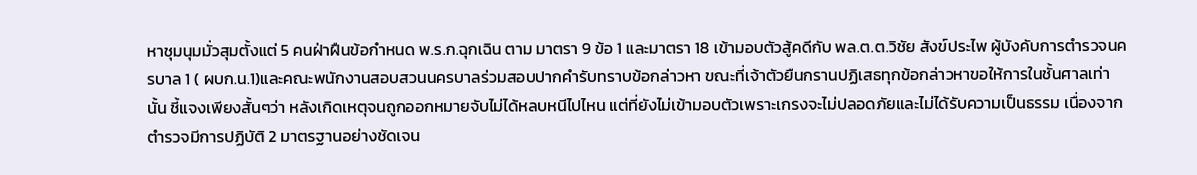หาชุมนุมมั่วสุมตั้งแต่ 5 คนฝ่าฝืนข้อกำหนด พ.ร.ก.ฉุกเฉิน ตาม มาตรา 9 ข้อ 1 และมาตรา 18 เข้ามอบตัวสู้คดีกับ พล.ต.ต.วิชัย สังข์ประไพ ผู้บังคับการตำรวจนครบาล 1 ( ผบก.น.1)และคณะพนักงานสอบสวนนครบาลร่วมสอบปากคำรับทราบข้อกล่าวหา ขณะที่เจ้าตัวยืนกรานปฏิเสธทุกข้อกล่าวหาขอให้การในชั้นศาลเท่านั้น ชี้แจงเพียงสั้นๆว่า หลังเกิดเหตุจนถูกออกหมายจับไม่ได้หลบหนีไปไหน แต่ที่ยังไม่เข้ามอบตัวเพราะเกรงจะไม่ปลอดภัยและไม่ได้รับความเป็นธรรม เนื่องจากตำรวจมีการปฏิบัติ 2 มาตรฐานอย่างชัดเจน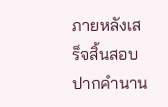ภายหลังเสร็จสิ้นสอบปากคำนาน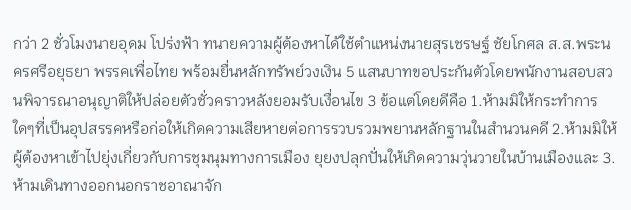กว่า 2 ชั่วโมงนายอุดม โปร่งฟ้า ทนายความผู้ต้องหาได้ใช้ตำแหน่งนายสุรเชรษฐ์ ชัยโกศล ส.ส.พระนครศรีอยุธยา พรรคเพื่อไทย พร้อมยื่นหลักทรัพย์วงเงิน 5 แสนบาทขอประกันตัวโดยพนักงานสอบสวนพิจารณาอนุญาติให้ปล่อยตัวชั่วคราวหลังยอมรับเงื่อนไข 3 ข้อแต่โดยดีคือ 1.ห้ามมิให้กระทำการใดๆที่เป็นอุปสรรคหรือก่อให้เกิดความเสียหายต่อการรวบรวมพยานหลักฐานในสำนวนคดี 2.ห้ามมิให้ผู้ต้องหาเข้าไปยุ่งเกี่ยวกับการชุมนุมทางการเมือง ยุยงปลุกปั่นให้เกิดความวุ่นวายในบ้านเมืองและ 3.ห้ามเดินทางออกนอกราชอาณาจัก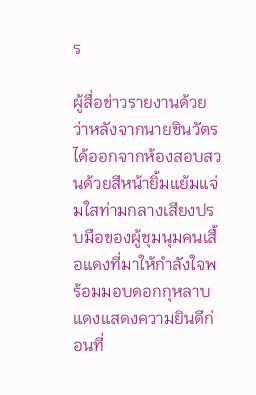ร

ผู้สื่อข่าวรายงานด้วยว่าหลังจากนายชินวัตรได้ออกจากห้องสอบสวนด้วยสีหน้ายิ้มแย้มแจ่มใสท่ามกลางเสียงปรบมือของผู้ชุมนุมคนเสื้อแดงที่มาให้กำลังใจพร้อมมอบดอกกุหลาบแดงแสดงความยินดีก่อนที่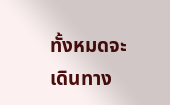ทั้งหมดจะเดินทาง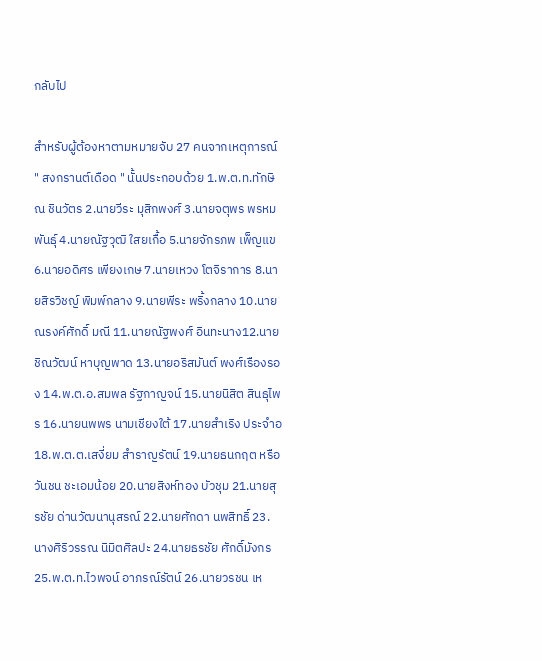กลับไป

สำหรับผู้ต้องหาตามหมายจับ 27 คนจากเหตุการณ์ " สงกรานต์เดือด " นั้นประกอบด้วย 1.พ.ต.ท.ทักษิณ ชินวัตร 2.นายวีระ มุสิกพงศ์ 3.นายจตุพร พรหมพันธุ์ 4.นายณัฐวุฒิ ใสยเกื้อ 5.นายจักรภพ เพ็ญแข 6.นายอดิศร เพียงเกษ 7.นายเหวง โตจิราการ 8.นายสิรวิชญ์ พิมพ์กลาง 9.นายพีระ พริ้งกลาง 10.นายณรงค์ศักดิ์ มณี 11.นายณัฐพงศ์ อินทะนาง12.นายชิณวัฒน์ หาบุญพาด 13.นายอริสมันต์ พงศ์เรืองรอง 14.พ.ต.อ.สมพล รัฐกาญจน์ 15.นายนิสิต สินธุไพร 16.นายนพพร นามเชียงใต้ 17.นายสำเริง ประจำอ 18.พ.ต.ต.เสงี่ยม สำราญรัตน์ 19.นายธนกฤต หรือ วันชน ชะเอมน้อย 20.นายสิงห์ทอง บัวชุม 21.นายสุรชัย ด่านวัฒนานุสรณ์ 22.นายศักดา นพสิทธิ์ 23.นางศิริวรรณ นิมิตศิลปะ 24.นายธรชัย ศักดิ์มังกร 25.พ.ต.ท.ไวพจน์ อาภรณ์รัตน์ 26.นายวรชน เห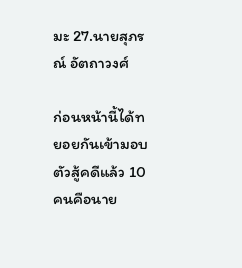มะ 27.นายสุภรณ์ อัตถาวงศ์

ก่อนหน้านี้ได้ทยอยกันเข้ามอบตัวสู้คดีแล้ว 10 คนคือนาย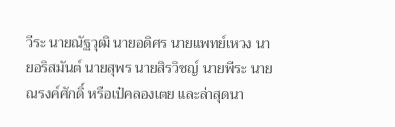วีระ นายณัฐวุฒิ นายอดิศร นายแพทย์เหวง นายอริสมันต์ นายสุพร นายสิรวิชญ์ นายพีระ นายณรงค์ศักดิ์ หรือเป๋คลองเตย และล่าสุดนา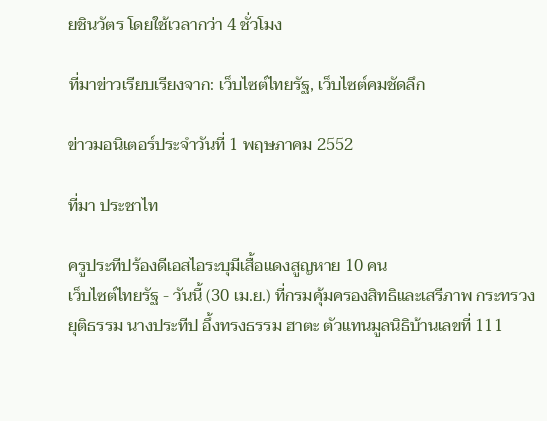ยชินวัตร โดยใช้เวลากว่า 4 ชั่วโมง

ที่มาข่าวเรียบเรียงจาก: เว็บไซต์ไทยรัฐ, เว็บไซต์คมชัดลึก

ข่าวมอนิเตอร์ประจำวันที่ 1 พฤษภาคม 2552

ที่มา ประชาไท

ครูประทีปร้องดีเอสไอระบุมีเสื้อแดงสูญหาย 10 คน
เว็บไซต์ไทยรัฐ - วันนี้ (30 เม.ย.) ที่กรมคุ้มครองสิทธิและเสรีภาพ กระทรวงยุติธรรม นางประทีป อึ้งทรงธรรม ฮาตะ ตัวแทนมูลนิธิบ้านเลขที่ 111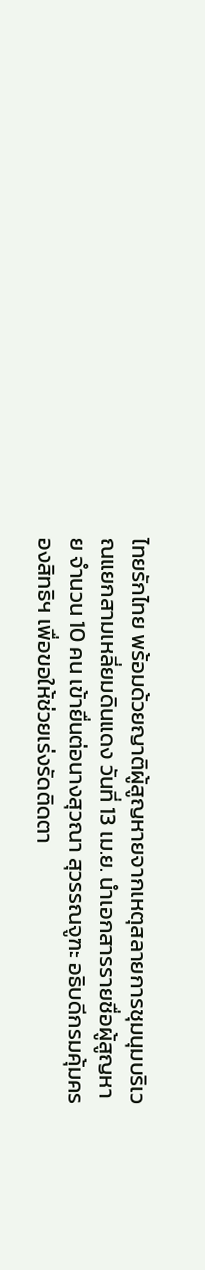ไทยรักไทย พร้อมด้วยญาติผู้สูญหายจากเหตุสลายการชุมนุมบริเวณแยกสามเหลี่ยมดินแดง วันที่ 13 เม.ย. นำเอกสารรายชื่อผู้สูญหาย จำนวน 10 คน เข้ายื่นต่อนางสุวณา สุวรรณจูฑะ อธิบดีกรมคุ้มครองสิทธิฯ เพื่อขอให้ช่วยเร่งรัดติดตา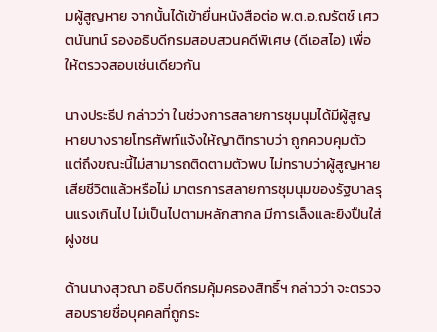มผู้สูญหาย จากนั้นได้เข้ายื่นหนังสือต่อ พ.ต.อ.ฌรัตช์ เศวตนันทน์ รองอธิบดีกรมสอบสวนคดีพิเศษ (ดีเอสไอ) เพื่อให้ตรวจสอบเช่นเดียวกัน

นางประธีป กล่าวว่า ในช่วงการสลายการชุมนุมได้มีผู้สูญหายบางรายโทรศัพท์แจ้งให้ญาติทราบว่า ถูกควบคุมตัว แต่ถึงขณะนี้ไม่สามารถติดตามตัวพบ ไม่ทราบว่าผู้สูญหายเสียชีวิตแล้วหรือไม่ มาตรการสลายการชุมนุมของรัฐบาลรุนแรงเกินไป ไม่เป็นไปตามหลักสากล มีการเล็งและยิงปืนใส่ฝูงชน

ด้านนางสุวณา อธิบดีกรมคุ้มครองสิทธิ์ฯ กล่าวว่า จะตรวจสอบรายชื่อบุคคลที่ถูกระ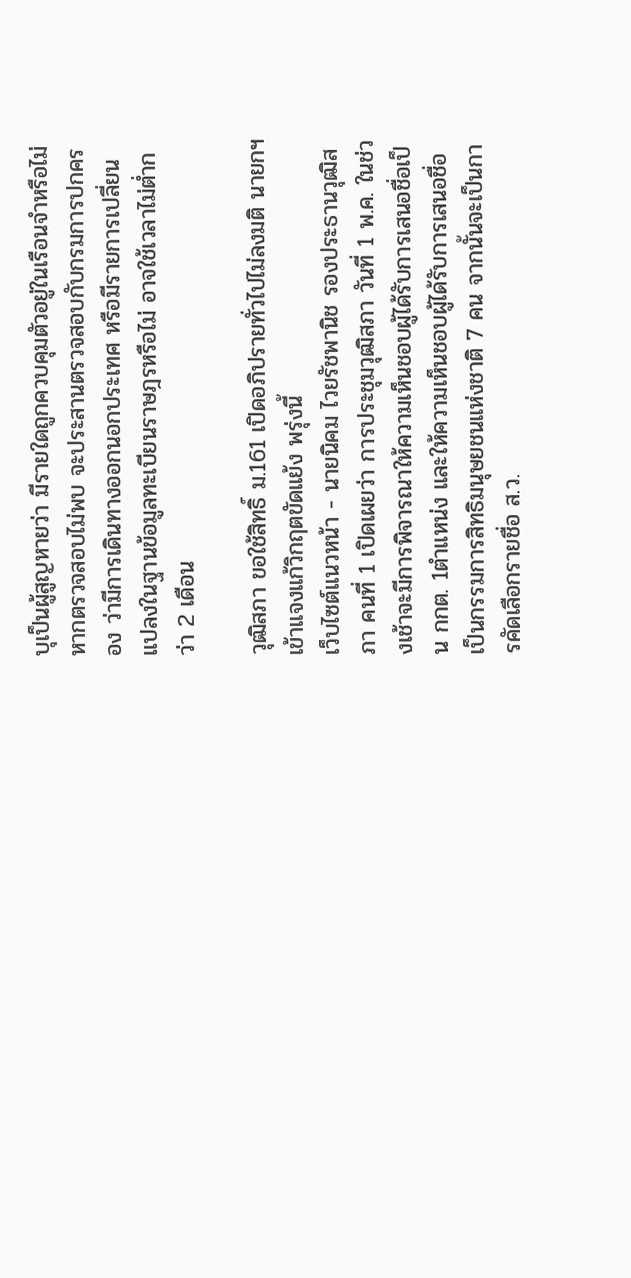บุเป็นผู้สูญหายว่า มีรายใดถูกควบคุมตัวอยู่ในเรือนจำหรือไม่ หากตรวจสอบไม่พบ จะประสานตรวจสอบกับกรมการปกครอง ว่ามีการเดินทางออกนอกประเทศ หรือมีรายการเปลี่ยนแปลงในฐานข้อมูลทะเบียนราษฎรหรือไม่ อาจใช้เวลาไม่ต่ำกว่า 2 เดือน

วุฒิสภา ขอใช้สิทธิ์ ม.161 เปิดอภิปรายทั่วไปไม่ลงมติ นายกฯเข้าแจงแก้วิกฤตขัดแย้ง พรุ่งนี้
เว็บไซต์แนวหน้า - นายนิคม ไวยรัชพานิช รองประธานวุฒิสภา คนที่ 1 เปิดเผยว่า การประชุมวุฒิสภา วันที่ 1 พ.ค. ในช่วงเช้าจะมีการพิจารณาให้ความเห็นชอบผู้ได้รับการเสนอชื่อเป็น กกต. 1ตำแหน่ง และให้ความเห็นชอบผู้ได้รับการเสนอชื่อเป็นกรรมการสิทธิมนุษยชนแห่งชาติ 7 คน จากนั้นจะเป็นการคัดเลือกรายชื่อ ส.ว.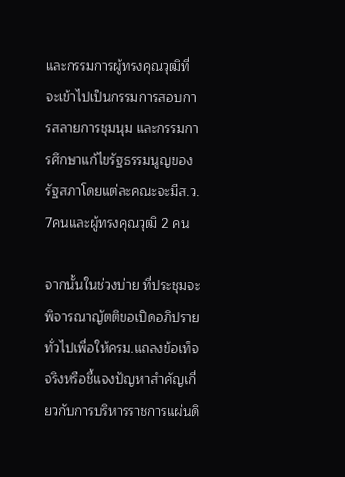และกรรมการผู้ทรงคุณวุฒิที่จะเข้าไปเป็นกรรมการสอบการสลายการชุมนุม และกรรมการศึกษาแก้ไขรัฐธรรมนูญของรัฐสภาโดยแต่ละคณะจะมีส.ว. 7คนและผู้ทรงคุณวุฒิ 2 คน

จากนั้นในช่วงบ่าย ที่ประชุมจะพิจารณาญัตติขอเปิดอภิปรายทั่วไปเพื่อให้ครม.แถลงข้อเท็จจริงหรือชี้แจงปัญหาสำคัญเกี่ยวกับการบริหารราชการแผ่นดิ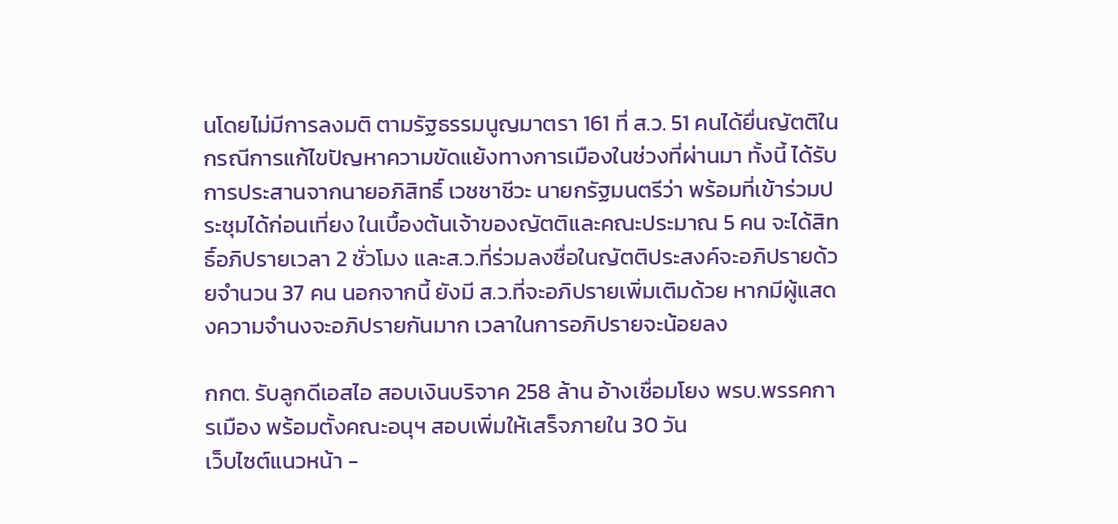นโดยไม่มีการลงมติ ตามรัฐธรรมนูญมาตรา 161 ที่ ส.ว. 51 คนได้ยื่นญัตติในกรณีการแก้ไขปัญหาความขัดแย้งทางการเมืองในช่วงที่ผ่านมา ทั้งนี้ ได้รับการประสานจากนายอภิสิทธิ์ เวชชาชีวะ นายกรัฐมนตรีว่า พร้อมที่เข้าร่วมประชุมได้ก่อนเที่ยง ในเบื้องต้นเจ้าของญัตติและคณะประมาณ 5 คน จะได้สิทธิ์อภิปรายเวลา 2 ชั่วโมง และส.ว.ที่ร่วมลงชื่อในญัตติประสงค์จะอภิปรายด้วยจำนวน 37 คน นอกจากนี้ ยังมี ส.ว.ที่จะอภิปรายเพิ่มเติมด้วย หากมีผู้แสดงความจำนงจะอภิปรายกันมาก เวลาในการอภิปรายจะน้อยลง

กกต. รับลูกดีเอสไอ สอบเงินบริจาค 258 ล้าน อ้างเชื่อมโยง พรบ.พรรคการเมือง พร้อมตั้งคณะอนุฯ สอบเพิ่มให้เสร็จภายใน 30 วัน
เว็บไซต์แนวหน้า -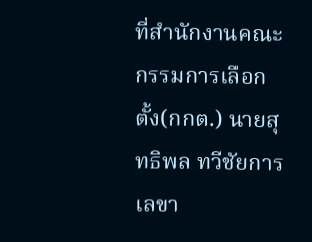ที่สำนักงานคณะกรรมการเลือกตั้ง(กกต.) นายสุทธิพล ทวีชัยการ เลขา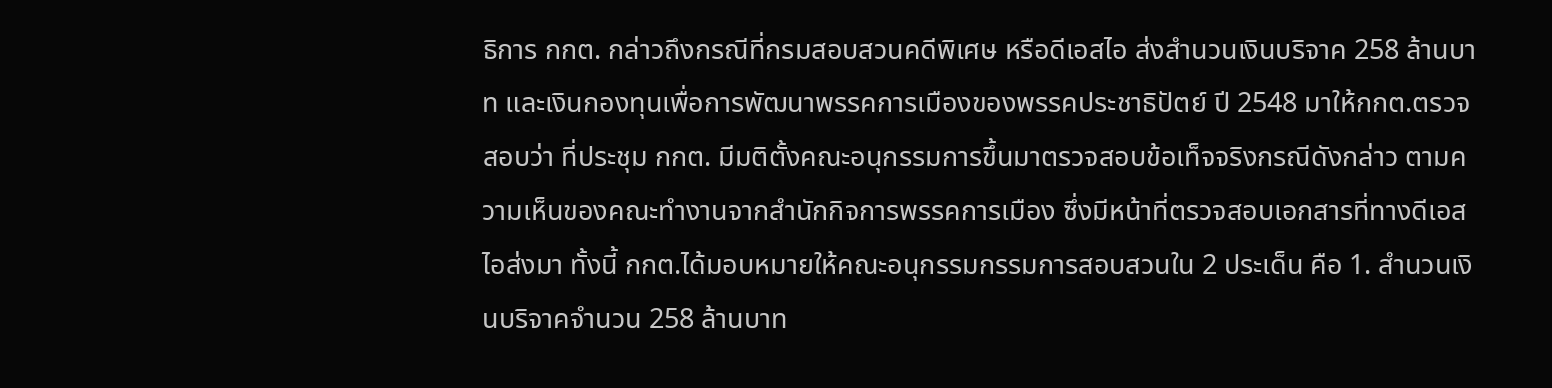ธิการ กกต. กล่าวถึงกรณีที่กรมสอบสวนคดีพิเศษ หรือดีเอสไอ ส่งสำนวนเงินบริจาค 258 ล้านบาท และเงินกองทุนเพื่อการพัฒนาพรรคการเมืองของพรรคประชาธิปัตย์ ปี 2548 มาให้กกต.ตรวจสอบว่า ที่ประชุม กกต. มีมติตั้งคณะอนุกรรมการขึ้นมาตรวจสอบข้อเท็จจริงกรณีดังกล่าว ตามความเห็นของคณะทำงานจากสำนักกิจการพรรคการเมือง ซึ่งมีหน้าที่ตรวจสอบเอกสารที่ทางดีเอสไอส่งมา ทั้งนี้ กกต.ได้มอบหมายให้คณะอนุกรรมกรรมการสอบสวนใน 2 ประเด็น คือ 1. สำนวนเงินบริจาคจำนวน 258 ล้านบาท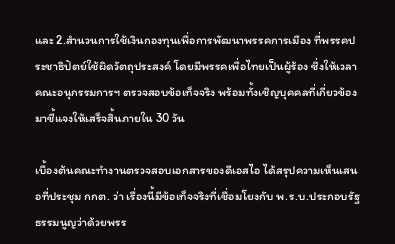และ 2.สำนวนการใช้เงินกองทุนเพื่อการพัฒนาพรรคการเมือง ที่พรรคประชาธิปัตย์ใช้ผิดวัตถุประสงค์ โดยมีพรรคเพื่อไทยเป็นผู้ร้อง ซึ่งให้เวลาคณะอนุกรรมการฯ ตรวจสอบข้อเท็จจริง พร้อมทั้งเชิญบุคคลที่เกี่ยวข้องมาชี้แจงให้เสร็จสิ้นภายใน 30 วัน

เบื้องต้นคณะทำงานตรวจสอบเอกสารของดีเอสไอ ได้สรุปความเห็นเสนอที่ประชุม กกต. ว่า เรื่องนี้มีข้อเท็จจริงที่เชื่อมโยงกับ พ.ร.บ.ประกอบรัฐธรรมนูญว่าด้วยพรร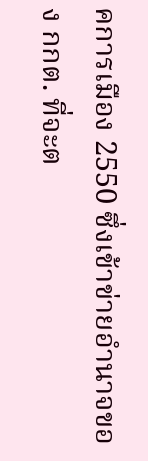คการเมือง 2550 ซึ่งเข้าข่ายอำนาจของ กกต. ที่จะต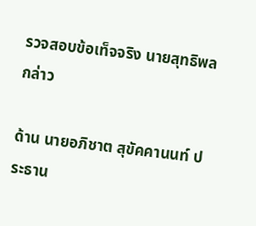รวจสอบข้อเท็จจริง นายสุทธิพล กล่าว

ด้าน นายอภิชาต สุขัคคานนท์ ประธาน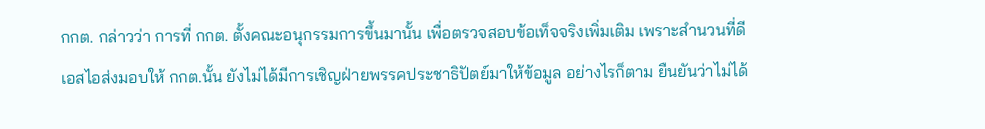กกต. กล่าวว่า การที่ กกต. ตั้งคณะอนุกรรมการขึ้นมานั้น เพื่อตรวจสอบข้อเท็จจริงเพิ่มเติม เพราะสำนวนที่ดีเอสไอส่งมอบให้ กกต.นั้น ยังไม่ได้มีการเชิญฝ่ายพรรคประชาธิปัตย์มาให้ข้อมูล อย่างไรก็ตาม ยืนยันว่าไม่ได้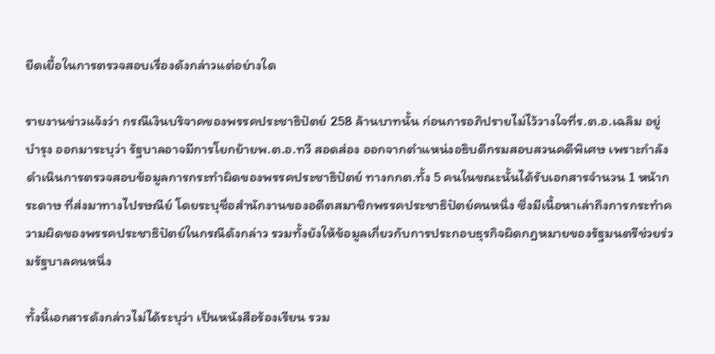ยืดเยื้อในการตรวจสอบเรื่องดังกล่าวแต่อย่างใด

รายงานข่าวแจ้งว่า กรณีเงินบริจาคของพรรคประชาธิปัตย์ 258 ล้านบาทนั้น ก่อนการอภิปรายไม่ไว้วางใจที่ร.ต.อ.เฉลิม อยู่บำรุง ออกมาระบุว่า รัฐบาลอาจมีการโยกย้ายพ.ต.อ.ทวี สอดส่อง ออกจากตำแหน่งอธิบดีกรมสอบสวนคดีพิเศษ เพราะกำลังดำเนินการตรวจสอบข้อมูลการกระทำผิดของพรรคประชาธิปัตย์ ทางกกต.ทั้ง 5 คนในขณะนั้นได้รับเอกสารจำนวน 1 หน้ากระดาษ ที่ส่งมาทางไปรษณีย์ โดยระบุชื่อสำนักงานของอดีตสมาชิกพรรคประชาธิปัตย์คนหนึ่ง ซึ่งมีเนื้อหาเล่าถึงการกระทำความผิดของพรรคประชาธิปัตย์ในกรณีดังกล่าว รวมทั้งยังให้ข้อมูลเกี่ยวกับการประกอบธุรกิจผิดกฎหมายของรัฐมนตรีช่วยร่วมรัฐบาลคนหนึ่ง

ทั้งนี้เอกสารดังกล่าวไม่ได้ระบุว่า เป็นหนังสือร้องเรียน รวม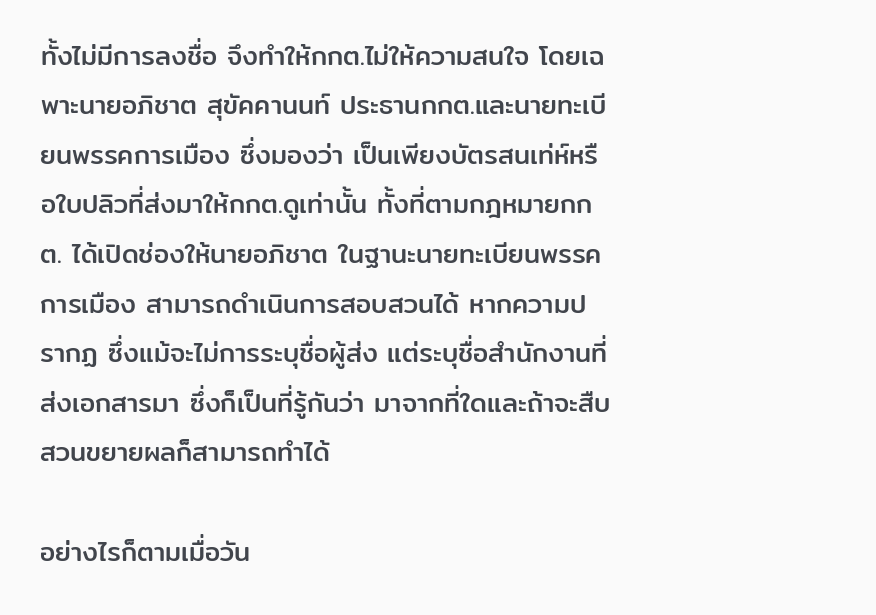ทั้งไม่มีการลงชื่อ จึงทำให้กกต.ไม่ให้ความสนใจ โดยเฉพาะนายอภิชาต สุขัคคานนท์ ประธานกกต.และนายทะเบียนพรรคการเมือง ซึ่งมองว่า เป็นเพียงบัตรสนเท่ห์หรือใบปลิวที่ส่งมาให้กกต.ดูเท่านั้น ทั้งที่ตามกฎหมายกกต. ได้เปิดช่องให้นายอภิชาต ในฐานะนายทะเบียนพรรคการเมือง สามารถดำเนินการสอบสวนได้ หากความปรากฏ ซึ่งแม้จะไม่การระบุชื่อผู้ส่ง แต่ระบุชื่อสำนักงานที่ส่งเอกสารมา ซึ่งก็เป็นที่รู้กันว่า มาจากที่ใดและถ้าจะสืบสวนขยายผลก็สามารถทำได้

อย่างไรก็ตามเมื่อวัน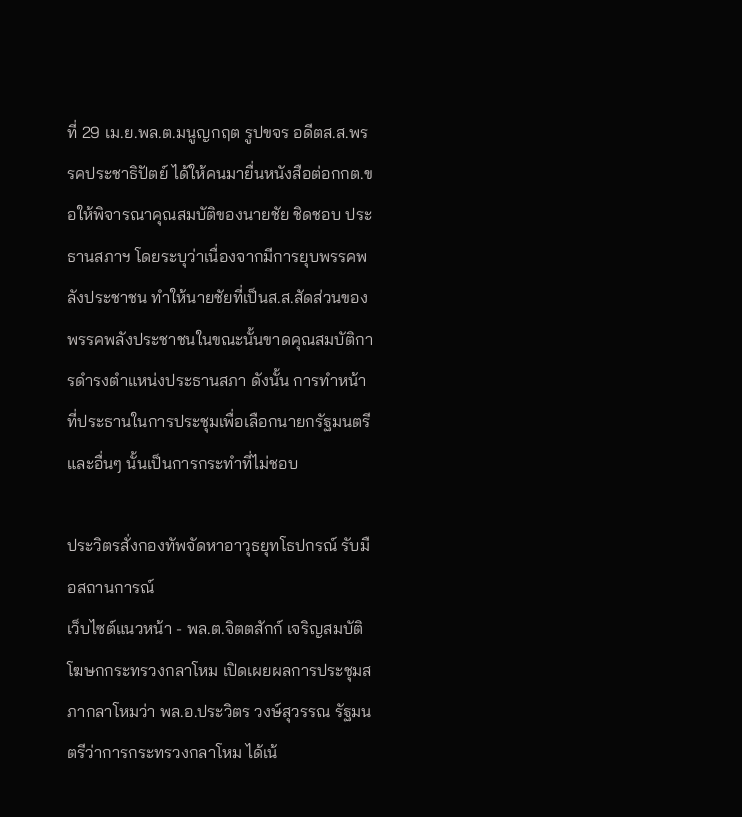ที่ 29 เม.ย.พล.ต.มนูญกฤต รูปขจร อดีตส.ส.พรรคประชาธิปัตย์ ได้ให้คนมายื่นหนังสือต่อกกต.ขอให้พิจารณาคุณสมบัติของนายชัย ชิดชอบ ประธานสภาฯ โดยระบุว่าเนื่องจากมีการยุบพรรคพลังประชาชน ทำให้นายชัยที่เป็นส.ส.สัดส่วนของพรรคพลังประชาชนในขณะนั้นขาดคุณสมบัติการดำรงตำแหน่งประธานสภา ดังนั้น การทำหน้าที่ประธานในการประชุมเพื่อเลือกนายกรัฐมนตรี และอื่นๆ นั้นเป็นการกระทำที่ไม่ชอบ

ประวิตรสั่งกองทัพจัดหาอาวุธยุทโธปกรณ์ รับมือสถานการณ์
เว็บไซต์แนวหน้า - พล.ต.จิตตสักก์ เจริญสมบัติ โฆษกกระทรวงกลาโหม เปิดเผยผลการประชุมสภากลาโหมว่า พล.อ.ประวิตร วงษ์สุวรรณ รัฐมนตรีว่าการกระทรวงกลาโหม ได้เน้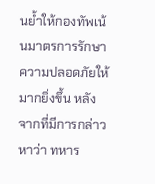นย้ำให้กองทัพเน้นมาตรการรักษาความปลอดภัยให้มากยิ่งขึ้น หลังจากที่มีการกล่าวหาว่า ทหาร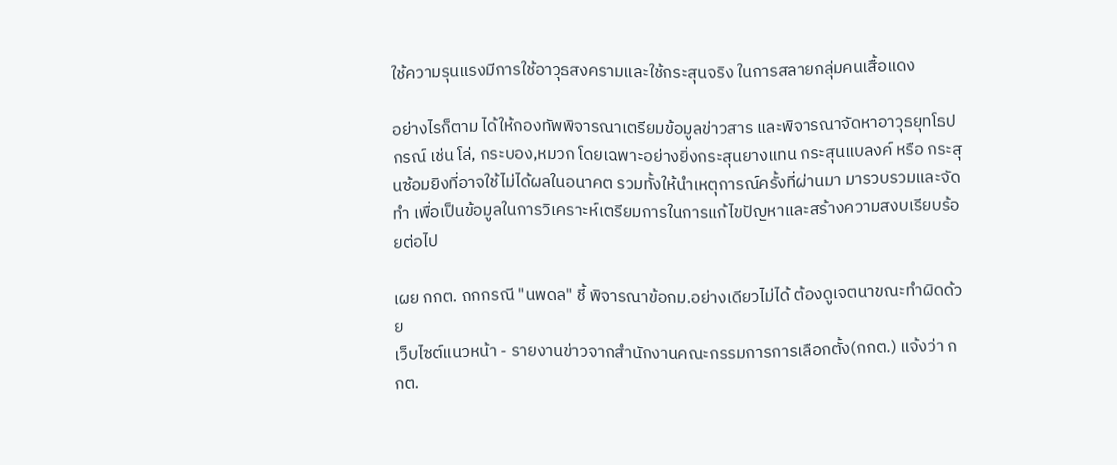ใช้ความรุนแรงมีการใช้อาวุธสงครามและใช้กระสุนจริง ในการสลายกลุ่มคนเสื้อแดง

อย่างไรก็ตาม ได้ให้กองทัพพิจารณาเตรียมข้อมูลข่าวสาร และพิจารณาจัดหาอาวุธยุทโธปกรณ์ เช่น โล่, กระบอง,หมวก โดยเฉพาะอย่างยิ่งกระสุนยางแทน กระสุนแบลงค์ หรือ กระสุนซ้อมยิงที่อาจใช้ไม่ได้ผลในอนาคต รวมทั้งให้นำเหตุการณ์ครั้งที่ผ่านมา มารวบรวมและจัดทำ เพื่อเป็นข้อมูลในการวิเคราะห์เตรียมการในการแก้ไขปัญหาและสร้างความสงบเรียบร้อยต่อไป

เผย กกต. ถกกรณี "นพดล" ชี้ พิจารณาข้อกม.อย่างเดียวไม่ได้ ต้องดูเจตนาขณะทำผิดด้วย
เว็บไซต์แนวหน้า - รายงานข่าวจากสำนักงานคณะกรรมการการเลือกตั้ง(กกต.) แจ้งว่า กกต.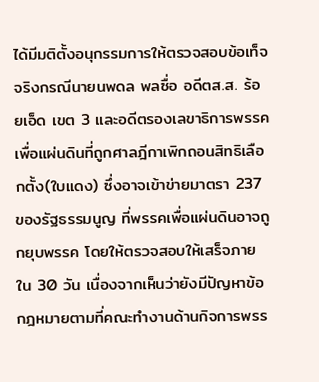ได้มีมติตั้งอนุกรรมการให้ตรวจสอบข้อเท็จจริงกรณีนายนพดล พลซื่อ อดีตส.ส. ร้อยเอ็ด เขต 3 และอดีตรองเลขาธิการพรรคเพื่อแผ่นดินที่ถูกศาลฎีกาเพิกถอนสิทธิเลือกตั้ง(ใบแดง) ซึ่งอาจเข้าข่ายมาตรา 237 ของรัฐธรรมนูญ ที่พรรคเพื่อแผ่นดินอาจถูกยุบพรรค โดยให้ตรวจสอบให้เสร็จภายใน 30 วัน เนื่องจากเห็นว่ายังมีปัญหาข้อกฎหมายตามที่คณะทำงานด้านกิจการพรร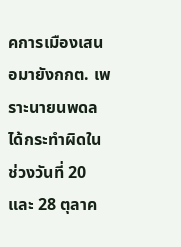คการเมืองเสนอมายังกกต. เพราะนายนพดลได้กระทำผิดในช่วงวันที่ 20 และ 28 ตุลาค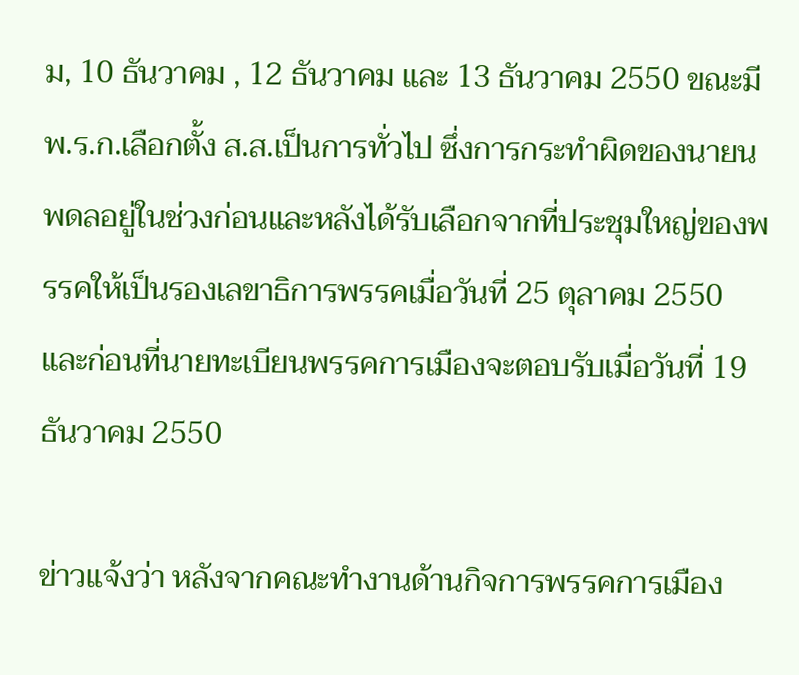ม, 10 ธันวาคม , 12 ธันวาคม และ 13 ธันวาคม 2550 ขณะมี พ.ร.ก.เลือกตั้ง ส.ส.เป็นการทั่วไป ซึ่งการกระทำผิดของนายนพดลอยู่ในช่วงก่อนและหลังได้รับเลือกจากที่ประชุมใหญ่ของพรรคให้เป็นรองเลขาธิการพรรคเมื่อวันที่ 25 ตุลาคม 2550 และก่อนที่นายทะเบียนพรรคการเมืองจะตอบรับเมื่อวันที่ 19 ธันวาคม 2550

ข่าวแจ้งว่า หลังจากคณะทำงานด้านกิจการพรรคการเมือง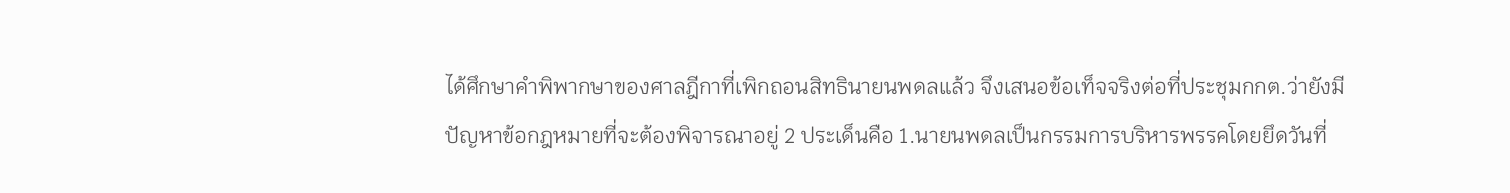ได้ศึกษาคำพิพากษาของศาลฎีกาที่เพิกถอนสิทธินายนพดลแล้ว จึงเสนอข้อเท็จจริงต่อที่ประชุมกกต.ว่ายังมีปัญหาข้อกฎหมายที่จะต้องพิจารณาอยู่ 2 ประเด็นคือ 1.นายนพดลเป็นกรรมการบริหารพรรคโดยยึดวันที่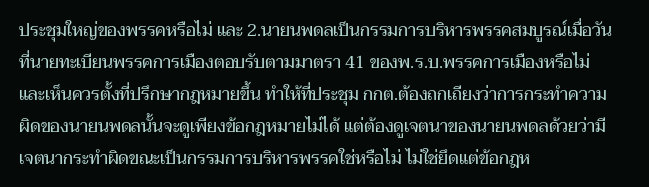ประชุมใหญ่ของพรรคหรือไม่ และ 2.นายนพดลเป็นกรรมการบริหารพรรคสมบูรณ์เมื่อวันที่นายทะเบียนพรรคการเมืองตอบรับตามมาตรา 41 ของพ.ร.บ.พรรคการเมืองหรือไม่ และเห็นควรตั้งที่ปรึกษากฎหมายขึ้น ทำให้ที่ประชุม กกต.ต้องถกเถียงว่าการกระทำความผิดของนายนพดลนั้นจะดูเพียงข้อกฎหมายไม่ได้ แต่ต้องดูเจตนาของนายนพดลด้วยว่ามีเจตนากระทำผิดขณะเป็นกรรมการบริหารพรรคใช่หรือไม่ ไม่ใช่ยึดแต่ข้อกฎห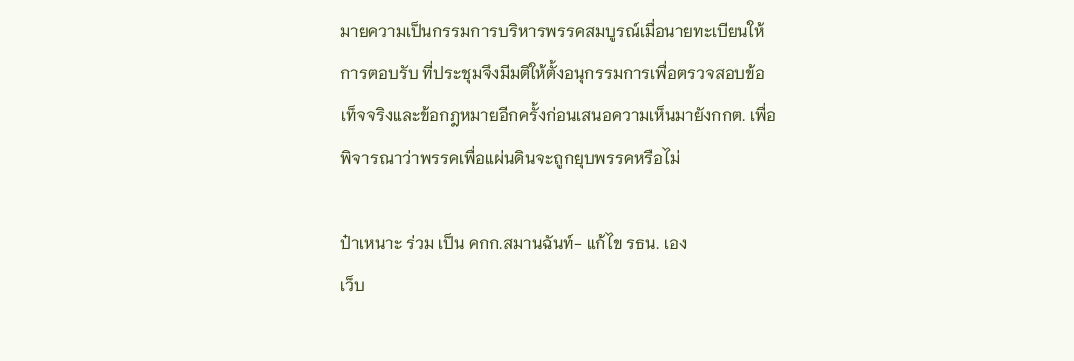มายความเป็นกรรมการบริหารพรรคสมบูรณ์เมื่อนายทะเบียนให้การตอบรับ ที่ประชุมจึงมีมติให้ตั้งอนุกรรมการเพื่อตรวจสอบข้อเท็จจริงและข้อกฎหมายอีกครั้งก่อนเสนอความเห็นมายังกกต. เพื่อพิจารณาว่าพรรคเพื่อแผ่นดินจะถูกยุบพรรคหรือไม่

ป๋าเหนาะ ร่วม เป็น คกก.สมานฉันท์- แก้ไข รธน. เอง
เว็บ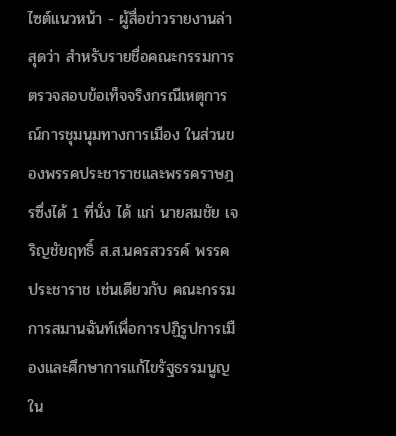ไซต์แนวหน้า - ผู้สื่อข่าวรายงานล่าสุดว่า สำหรับรายชื่อคณะกรรมการตรวจสอบข้อเท็จจริงกรณีเหตุการณ์การชุมนุมทางการเมือง ในส่วนของพรรคประชาราชและพรรคราษฎรซึ่งได้ 1 ที่นั่ง ได้ แก่ นายสมชัย เจริญชัยฤทธิ์ ส.ส.นครสวรรค์ พรรคประชาราช เช่นเดียวกับ คณะกรรมการสมานฉันท์เพื่อการปฏิรูปการเมืองและศึกษาการแก้ไขรัฐธรรมนูญ ใน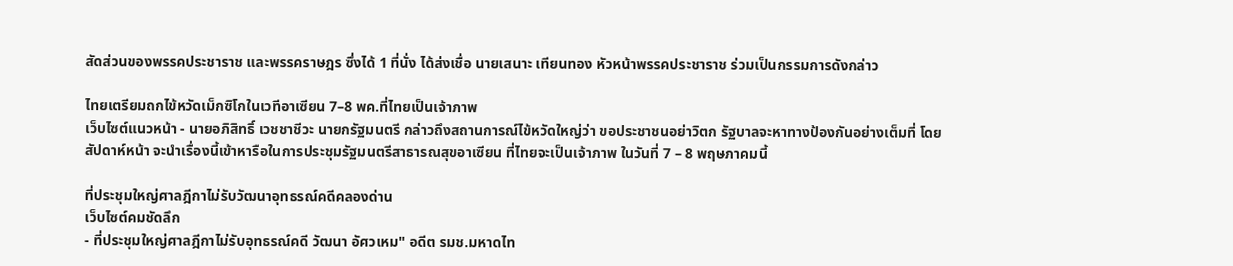สัดส่วนของพรรคประชาราช และพรรคราษฎร ซึ่งได้ 1 ที่นั่ง ได้ส่งเชื่อ นายเสนาะ เทียนทอง หัวหน้าพรรคประชาราช ร่วมเป็นกรรมการดังกล่าว

ไทยเตรียมถกไข้หวัดเม็กซิโกในเวทีอาเซียน 7–8 พค.ที่ไทยเป็นเจ้าภาพ
เว็บไซต์แนวหน้า - นายอภิสิทธิ์ เวชชาชีวะ นายกรัฐมนตรี กล่าวถึงสถานการณ์ไข้หวัดใหญ่ว่า ขอประชาชนอย่าวิตก รัฐบาลจะหาทางป้องกันอย่างเต็มที่ โดยสัปดาห์หน้า จะนำเรื่องนี้เข้าหารือในการประชุมรัฐมนตรีสาธารณสุขอาเซียน ที่ไทยจะเป็นเจ้าภาพ ในวันที่ 7 – 8 พฤษภาคมนี้

ที่ประชุมใหญ่ศาลฎีกาไม่รับวัฒนาอุทธรณ์คดีคลองด่าน
เว็บไซต์คมชัดลึก
- ที่ประชุมใหญ่ศาลฎีกาไม่รับอุทธรณ์คดี วัฒนา อัศวเหม" อดีต รมช.มหาดไท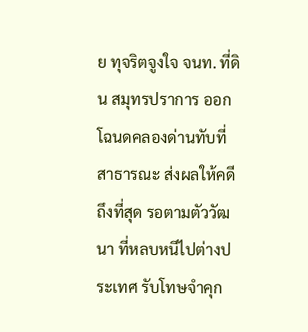ย ทุจริตจูงใจ จนท. ที่ดิน สมุทรปราการ ออกโฉนดคลองด่านทับที่สาธารณะ ส่งผลให้คดีถึงที่สุด รอตามตัววัฒนา ที่หลบหนีไปต่างประเทศ รับโทษจำคุก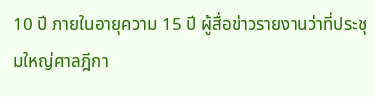10 ปี ภายในอายุความ 15 ปี ผู้สื่อข่าวรายงานว่าที่ประชุมใหญ่ศาลฎีกา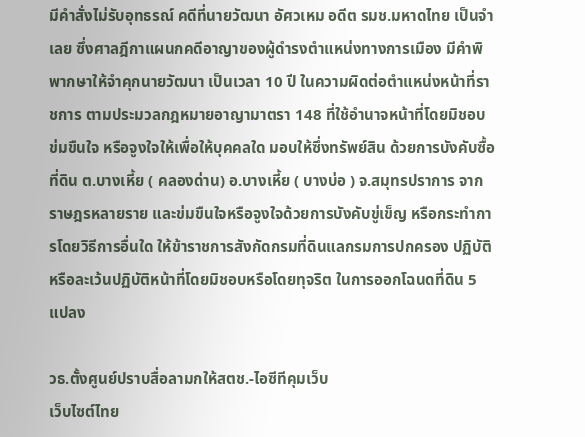มีคำสั่งไม่รับอุทธรณ์ คดีที่นายวัฒนา อัศวเหม อดีต รมช.มหาดไทย เป็นจำเลย ซึ่งศาลฎีกาแผนกคดีอาญาของผู้ดำรงตำแหน่งทางการเมือง มีคำพิพากษาให้จำคุกนายวัฒนา เป็นเวลา 10 ปี ในความผิดต่อตำแหน่งหน้าที่ราชการ ตามประมวลกฎหมายอาญามาตรา 148 ที่ใช้อำนาจหน้าที่โดยมิชอบ ข่มขืนใจ หรือจูงใจให้เพื่อให้บุคคลใด มอบให้ซึ่งทรัพย์สิน ด้วยการบังคับซื้อที่ดิน ต.บางเหี้ย ( คลองด่าน) อ.บางเหี้ย ( บางบ่อ ) จ.สมุทรปราการ จากราษฎรหลายราย และข่มขืนใจหรือจูงใจด้วยการบังคับขู่เข็ญ หรือกระทำการโดยวิธีการอื่นใด ให้ข้าราชการสังกัดกรมที่ดินแลกรมการปกครอง ปฏิบัติหรือละเว้นปฏิบัติหน้าที่โดยมิชอบหรือโดยทุจริต ในการออกโฉนดที่ดิน 5 แปลง

วธ.ตั้งศูนย์ปราบสื่อลามกให้สตช.-ไอซีทีคุมเว็บ
เว็บไซต์ไทย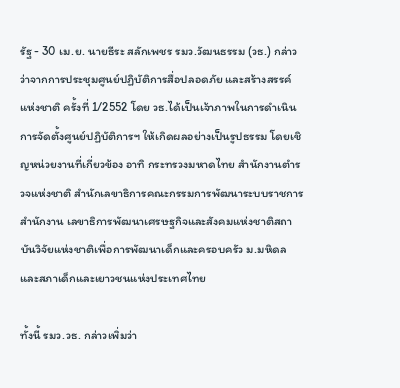รัฐ - 30 เม.ย. นายธีระ สลักเพชร รมว.วัฒนธรรม (วธ.) กล่าวว่าจากการประชุมศูนย์ปฏิบัติการสื่อปลอดภัย และสร้างสรรค์แห่งชาติ ครั้งที่ 1/2552 โดย วธ.ได้เป็นเจ้าภาพในการดำเนินการจัดตั้งศูนย์ปฏิบัติการฯ ให้เกิดผลอย่างเป็นรูปธรรม โดยเชิญหน่วยงานที่เกี่ยวข้อง อาทิ กระทรวงมหาดไทย สำนักงานตำรวจแห่งชาติ สำนักเลขาธิการคณะกรรมการพัฒนาระบบราชการสำนักงาน เลขาธิการพัฒนาเศรษฐกิจและสังคมแห่งชาติสถาบันวิจัยแห่งชาติเพื่อการพัฒนาเด็กและครอบครัว ม.มหิดล และสภาเด็กและเยาวชนแห่งประเทศไทย

ทั้งนี้ รมว.วธ. กล่าวเพิ่มว่า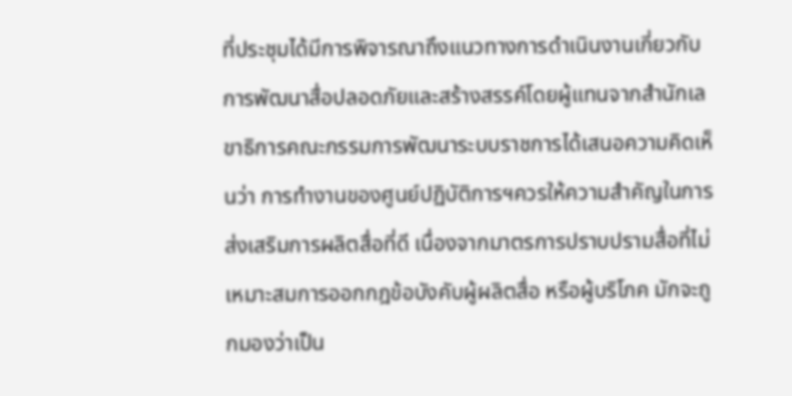ที่ประชุมได้มีการพิจารณาถึงแนวทางการดำเนินงานเกี่ยวกับการพัฒนาสื่อปลอดภัยและสร้างสรรค์โดยผู้แทนจากสำนักเลขาธิการคณะกรรมการพัฒนาระบบราชการได้เสนอความคิดเห็นว่า การทำงานของศูนย์ปฏิบัติการฯควรให้ความสำคัญในการส่งเสริมการผลิตสื่อที่ดี เนื่องจากมาตรการปราบปรามสื่อที่ไม่เหมาะสมการออกกฎข้อบังคับผู้ผลิตสื่อ หรือผู้บริโภค มักจะถูกมองว่าเป็น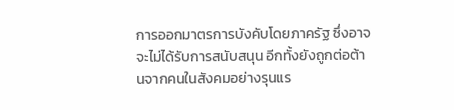การออกมาตรการบังคับโดยภาครัฐ ซึ่งอาจจะไม่ได้รับการสนับสนุน อีกทั้งยังถูกต่อต้านจากคนในสังคมอย่างรุนแร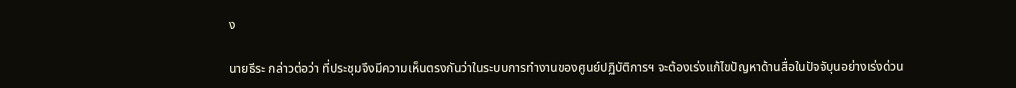ง

นายธีระ กล่าวต่อว่า ที่ประชุมจึงมีความเห็นตรงกันว่าในระบบการทำงานของศูนย์ปฏิบัติการฯ จะต้องเร่งแก้ไขปัญหาด้านสื่อในปัจจับุนอย่างเร่งด่วน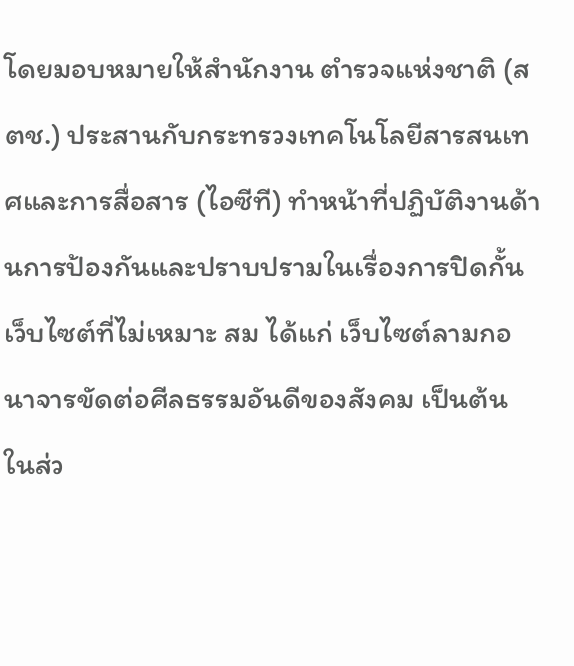โดยมอบหมายให้สำนักงาน ตำรวจแห่งชาติ (สตช.) ประสานกับกระทรวงเทคโนโลยีสารสนเทศและการสื่อสาร (ไอซีที) ทำหน้าที่ปฏิบัติงานด้านการป้องกันและปราบปรามในเรื่องการปิดกั้นเว็บไซต์ที่ไม่เหมาะ สม ได้แก่ เว็บไซต์ลามกอนาจารขัดต่อศีลธรรมอันดีของสังคม เป็นต้น ในส่ว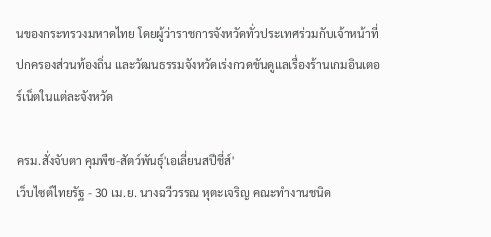นของกระทรวงมหาดไทย โดยผู้ว่าราชการจังหวัดทั่วประเทศร่วมกับเจ้าหน้าที่ปกครองส่วนท้องถิ่น และวัฒนธรรมจังหวัดเร่งกวดขันดูแลเรื่องร้านเกมอินเตอร์เน็ตในแต่ละจังหวัด

ครม.สั่งจับตา คุมพืช-สัตว์พันธุ์'เอเลี่ยนสปีชี่ส์'
เว็บไซต์ไทยรัฐ - 30 เม.ย. นางฉวีวรรณ หุตะเจริญ คณะทำงานชนิด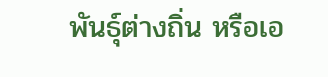พันธุ์ต่างถิ่น หรือเอ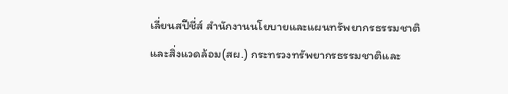เลี่ยนสปีชี่ส์ สำนักงานนโยบายและแผนทรัพยากรธรรมชาติและสิ่งแวดล้อม(สผ.) กระทรวงทรัพยากรธรรมชาติและ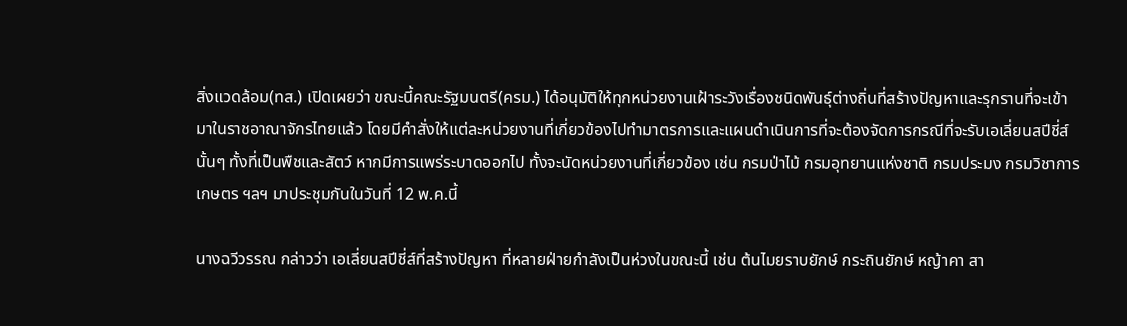สิ่งแวดล้อม(ทส.) เปิดเผยว่า ขณะนี้คณะรัฐมนตรี(ครม.) ได้อนุมัติให้ทุกหน่วยงานเฝ้าระวังเรื่องชนิดพันธุ์ต่างถิ่นที่สร้างปัญหาและรุกรานที่จะเข้ามาในราชอาณาจักรไทยแล้ว โดยมีคำสั่งให้แต่ละหน่วยงานที่เกี่ยวข้องไปทำมาตรการและแผนดำเนินการที่จะต้องจัดการกรณีที่จะรับเอเลี่ยนสปีชี่ส์นั้นๆ ทั้งที่เป็นพืชและสัตว์ หากมีการแพร่ระบาดออกไป ทั้งจะนัดหน่วยงานที่เกี่ยวข้อง เช่น กรมป่าไม้ กรมอุทยานแห่งชาติ กรมประมง กรมวิชาการเกษตร ฯลฯ มาประชุมกันในวันที่ 12 พ.ค.นี้

นางฉวีวรรณ กล่าวว่า เอเลี่ยนสปีชี่ส์ที่สร้างปัญหา ที่หลายฝ่ายกำลังเป็นห่วงในขณะนี้ เช่น ต้นไมยราบยักษ์ กระถินยักษ์ หญ้าคา สา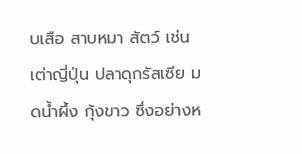บเสือ สาบหมา สัตว์ เช่น เต่าญี่ปุ่น ปลาดุกรัสเซีย มดน้ำผึ้ง กุ้งขาว ซึ่งอย่างห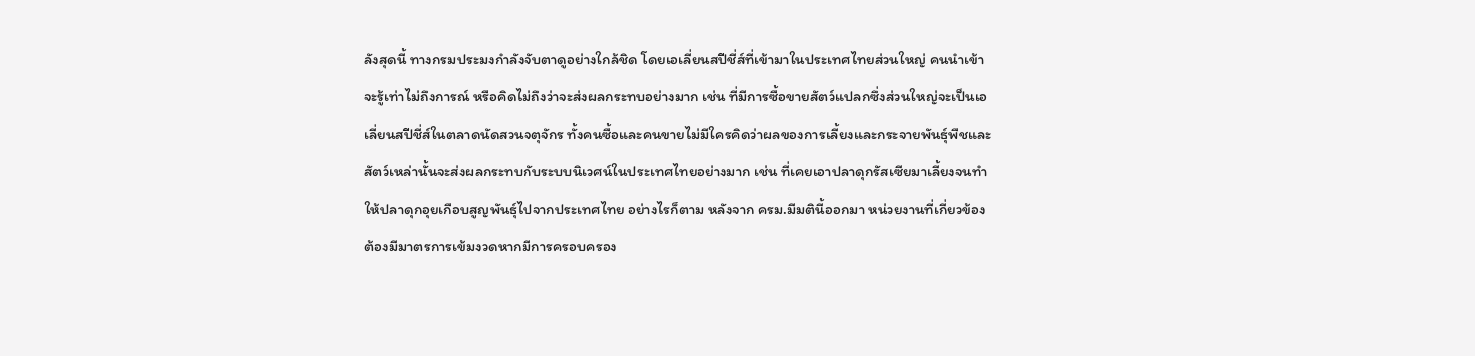ลังสุดนี้ ทางกรมประมงกำลังจับตาดูอย่างใกล้ชิด โดยเอเลี่ยนสปีชี่ส์ที่เข้ามาในประเทศไทยส่วนใหญ่ คนนำเข้าจะรู้เท่าไม่ถึงการณ์ หรือคิดไม่ถึงว่าจะส่งผลกระทบอย่างมาก เช่น ที่มีการซื้อขายสัตว์แปลกซึ่งส่วนใหญ่จะเป็นเอเลี่ยนสปีชี่ส์ในตลาดนัดสวนจตุจักร ทั้งคนซื้อและคนขายไม่มีใครคิดว่าผลของการเลี้ยงและกระจายพันธุ์พืชและสัตว์เหล่านั้นจะส่งผลกระทบกับระบบนิเวศน์ในประเทศไทยอย่างมาก เช่น ที่เคยเอาปลาดุกรัสเซียมาเลี้ยงจนทำให้ปลาดุกอุยเกือบสูญพันธุ์ไปจากประเทศไทย อย่างไรก็ตาม หลังจาก ครม.มีมตินี้ออกมา หน่วยงานที่เกี่ยวข้องต้องมีมาตรการเข้มงวดหากมีการครอบครอง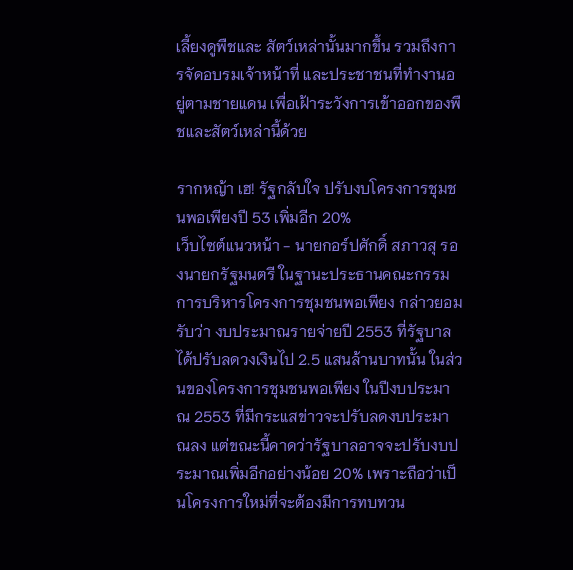เลี้ยงดูพืชและ สัตว์เหล่านั้นมากขึ้น รวมถึงการจัดอบรมเจ้าหน้าที่ และประชาชนที่ทำงานอยู่ตามชายแดน เพื่อเฝ้าระวังการเข้าออกของพืชและสัตว์เหล่านี้ด้วย

รากหญ้า เฮ! รัฐกลับใจ ปรับงบโครงการชุมชนพอเพียงปี 53 เพิ่มอีก 20%
เว็บไซต์แนวหน้า - นายกอร์ปศักดิ์ สภาวสุ รองนายกรัฐมนตรี ในฐานะประธานคณะกรรมการบริหารโครงการชุมชนพอเพียง กล่าวยอมรับว่า งบประมาณรายจ่ายปี 2553 ที่รัฐบาลได้ปรับลดวงเงินไป 2.5 แสนล้านบาทนั้น ในส่วนของโครงการชุมชนพอเพียง ในปีงบประมาณ 2553 ที่มีกระแสข่าวจะปรับลดงบประมาณลง แต่ขณะนี้คาดว่ารัฐบาลอาจจะปรับงบประมาณเพิ่มอีกอย่างน้อย 20% เพราะถือว่าเป็นโครงการใหม่ที่จะต้องมีการทบทวน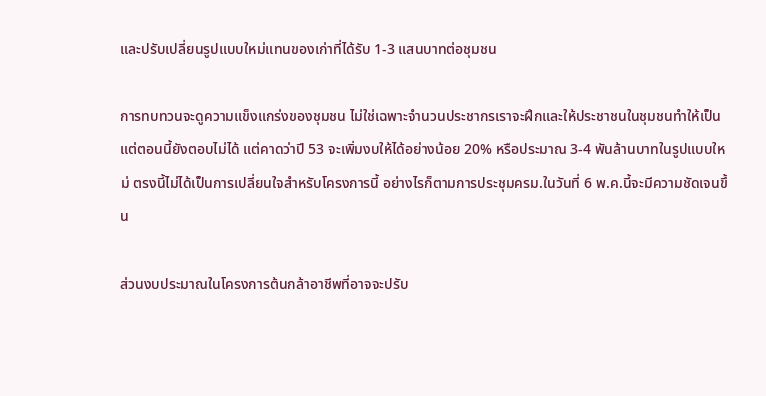และปรับเปลี่ยนรูปแบบใหม่แทนของเก่าที่ได้รับ 1-3 แสนบาทต่อชุมชน

การทบทวนจะดูความแข็งแกร่งของชุมชน ไม่ใช่เฉพาะจำนวนประชากรเราจะฝึกและให้ประชาชนในชุมชนทำให้เป็น แต่ตอนนี้ยังตอบไม่ได้ แต่คาดว่าปี 53 จะเพิ่มงบให้ได้อย่างน้อย 20% หรือประมาณ 3-4 พันล้านบาทในรูปแบบใหม่ ตรงนี้ไม่ได้เป็นการเปลี่ยนใจสำหรับโครงการนี้ อย่างไรก็ตามการประชุมครม.ในวันที่ 6 พ.ค.นี้จะมีความชัดเจนขึ้น

ส่วนงบประมาณในโครงการต้นกล้าอาชีพที่อาจจะปรับ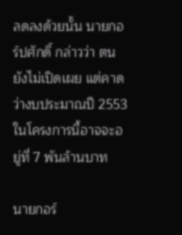ลดลงด้วยนั้น นายกอร์ปศักดิ์ กล่าวว่า ตนยังไม่เปิดเผย แต่คาดว่างบประมาณปี 2553 ในโครงการนี้อาจจะอยู่ที่ 7 พันล้านบาท

นายกอร์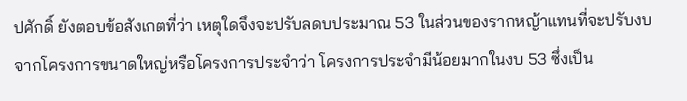ปศักดิ์ ยังตอบข้อสังเกตที่ว่า เหตุใดจึงจะปรับลดบประมาณ 53 ในส่วนของรากหญ้าแทนที่จะปรับงบจากโครงการขนาดใหญ่หรือโครงการประจำว่า โครงการประจำมีน้อยมากในงบ 53 ซึ่งเป็น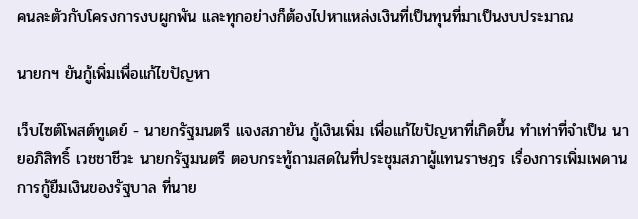คนละตัวกับโครงการงบผูกพัน และทุกอย่างก็ต้องไปหาแหล่งเงินที่เป็นทุนที่มาเป็นงบประมาณ

นายกฯ ยันกู้เพิ่มเพื่อแก้ไขปัญหา

เว็บไซต์โพสต์ทูเดย์ - นายกรัฐมนตรี แจงสภายัน กู้เงินเพิ่ม เพื่อแก้ไขปัญหาที่เกิดขึ้น ทำเท่าที่จำเป็น นายอภิสิทธิ์ เวชชาชีวะ นายกรัฐมนตรี ตอบกระทู้ถามสดในที่ประชุมสภาผู้แทนราษฎร เรื่องการเพิ่มเพดานการกู้ยืมเงินของรัฐบาล ที่นาย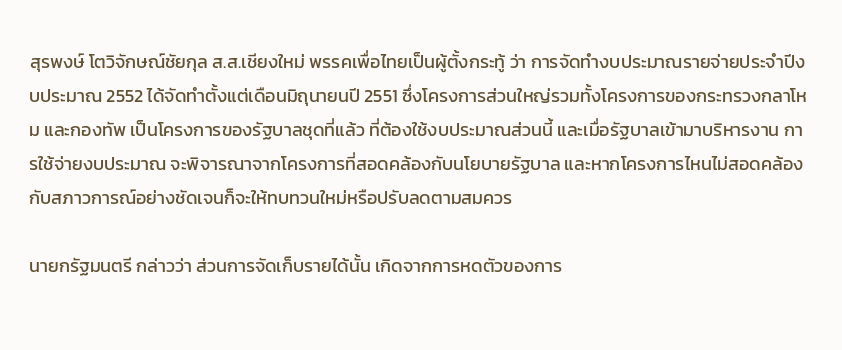สุรพงษ์ โตวิจักษณ์ชัยกุล ส.ส.เชียงใหม่ พรรคเพื่อไทยเป็นผู้ตั้งกระทู้ ว่า การจัดทำงบประมาณรายจ่ายประจำปีงบประมาณ 2552 ได้จัดทำตั้งแต่เดือนมิถุนายนปี 2551 ซึ่งโครงการส่วนใหญ่รวมทั้งโครงการของกระทรวงกลาโหม และกองทัพ เป็นโครงการของรัฐบาลชุดที่แล้ว ที่ต้องใช้งบประมาณส่วนนี้ และเมื่อรัฐบาลเข้ามาบริหารงาน การใช้จ่ายงบประมาณ จะพิจารณาจากโครงการที่สอดคล้องกับนโยบายรัฐบาล และหากโครงการไหนไม่สอดคล้องกับสภาวการณ์อย่างชัดเจนก็จะให้ทบทวนใหม่หรือปรับลดตามสมควร

นายกรัฐมนตรี กล่าวว่า ส่วนการจัดเก็บรายได้นั้น เกิดจากการหดตัวของการ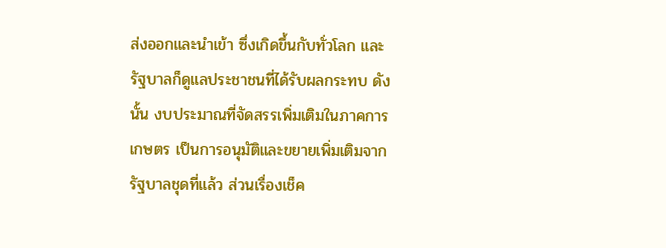ส่งออกและนำเข้า ซึ่งเกิดขึ้นกับทั่วโลก และรัฐบาลก็ดูแลประชาชนที่ได้รับผลกระทบ ดังนั้น งบประมาณที่จัดสรรเพิ่มเติมในภาคการเกษตร เป็นการอนุมัติและขยายเพิ่มเติมจากรัฐบาลชุดที่แล้ว ส่วนเรื่องเช็ค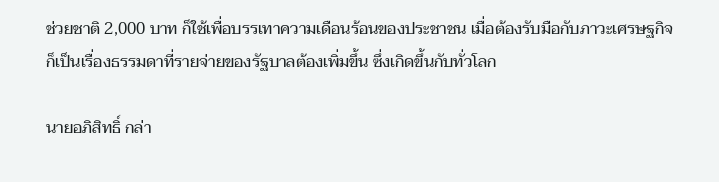ช่วยชาติ 2,000 บาท ก็ใช้เพื่อบรรเทาความเดือนร้อนของประชาชน เมื่อต้องรับมือกับภาวะเศรษฐกิจก็เป็นเรื่องธรรมดาที่รายจ่ายของรัฐบาลต้องเพิ่มขึ้น ซึ่งเกิดขึ้นกับทั่วโลก

นายอภิสิทธิ์ กล่า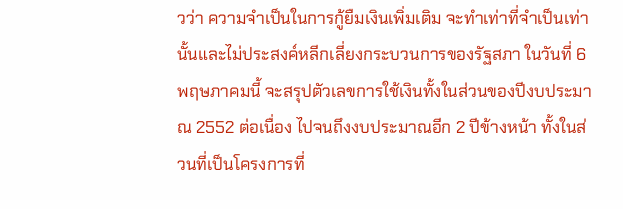วว่า ความจำเป็นในการกู้ยืมเงินเพิ่มเติม จะทำเท่าที่จำเป็นเท่านั้นและไม่ประสงค์หลีกเลี่ยงกระบวนการของรัฐสภา ในวันที่ 6 พฤษภาคมนี้ จะสรุปตัวเลขการใช้เงินทั้งในส่วนของปีงบประมาณ 2552 ต่อเนื่อง ไปจนถึงงบประมาณอีก 2 ปีข้างหน้า ทั้งในส่วนที่เป็นโครงการที่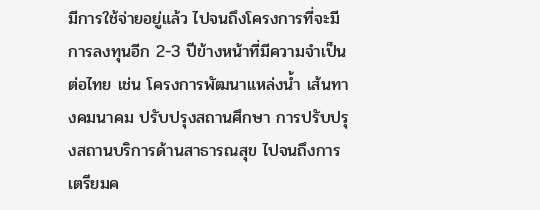มีการใช้จ่ายอยู่แล้ว ไปจนถึงโครงการที่จะมีการลงทุนอีก 2-3 ปีข้างหน้าที่มีความจำเป็นต่อไทย เช่น โครงการพัฒนาแหล่งน้ำ เส้นทางคมนาคม ปรับปรุงสถานศึกษา การปรับปรุงสถานบริการด้านสาธารณสุข ไปจนถึงการเตรียมค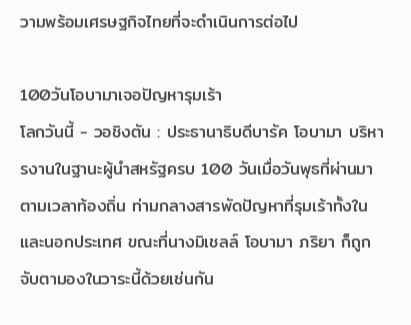วามพร้อมเศรษฐกิจไทยที่จะดำเนินการต่อไป

100วันโอบามาเจอปัญหารุมเร้า
โลกวันนี้ - วอชิงตัน : ประธานาธิบดีบารัค โอบามา บริหารงานในฐานะผู้นำสหรัฐครบ 100 วันเมื่อวันพุธที่ผ่านมาตามเวลาท้องถิ่น ท่ามกลางสารพัดปัญหาที่รุมเร้าทั้งในและนอกประเทศ ขณะที่นางมิเชลล์ โอบามา ภริยา ก็ถูกจับตามองในวาระนี้ด้วยเช่นกัน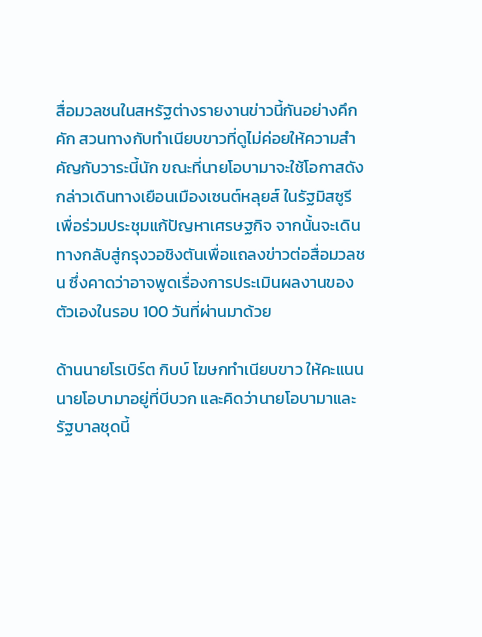สื่อมวลชนในสหรัฐต่างรายงานข่าวนี้กันอย่างคึกคัก สวนทางกับทำเนียบขาวที่ดูไม่ค่อยให้ความสำคัญกับวาระนี้นัก ขณะที่นายโอบามาจะใช้โอกาสดังกล่าวเดินทางเยือนเมืองเซนต์หลุยส์ ในรัฐมิสซูรี เพื่อร่วมประชุมแก้ปัญหาเศรษฐกิจ จากนั้นจะเดินทางกลับสู่กรุงวอชิงตันเพื่อแถลงข่าวต่อสื่อมวลชน ซึ่งคาดว่าอาจพูดเรื่องการประเมินผลงานของตัวเองในรอบ 100 วันที่ผ่านมาด้วย

ด้านนายโรเบิร์ต กิบบ์ โฆษกทำเนียบขาว ให้คะแนนนายโอบามาอยู่ที่บีบวก และคิดว่านายโอบามาและรัฐบาลชุดนี้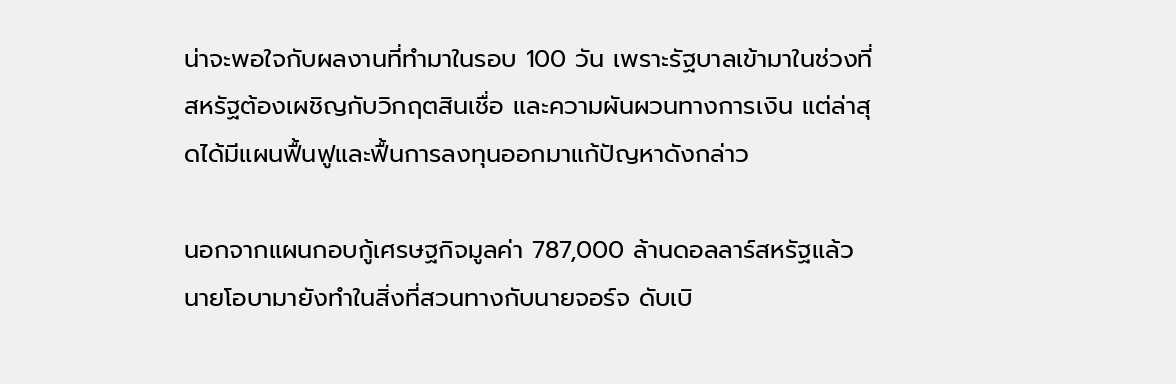น่าจะพอใจกับผลงานที่ทำมาในรอบ 100 วัน เพราะรัฐบาลเข้ามาในช่วงที่สหรัฐต้องเผชิญกับวิกฤตสินเชื่อ และความผันผวนทางการเงิน แต่ล่าสุดได้มีแผนฟื้นฟูและฟื้นการลงทุนออกมาแก้ปัญหาดังกล่าว

นอกจากแผนกอบกู้เศรษฐกิจมูลค่า 787,000 ล้านดอลลาร์สหรัฐแล้ว นายโอบามายังทำในสิ่งที่สวนทางกับนายจอร์จ ดับเบิ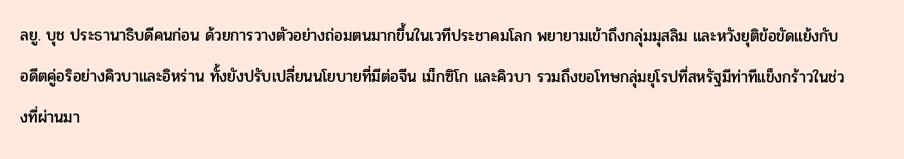ลยู. บุช ประธานาธิบดีคนก่อน ด้วยการวางตัวอย่างถ่อมตนมากขึ้นในเวทีประชาคมโลก พยายามเข้าถึงกลุ่มมุสลิม และหวังยุติข้อขัดแย้งกับอดีตคู่อริอย่างคิวบาและอิหร่าน ทั้งยังปรับเปลี่ยนนโยบายที่มีต่อจีน เม็กซิโก และคิวบา รวมถึงขอโทษกลุ่มยุโรปที่สหรัฐมีท่าทีแข็งกร้าวในช่วงที่ผ่านมา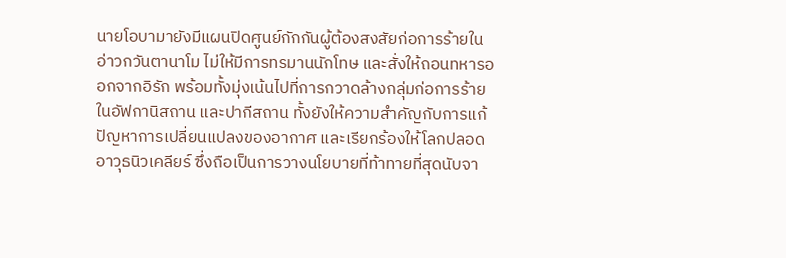นายโอบามายังมีแผนปิดศูนย์กักกันผู้ต้องสงสัยก่อการร้ายในอ่าวกวันตานาโม ไม่ให้มีการทรมานนักโทษ และสั่งให้ถอนทหารออกจากอิรัก พร้อมทั้งมุ่งเน้นไปที่การกวาดล้างกลุ่มก่อการร้ายในอัฟกานิสถาน และปากีสถาน ทั้งยังให้ความสำคัญกับการแก้ปัญหาการเปลี่ยนแปลงของอากาศ และเรียกร้องให้โลกปลอดอาวุธนิวเคลียร์ ซึ่งถือเป็นการวางนโยบายที่ท้าทายที่สุดนับจา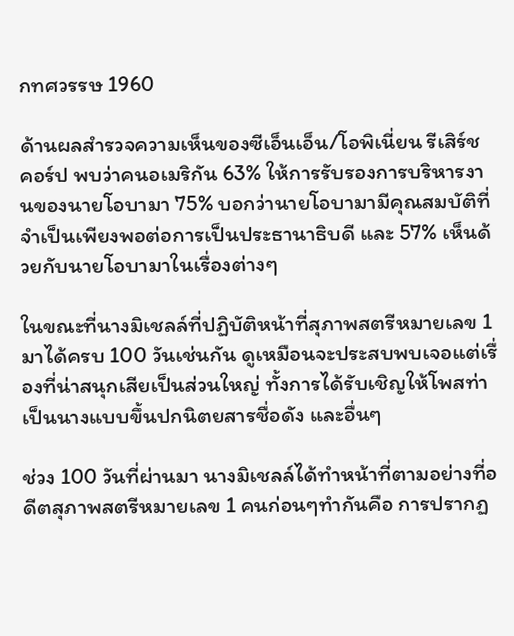กทศวรรษ 1960

ด้านผลสำรวจความเห็นของซีเอ็นเอ็น/โอพิเนี่ยน รีเสิร์ช คอร์ป พบว่าคนอเมริกัน 63% ให้การรับรองการบริหารงานของนายโอบามา 75% บอกว่านายโอบามามีคุณสมบัติที่จำเป็นเพียงพอต่อการเป็นประธานาธิบดี และ 57% เห็นด้วยกับนายโอบามาในเรื่องต่างๆ

ในขณะที่นางมิเชลล์ที่ปฏิบัติหน้าที่สุภาพสตรีหมายเลข 1 มาได้ครบ 100 วันเช่นกัน ดูเหมือนจะประสบพบเจอแต่เรื่องที่น่าสนุกเสียเป็นส่วนใหญ่ ทั้งการได้รับเชิญให้โพสท่าเป็นนางแบบขึ้นปกนิตยสารชื่อดัง และอื่นๆ

ช่วง 100 วันที่ผ่านมา นางมิเชลล์ได้ทำหน้าที่ตามอย่างที่อดีตสุภาพสตรีหมายเลข 1 คนก่อนๆทำกันคือ การปรากฏ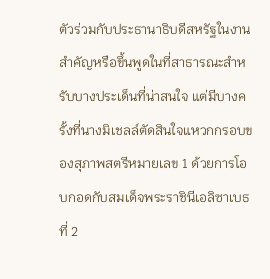ตัวร่วมกับประธานาธิบดีสหรัฐในงานสำคัญหรือขึ้นพูดในที่สาธารณะสำหรับบางประเด็นที่น่าสนใจ แต่มีบางครั้งที่นางมิเชลล์ตัดสินใจแหวกกรอบของสุภาพสตรีหมายเลข 1 ด้วยการโอบกอดกับสมเด็จพระราชินีเอลิซาเบธที่ 2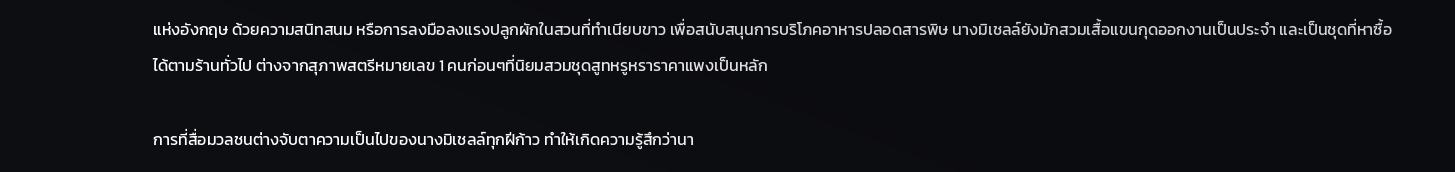แห่งอังกฤษ ด้วยความสนิทสนม หรือการลงมือลงแรงปลูกผักในสวนที่ทำเนียบขาว เพื่อสนับสนุนการบริโภคอาหารปลอดสารพิษ นางมิเชลล์ยังมักสวมเสื้อแขนกุดออกงานเป็นประจำ และเป็นชุดที่หาซื้อได้ตามร้านทั่วไป ต่างจากสุภาพสตรีหมายเลข 1 คนก่อนๆที่นิยมสวมชุดสูทหรูหราราคาแพงเป็นหลัก

การที่สื่อมวลชนต่างจับตาความเป็นไปของนางมิเชลล์ทุกฝีก้าว ทำให้เกิดความรู้สึกว่านา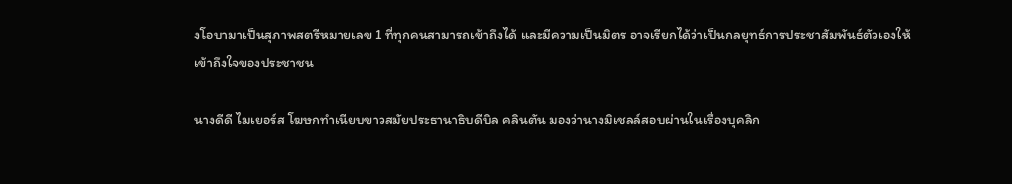งโอบามาเป็นสุภาพสตรีหมายเลข 1 ที่ทุกคนสามารถเข้าถึงได้ และมีความเป็นมิตร อาจเรียกได้ว่าเป็นกลยุทธ์การประชาสัมพันธ์ตัวเองให้เข้าถึงใจของประชาชน

นางดีดี ไมเยอร์ส โฆษกทำเนียบขาวสมัยประธานาธิบดีบิล คลินตัน มองว่านางมิเชลล์สอบผ่านในเรื่องบุคลิก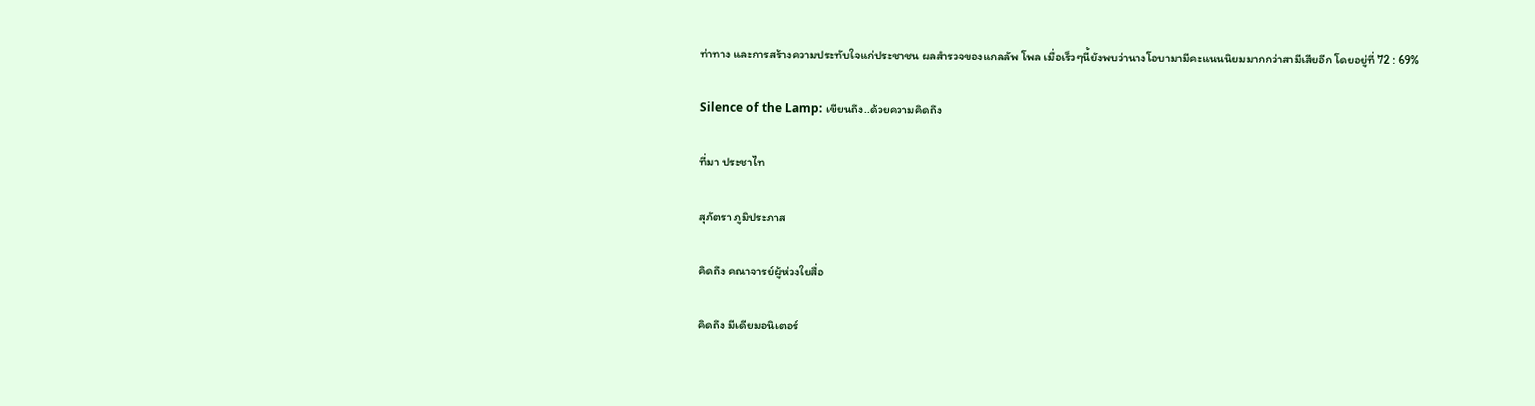ท่าทาง และการสร้างความประทับใจแก่ประชาชน ผลสำรวจของแกลลัพ โพล เมื่อเร็วๆนี้ยังพบว่านางโอบามามีคะแนนนิยมมากกว่าสามีเสียอีก โดยอยู่ที่ 72 : 69%

Silence of the Lamp: เขียนถึง..ด้วยความคิดถึง

ที่มา ประชาไท

สุภัตรา ภูมิประภาส

คิดถึง คณาจารย์ผู้ห่วงใยสื่อ

คิดถึง มีเดียมอนิเตอร์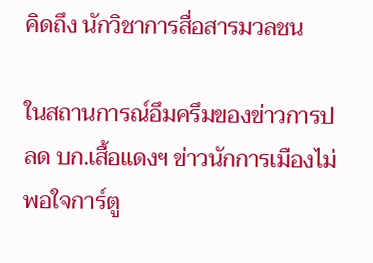คิดถึง นักวิชาการสื่อสารมวลชน

ในสถานการณ์อึมครึมของข่าวการปลด บก.เสื้อแดงฯ ข่าวนักการเมืองไม่พอใจการ์ตู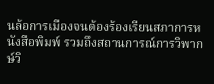นล้อการเมืองจนต้องร้องเรียนสภาการหนังสือพิมพ์ รวมถึงสถานการณ์การวิพากษ์วิ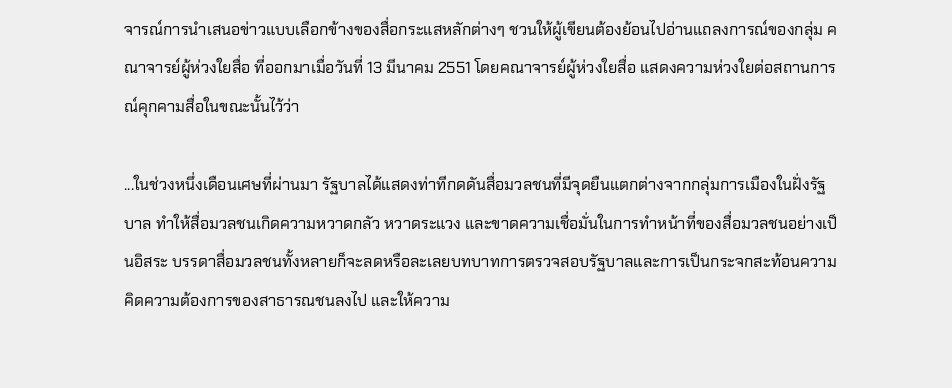จารณ์การนำเสนอข่าวแบบเลือกข้างของสื่อกระแสหลักต่างๆ ชวนให้ผู้เขียนต้องย้อนไปอ่านแถลงการณ์ของกลุ่ม คณาจารย์ผู้ห่วงใยสื่อ ที่ออกมาเมื่อวันที่ 13 มีนาคม 2551 โดยคณาจารย์ผู้ห่วงใยสื่อ แสดงความห่วงใยต่อสถานการณ์คุกคามสื่อในขณะนั้นไว้ว่า

...ในช่วงหนึ่งเดือนเศษที่ผ่านมา รัฐบาลได้แสดงท่าทีกดดันสื่อมวลชนที่มีจุดยืนแตกต่างจากกลุ่มการเมืองในฝั่งรัฐบาล ทำให้สื่อมวลชนเกิดความหวาดกลัว หวาดระแวง และขาดความเชื่อมั่นในการทำหน้าที่ของสื่อมวลชนอย่างเป็นอิสระ บรรดาสื่อมวลชนทั้งหลายก็จะลดหรือละเลยบทบาทการตรวจสอบรัฐบาลและการเป็นกระจกสะท้อนความคิดความต้องการของสาธารณชนลงไป และให้ความ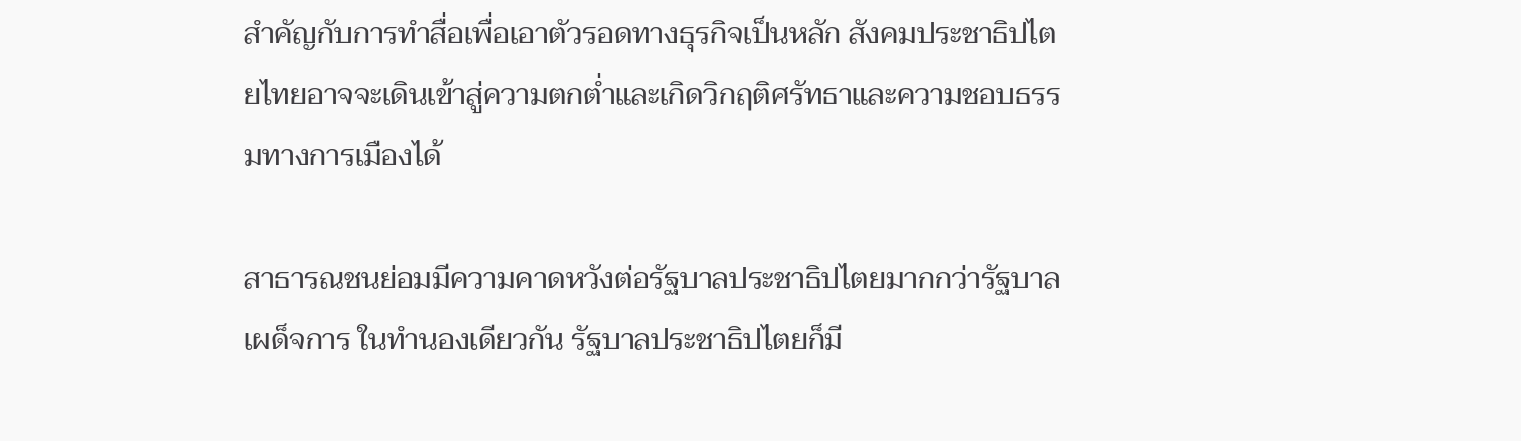สำคัญกับการทำสื่อเพื่อเอาตัวรอดทางธุรกิจเป็นหลัก สังคมประชาธิปไตยไทยอาจจะเดินเข้าสู่ความตกต่ำและเกิดวิกฤติศรัทธาและความชอบธรรมทางการเมืองได้

สาธารณชนย่อมมีความคาดหวังต่อรัฐบาลประชาธิปไตยมากกว่ารัฐบาลเผด็จการ ในทำนองเดียวกัน รัฐบาลประชาธิปไตยก็มี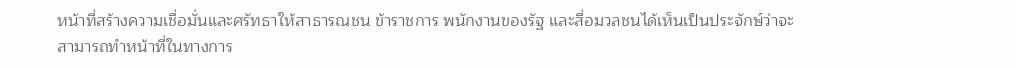หน้าที่สร้างความเชื่อมั่นและศรัทธาให้สาธารณชน ข้าราชการ พนักงานของรัฐ และสื่อมวลชนได้เห็นเป็นประจักษ์ว่าจะสามารถทำหน้าที่ในทางการ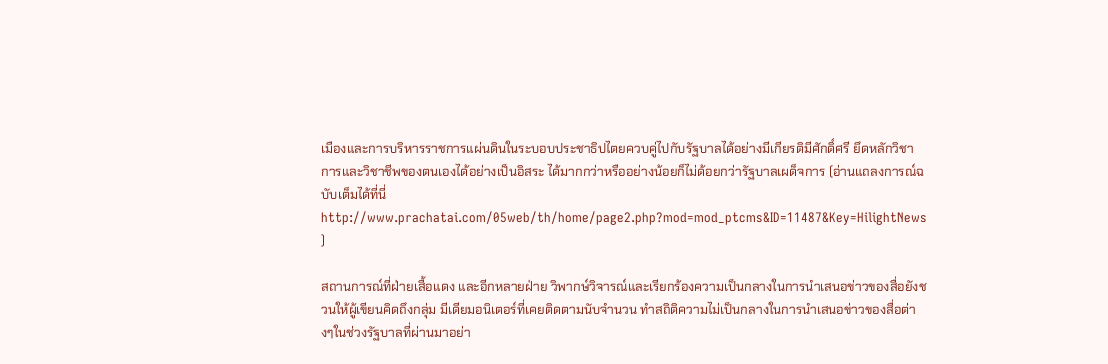เมืองและการบริหารราชการแผ่นดินในระบอบประชาธิปไตยควบคู่ไปกับรัฐบาลได้อย่างมีเกียรติมีศักดิ์ศรี ยึดหลักวิชาการและวิชาชีพของตนเองได้อย่างเป็นอิสระ ได้มากกว่าหรืออย่างน้อยก็ไม่ด้อยกว่ารัฐบาลเผด็จการ (อ่านแถลงการณ์ฉบับเต็มได้ที่นี่ http://www.prachatai.com/05web/th/home/page2.php?mod=mod_ptcms&ID=11487&Key=HilightNews )

สถานการณ์ที่ฝ่ายเสื้อแดง และอีกหลายฝ่าย วิพากษ์วิจารณ์และเรียกร้องความเป็นกลางในการนำเสนอข่าวของสื่อยังชวนให้ผู้เขียนคิดถึงกลุ่ม มีเดียมอนิเตอร์ที่เคยติดตามนับจำนวน ทำสถิติความไม่เป็นกลางในการนำเสนอข่าวของสื่อต่างๆในช่วงรัฐบาลที่ผ่านมาอย่า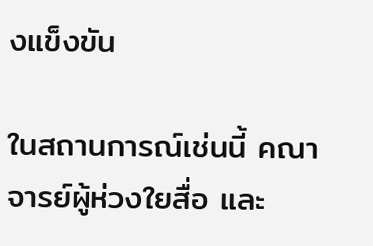งแข็งขัน

ในสถานการณ์เช่นนี้ คณาจารย์ผู้ห่วงใยสื่อ และ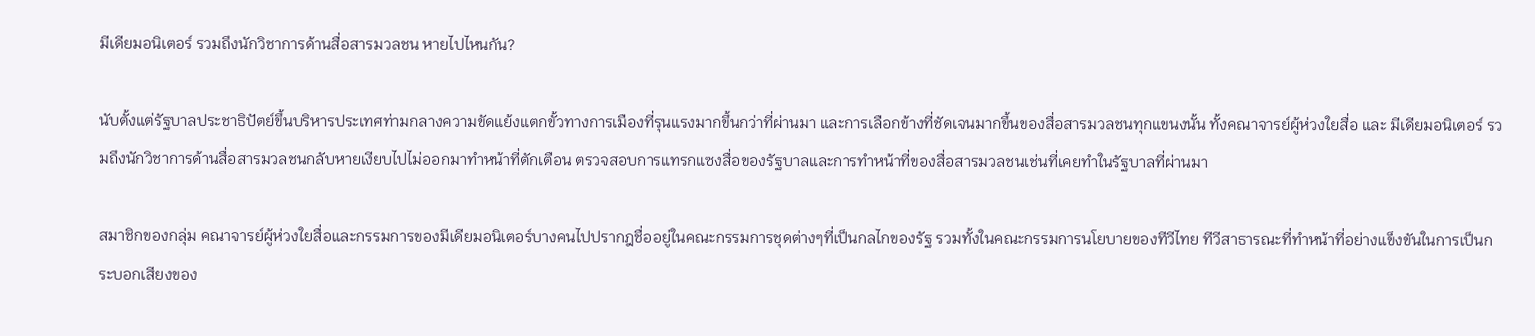มีเดียมอนิเตอร์ รวมถึงนักวิชาการด้านสื่อสารมวลชน หายไปไหนกัน?

นับตั้งแต่รัฐบาลประชาธิปัตย์ขึ้นบริหารประเทศท่ามกลางความขัดแย้งแตกขั้วทางการเมืองที่รุนแรงมากขึ้นกว่าที่ผ่านมา และการเลือกข้างที่ชัดเจนมากขึ้นของสื่อสารมวลชนทุกแขนงนั้น ทั้งคณาจารย์ผู้ห่วงใยสื่อ และ มีเดียมอนิเตอร์ รวมถึงนักวิชาการด้านสื่อสารมวลชนกลับหายเงียบไปไม่ออกมาทำหน้าที่ตักเตือน ตรวจสอบการแทรกแซงสื่อของรัฐบาลและการทำหน้าที่ของสื่อสารมวลชนเช่นที่เคยทำในรัฐบาลที่ผ่านมา

สมาชิกของกลุ่ม คณาจารย์ผู้ห่วงใยสื่อและกรรมการของมีเดียมอนิเตอร์บางคนไปปรากฎชื่ออยู่ในคณะกรรมการชุดต่างๆที่เป็นกลไกของรัฐ รวมทั้งในคณะกรรมการนโยบายของทีวีไทย ทีวีสาธารณะที่ทำหน้าที่อย่างแข็งขันในการเป็นกระบอกเสียงของ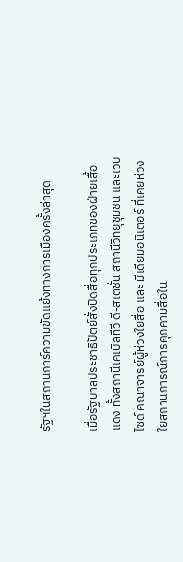รัฐฯในสถานการ์ความขัดแย้งทางการเมืองครั้งล่าสุด

เมื่อรัฐบาลประชาธิปัตย์สั่งปิดสื่อทุกประเภทของฝ่ายเสื้อแดง ทั้งสถานีเคเบิลทีวี ดี-สเตชั่น สถานีวิทยุชุมชน และเวบไซด์ คณาจารย์ผู้ห่วงใยสื่อ และ มีเดียมอนิเตอร์ ที่เคยห่วงใยสถานการณ์การคุกคามสื่อใน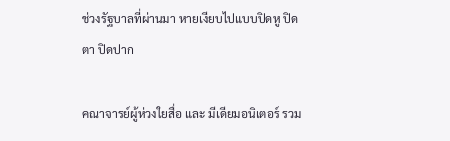ช่วงรัฐบาลที่ผ่านมา หายเงียบไปแบบปิดหู ปิดตา ปิดปาก

คณาจารย์ผู้ห่วงใยสื่อ และ มีเดียมอนิเตอร์ รวม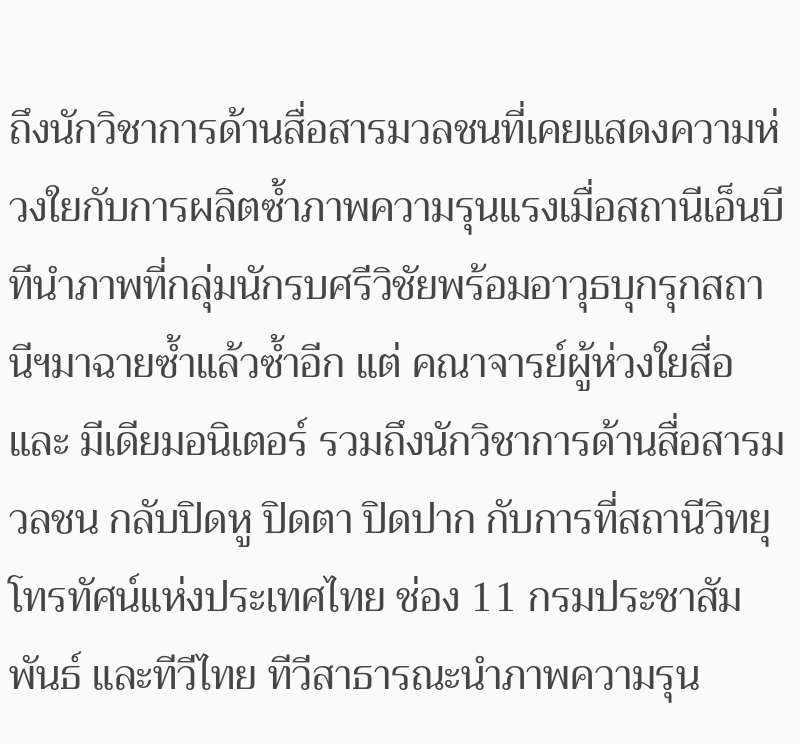ถึงนักวิชาการด้านสื่อสารมวลชนที่เคยแสดงความห่วงใยกับการผลิตซ้ำภาพความรุนแรงเมื่อสถานีเอ็นบีทีนำภาพที่กลุ่มนักรบศรีวิชัยพร้อมอาวุธบุกรุกสถานีฯมาฉายซ้ำแล้วซ้ำอีก แต่ คณาจารย์ผู้ห่วงใยสื่อ และ มีเดียมอนิเตอร์ รวมถึงนักวิชาการด้านสื่อสารมวลชน กลับปิดหู ปิดตา ปิดปาก กับการที่สถานีวิทยุโทรทัศน์แห่งประเทศไทย ช่อง 11 กรมประชาสัมพันธ์ และทีวีไทย ทีวีสาธารณะนำภาพความรุน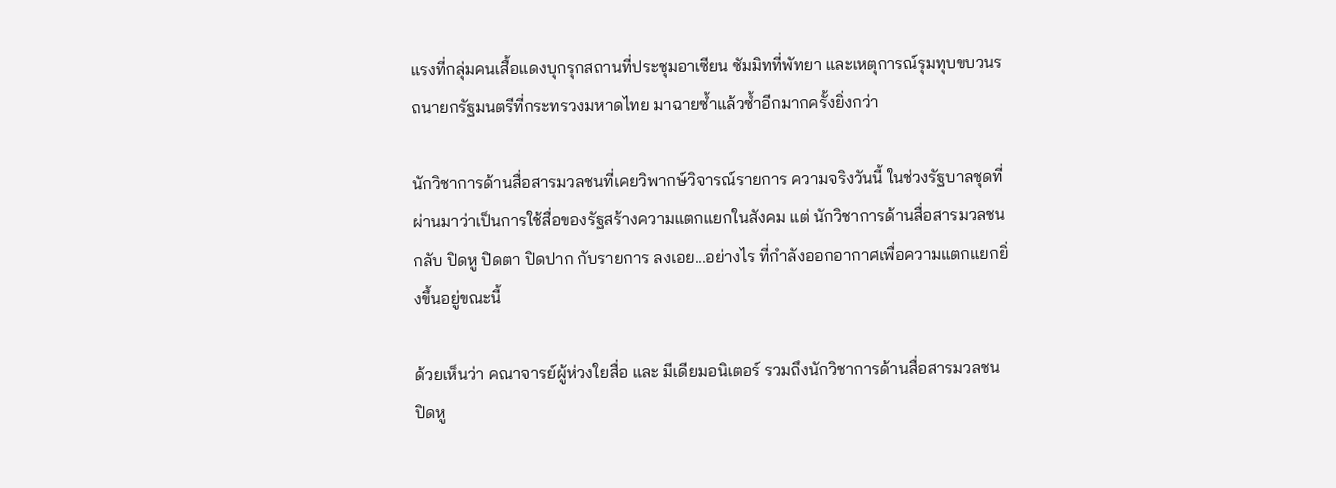แรงที่กลุ่มคนเสื้อแดงบุกรุกสถานที่ประชุมอาเซียน ซัมมิทที่พัทยา และเหตุการณ์รุมทุบขบวนรถนายกรัฐมนตรีที่กระทรวงมหาดไทย มาฉายซ้ำแล้วซ้ำอีกมากครั้งยิ่งกว่า

นักวิชาการด้านสื่อสารมวลชนที่เคยวิพากษ์วิจารณ์รายการ ความจริงวันนี้ ในช่วงรัฐบาลชุดที่ผ่านมาว่าเป็นการใช้สื่อของรัฐสร้างความแตกแยกในสังคม แต่ นักวิชาการด้านสื่อสารมวลชนกลับ ปิดหู ปิดตา ปิดปาก กับรายการ ลงเอย...อย่างไร ที่กำลังออกอากาศเพื่อความแตกแยกยิ่งขึ้นอยู่ขณะนี้

ด้วยเห็นว่า คณาจารย์ผู้ห่วงใยสื่อ และ มีเดียมอนิเตอร์ รวมถึงนักวิชาการด้านสื่อสารมวลชน ปิดหู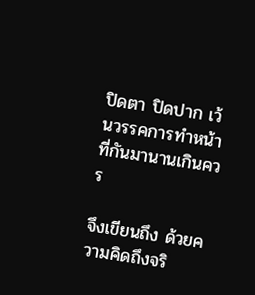ปิดตา ปิดปาก เว้นวรรคการทำหน้าที่กันมานานเกินควร

จึงเขียนถึง ด้วยความคิดถึงจริ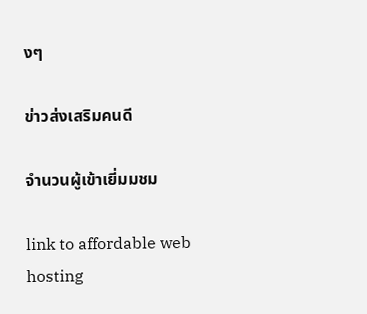งๆ

ข่าวส่งเสริมคนดี

จำนวนผู้เข้าเยี่มมชม

link to affordable web hosting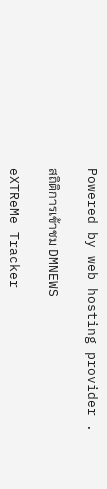Powered by web hosting provider .

สถิติการเข้าชม DMNEWS

eXTReMe Tracker